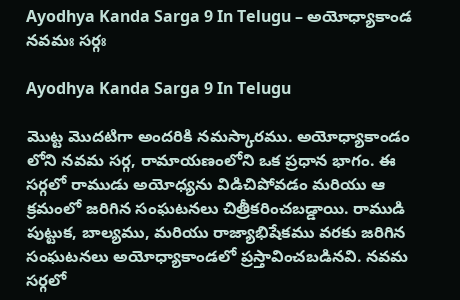Ayodhya Kanda Sarga 9 In Telugu – అయోధ్యాకాండ నవమః సర్గః

Ayodhya Kanda Sarga 9 In Telugu

మొట్ట మొదటిగా అందరికి నమస్కారము. అయోధ్యాకాండం లోని నవమ సర్గ, రామాయణంలోని ఒక ప్రధాన భాగం. ఈ సర్గలో రాముడు అయోధ్యను విడిచిపోవడం మరియు ఆ క్రమంలో జరిగిన సంఘటనలు చిత్రీకరించబడ్డాయి. రాముడి పుట్టుక, బాల్యము, మరియు రాజ్యాభిషేకము వరకు జరిగిన సంఘటనలు అయోధ్యాకాండలో ప్రస్తావించబడినవి. నవమ సర్గలో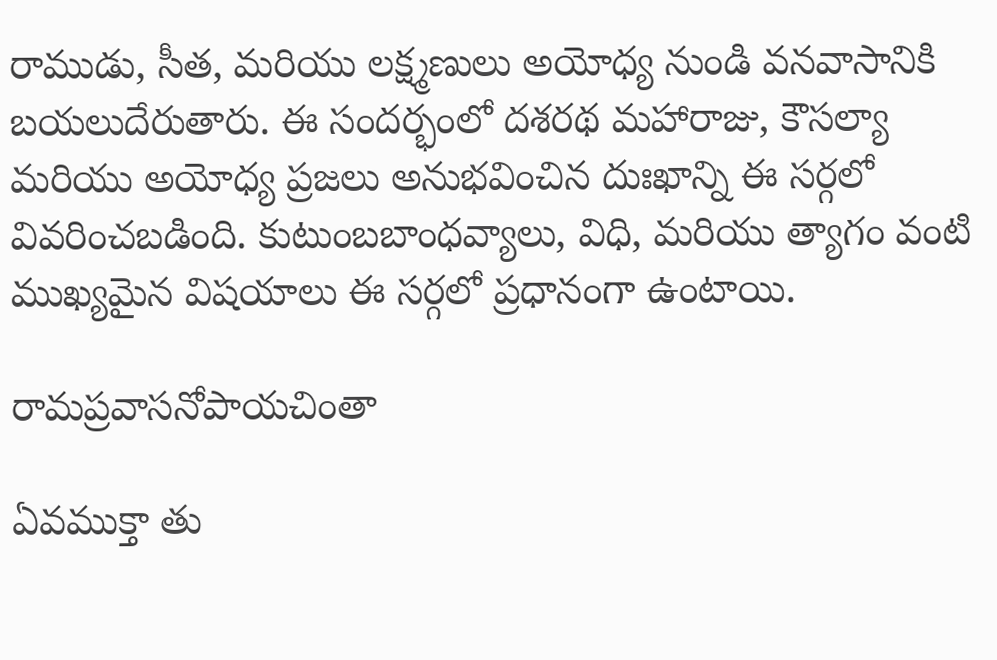రాముడు, సీత, మరియు లక్ష్మణులు అయోధ్య నుండి వనవాసానికి బయలుదేరుతారు. ఈ సందర్భంలో దశరథ మహారాజు, కౌసల్యా మరియు అయోధ్య ప్రజలు అనుభవించిన దుఃఖాన్ని ఈ సర్గలో వివరించబడింది. కుటుంబబాంధవ్యాలు, విధి, మరియు త్యాగం వంటి ముఖ్యమైన విషయాలు ఈ సర్గలో ప్రధానంగా ఉంటాయి.

రామప్రవాసనోపాయచింతా

ఏవముక్తా తు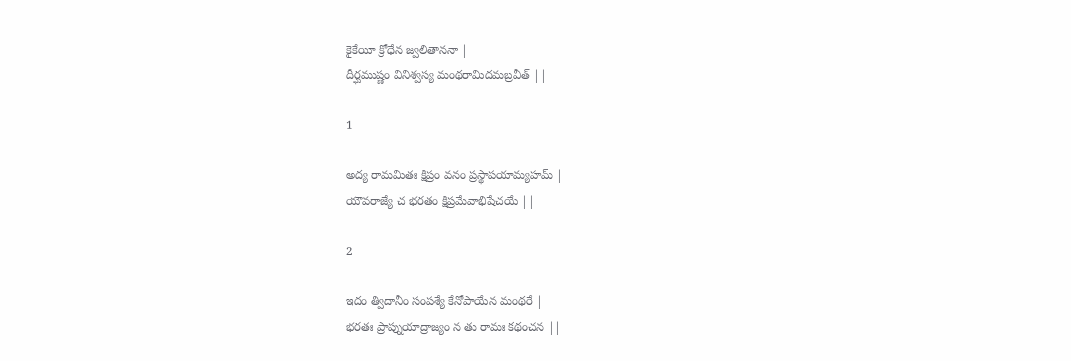కైకేయీ క్రోధేన జ్వలితాననా |
దీర్ఘముష్ణం వినిశ్వస్య మంథరామిదమబ్రవీత్ ||

1

అద్య రామమితః క్షిప్రం వనం ప్రస్థాపయామ్యహమ్ |
యౌవరాజ్యే చ భరతం క్షిప్రమేవాభిషేచయే ||

2

ఇదం త్విదానీం సంపశ్యే కేనోపాయేన మంథరే |
భరతః ప్రాప్నుయాద్రాజ్యం న తు రామః కథంచన ||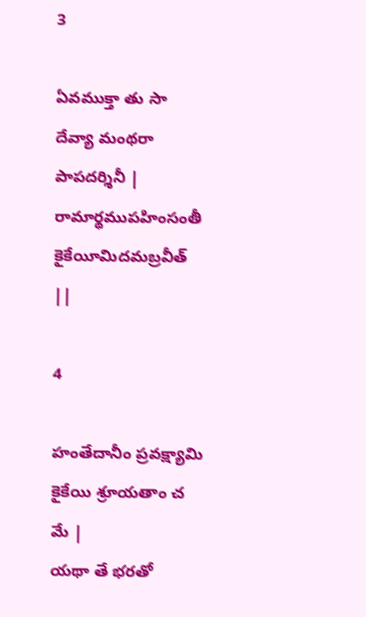3

ఏవముక్తా తు సా దేవ్యా మంథరా పాపదర్శినీ |
రామార్థముపహింసంతీ కైకేయీమిదమబ్రవీత్ ||

4

హంతేదానీం ప్రవక్ష్యామి కైకేయి శ్రూయతాం చ మే |
యథా తే భరతో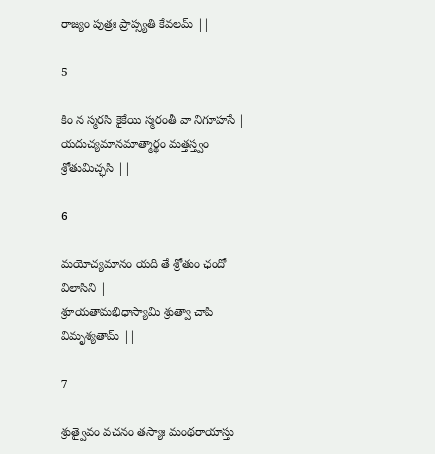రాజ్యం పుత్రః ప్రాప్స్యతి కేవలమ్ ||

5

కిం న స్మరసి కైకేయి స్మరంతీ వా నిగూహసే |
యదుచ్యమానమాత్మార్థం మత్తస్త్వం శ్రోతుమిచ్ఛసి ||

6

మయోచ్యమానం యది తే శ్రోతుం ఛందో విలాసిని |
శ్రూయతామభిధాస్యామి శ్రుత్వా చాపి విమృశ్యతామ్ ||

7

శ్రుత్వైవం వచనం తస్యాః మంథరాయాస్తు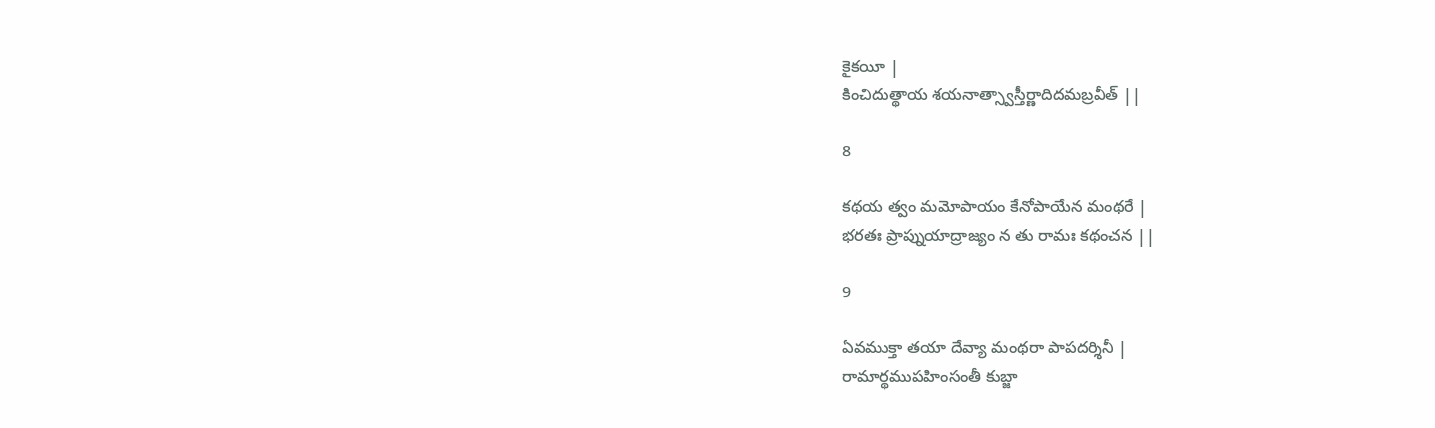కైకయీ |
కించిదుత్థాయ శయనాత్స్వాస్తీర్ణాదిదమబ్రవీత్ ||

8

కథయ త్వం మమోపాయం కేనోపాయేన మంథరే |
భరతః ప్రాప్నుయాద్రాజ్యం న తు రామః కథంచన ||

9

ఏవముక్తా తయా దేవ్యా మంథరా పాపదర్శినీ |
రామార్థముపహింసంతీ కుబ్జా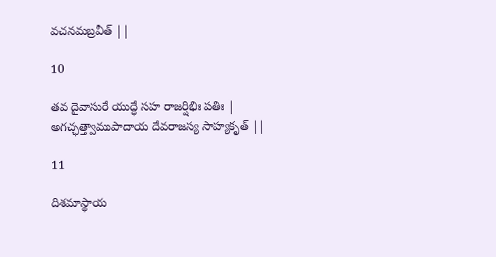వచనమబ్రవీత్ ||

10

తవ దైవాసురే యుద్ధే సహ రాజర్షిభిః పతిః |
అగచ్ఛత్త్వాముపాదాయ దేవరాజస్య సాహ్యకృత్ ||

11

దిశమాస్థాయ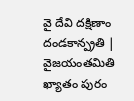వై దేవి దక్షిణాం దండకాన్ప్రతి |
వైజయంతమితి ఖ్యాతం పురం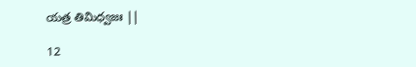యత్ర తిమిధ్వజః ||

12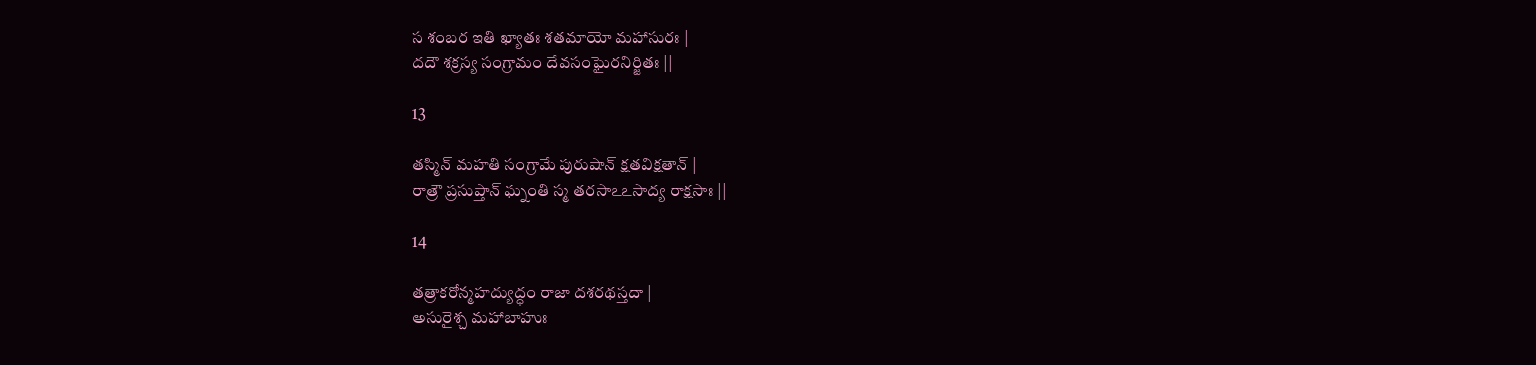స శంబర ఇతి ఖ్యాతః శతమాయో మహాసురః |
దదౌ శక్రస్య సంగ్రామం దేవసంఘైరనిర్జితః ||

13

తస్మిన్ మహతి సంగ్రామే పురుషాన్ క్షతవిక్షతాన్ |
రాత్రౌ ప్రసుప్తాన్ ఘ్నంతి స్మ తరసాఽఽసాద్య రాక్షసాః ||

14

తత్రాకరోన్మహద్యుద్ధం రాజా దశరథస్తదా |
అసురైశ్చ మహాబాహుః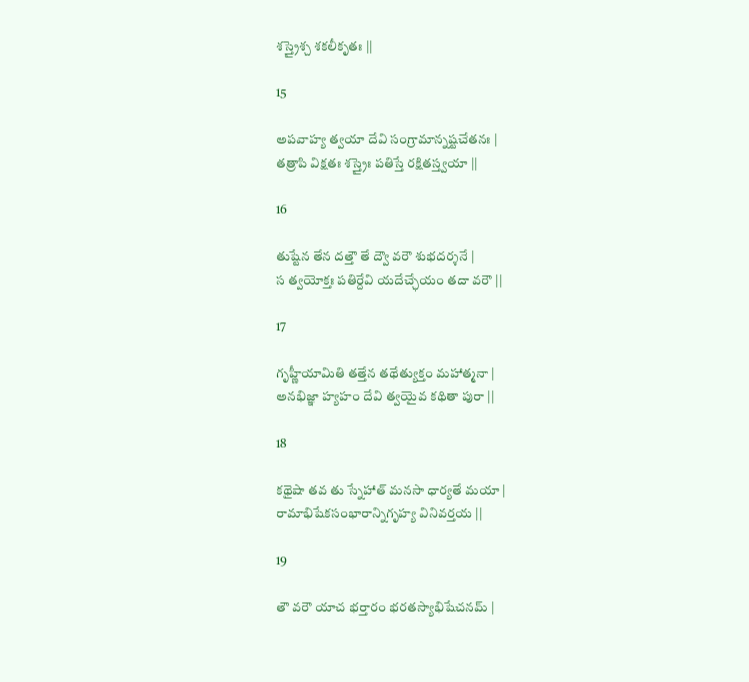శస్త్రైశ్చ శకలీకృతః ||

15

అపవాహ్య త్వయా దేవి సంగ్రామాన్నష్టచేతనః |
తత్రాపి విక్షతః శస్త్రైః పతిస్తే రక్షితస్త్వయా ||

16

తుష్టేన తేన దత్తౌ తే ద్వౌ వరౌ శుభదర్శనే |
స త్వయోక్తః పతిర్దేవి యదేచ్ఛేయం తదా వరౌ ||

17

గృహ్ణీయామితి తత్తేన తథేత్యుక్తం మహాత్మనా |
అనభిజ్ఞా హ్యహం దేవి త్వయైవ కథితా పురా ||

18

కథైషా తవ తు స్నేహాత్ మనసా ధార్యతే మయా |
రామాభిషేకసంభారాన్నిగృహ్య వినివర్తయ ||

19

తౌ వరౌ యాచ భర్తారం భరతస్యాభిషేచనమ్ |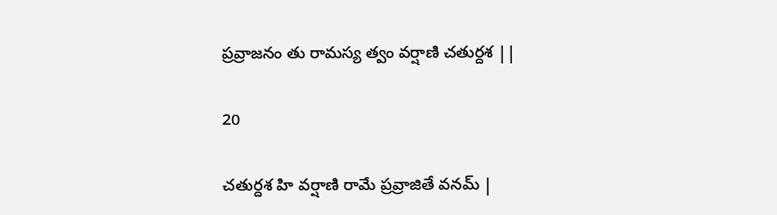ప్రవ్రాజనం తు రామస్య త్వం వర్షాణి చతుర్దశ ||

20

చతుర్దశ హి వర్షాణి రామే ప్రవ్రాజితే వనమ్ |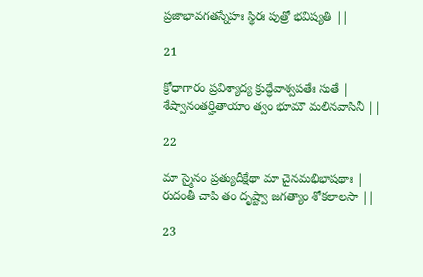ప్రజాభావగతస్నేహః స్థిరః పుత్రో భవిష్యతి ||

21

క్రోధాగారం ప్రవిశ్యాద్య క్రుద్ధేవాశ్వపతేః సుతే |
శేష్వానంతర్హితాయాం త్వం భూమౌ మలినవాసినీ ||

22

మా స్మైనం ప్రత్యుదీక్షేథా మా చైనమభిభాషథాః |
రుదంతీ చాపి తం దృష్ట్వా జగత్యాం శోకలాలసా ||

23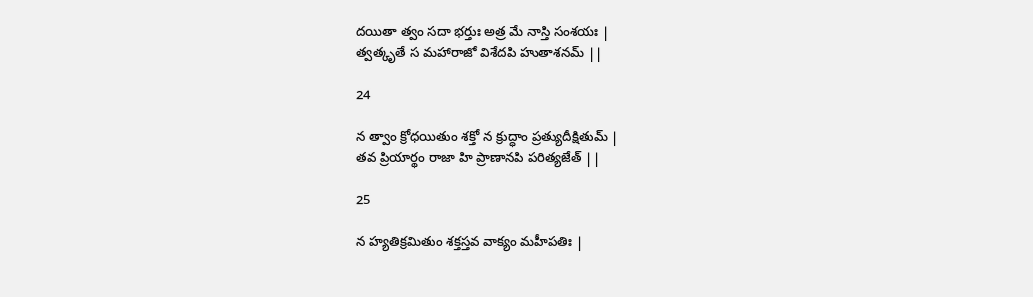దయితా త్వం సదా భర్తుః అత్ర మే నాస్తి సంశయః |
త్వత్కృతే స మహారాజో విశేదపి హుతాశనమ్ ||

24

న త్వాం క్రోధయితుం శక్తో న క్రుద్ధాం ప్రత్యుదీక్షితుమ్ |
తవ ప్రియార్థం రాజా హి ప్రాణానపి పరిత్యజేత్ ||

25

న హ్యతిక్రమితుం శక్తస్తవ వాక్యం మహీపతిః |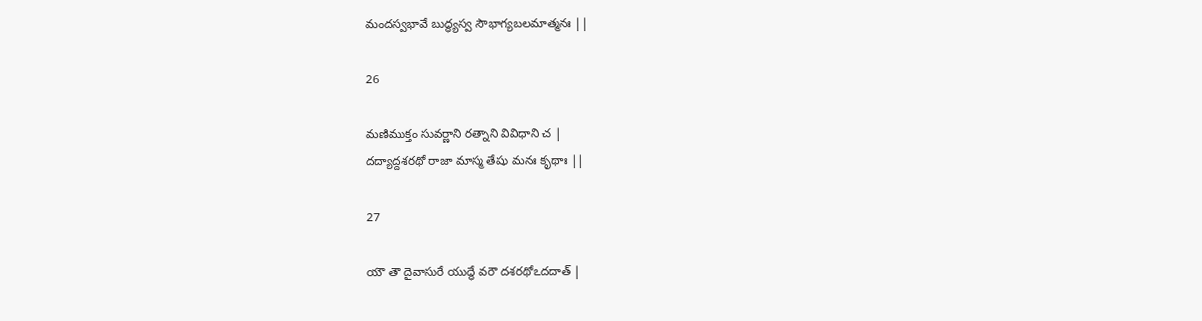మందస్వభావే బుద్ధ్యస్వ సౌభాగ్యబలమాత్మనః ||

26

మణిముక్తం సువర్ణాని రత్నాని వివిధాని చ |
దద్యాద్దశరథో రాజా మాస్మ తేషు మనః కృథాః ||

27

యౌ తౌ దైవాసురే యుద్ధే వరౌ దశరథోఽదదాత్ |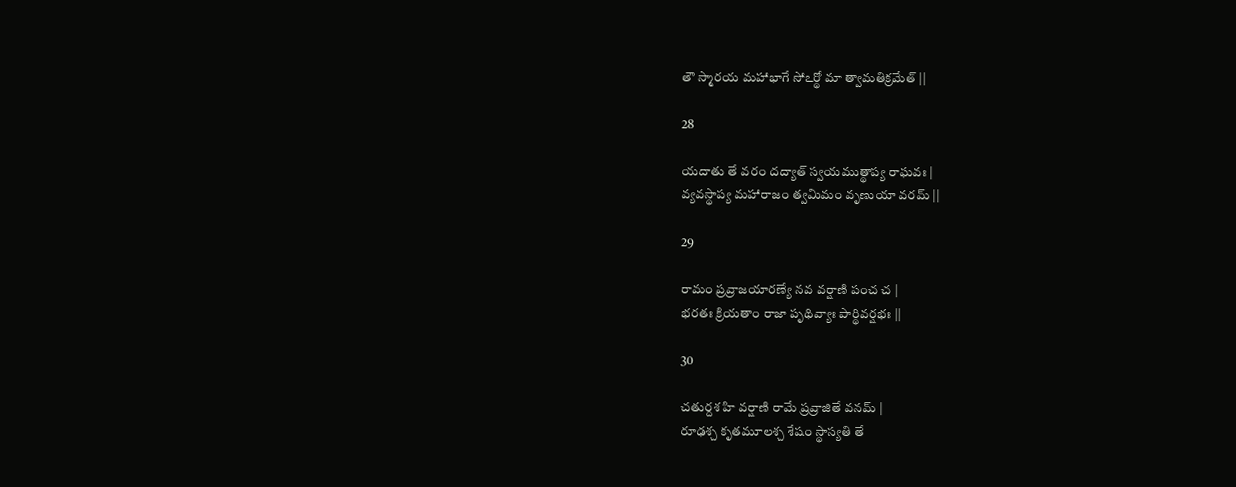తౌ స్మారయ మహాభాగే సోఽర్థో మా త్వామతిక్రమేత్ ||

28

యదాతు తే వరం దద్యాత్ స్వయముత్థాప్య రాఘవః |
వ్యవస్థాప్య మహారాజం త్వమిమం వృణుయా వరమ్ ||

29

రామం ప్రవ్రాజయారణ్యే నవ వర్షాణి పంచ చ |
భరతః క్రియతాం రాజా పృథివ్యాః పార్థివర్షభః ||

30

చతుర్దశ హి వర్షాణి రామే ప్రవ్రాజితే వనమ్ |
రూఢశ్చ కృతమూలశ్చ శేషం స్థాస్యతి తే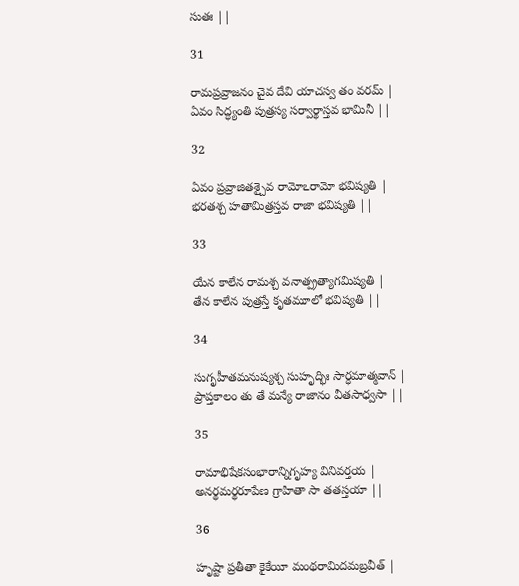సుతః ||

31

రామప్రవ్రాజనం చైవ దేవి యాచస్వ తం వరమ్ |
ఏవం సిద్ధ్యంతి పుత్రస్య సర్వార్థాస్తవ భామినీ ||

32

ఏవం ప్రవ్రాజితశ్చైవ రామోఽరామో భవిష్యతి |
భరతశ్చ హతామిత్రస్తవ రాజా భవిష్యతి ||

33

యేన కాలేన రామశ్చ వనాత్ప్రత్యాగమిష్యతి |
తేన కాలేన పుత్రస్తే కృతమూలో భవిష్యతి ||

34

సుగృహీతమనుష్యశ్చ సుహృద్భిః సార్ధమాత్మవాన్ |
ప్రాప్తకాలం తు తే మన్యే రాజానం వీతసాధ్వసా ||

35

రామాభిషేకసంభారాన్నిగృహ్య వినివర్తయ |
అనర్థమర్థరూపేణ గ్రాహితా సా తతస్తయా ||

36

హృష్టా ప్రతీతా కైకేయీ మంథరామిదమబ్రవీత్ |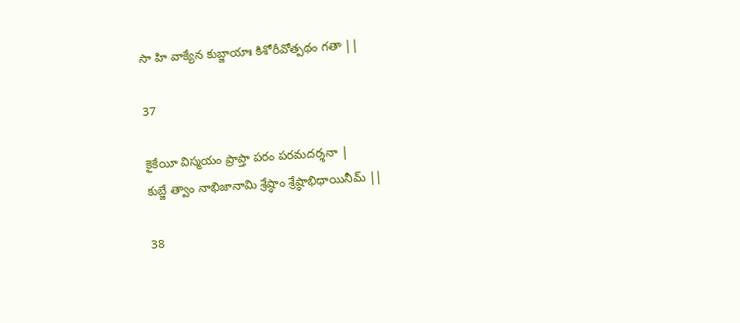సా హి వాక్యేన కుబ్జాయాః కిశోరీవోత్పథం గతా ||

37

కైకేయీ విస్మయం ప్రాప్తా పరం పరమదర్శనా |
కుబ్జే త్వాం నాభిజానామి శ్రేష్ఠాం శ్రేష్ఠాభిధాయినీమ్ ||

38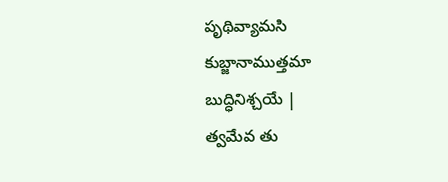పృథివ్యామసి కుబ్జానాముత్తమా బుద్ధినిశ్చయే |
త్వమేవ తు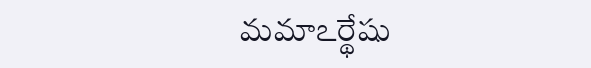మమాఽర్థేషు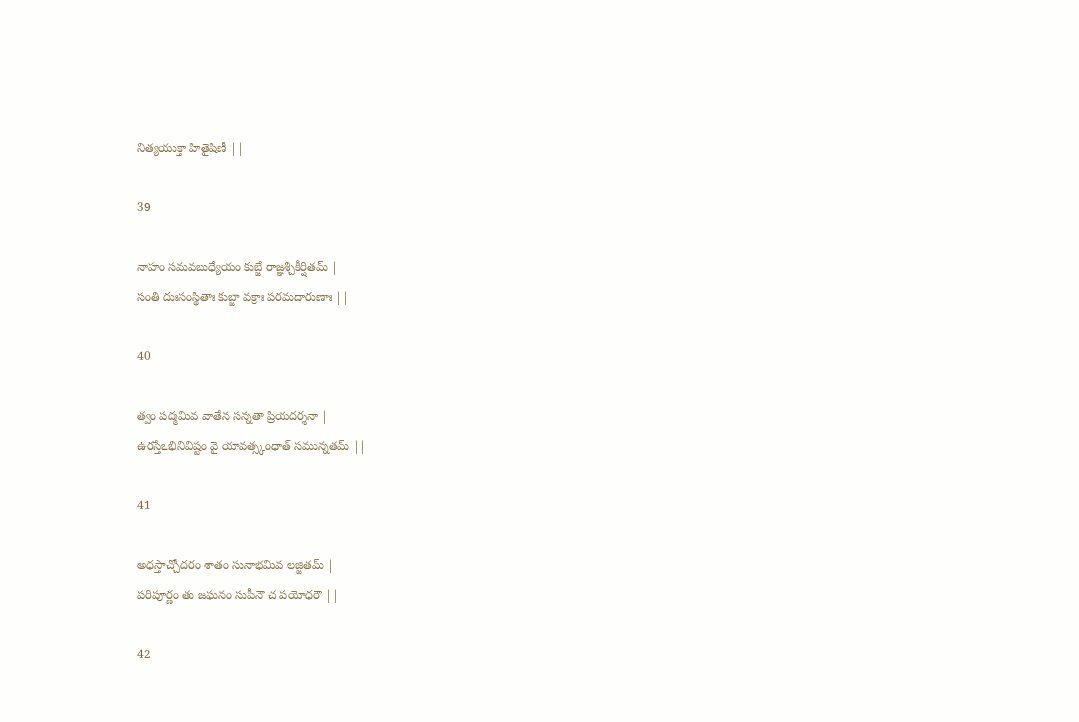నిత్యయుక్తా హితైషిణీ ||

39

నాహం సమవబుధ్యేయం కుబ్జే రాజ్ఞశ్చికీర్షితమ్ |
సంతి దుఃసంస్థితాః కుబ్జా వక్రాః పరమదారుణాః ||

40

త్వం పద్మమివ వాతేన సన్నతా ప్రియదర్శనా |
ఉరస్తేఽభినివిష్టం వై యావత్స్కంధాత్ సమున్నతమ్ ||

41

అధస్తాచ్చోదరం శాతం సునాభమివ లజ్జితమ్ |
పరిపూర్ణం తు జఘనం సుపీనౌ చ పయోధరౌ ||

42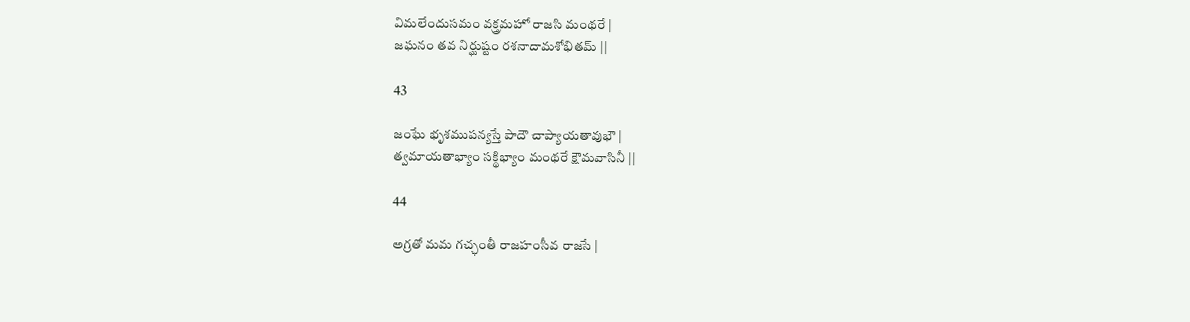విమలేందుసమం వక్త్రమహో రాజసి మంథరే |
జఘనం తవ నిర్ఘుష్టం రశనాదామశోభితమ్ ||

43

జంఘే భృశముపన్యస్తే పాదౌ చాప్యాయతావుభౌ |
త్వమాయతాభ్యాం సక్థిభ్యాం మంథరే క్షౌమవాసినీ ||

44

అగ్రతో మమ గచ్ఛంతీ రాజహంసీవ రాజసే |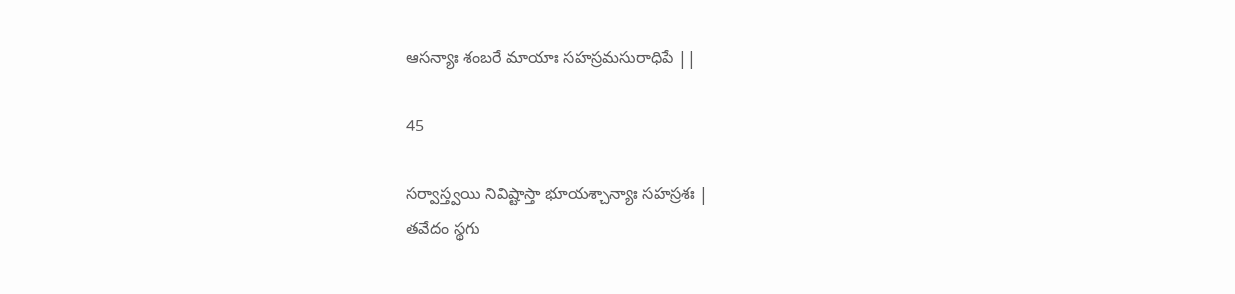ఆసన్యాః శంబరే మాయాః సహస్రమసురాధిపే ||

45

సర్వాస్త్వయి నివిష్టాస్తా భూయశ్చాన్యాః సహస్రశః |
తవేదం స్థగు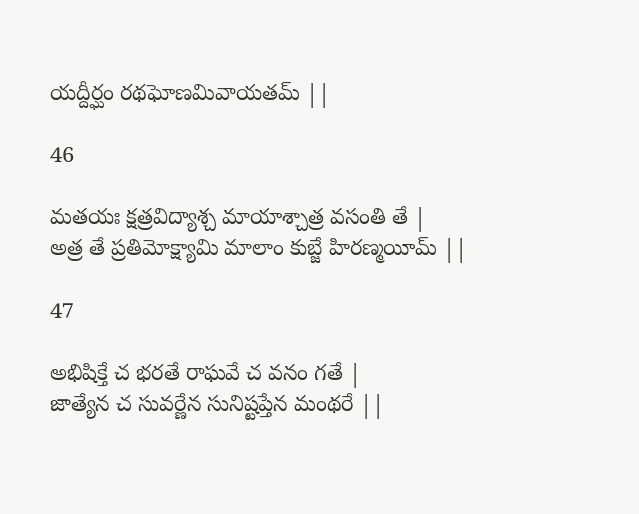యద్దీర్ఘం రథఘోణమివాయతమ్ ||

46

మతయః క్షత్రవిద్యాశ్చ మాయాశ్చాత్ర వసంతి తే |
అత్ర తే ప్రతిమోక్ష్యామి మాలాం కుబ్జే హిరణ్మయీమ్ ||

47

అభిషిక్తే చ భరతే రాఘవే చ వనం గతే |
జాత్యేన చ సువర్ణేన సునిష్టప్తేన మంథరే ||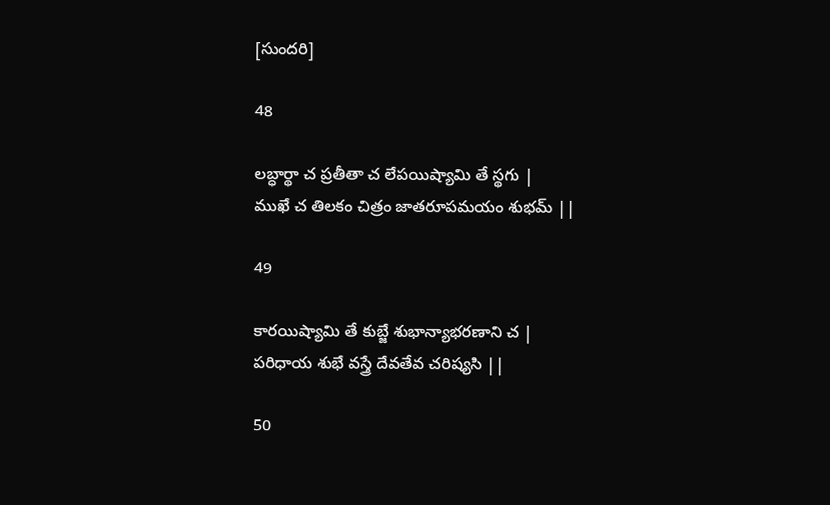[సుందరి]

48

లబ్ధార్థా చ ప్రతీతా చ లేపయిష్యామి తే స్థగు |
ముఖే చ తిలకం చిత్రం జాతరూపమయం శుభమ్ ||

49

కారయిష్యామి తే కుబ్జే శుభాన్యాభరణాని చ |
పరిధాయ శుభే వస్త్రే దేవతేవ చరిష్యసి ||

50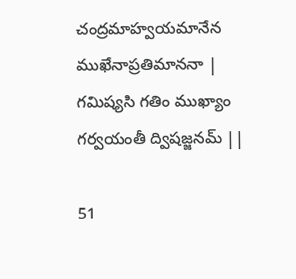చంద్రమాహ్వయమానేన ముఖేనాప్రతిమాననా |
గమిష్యసి గతిం ముఖ్యాం గర్వయంతీ ద్విషజ్జనమ్ ||

51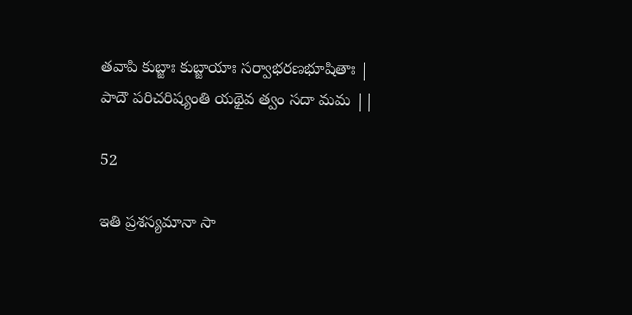తవాపి కుబ్జాః కుబ్జాయాః సర్వాభరణభూషితాః |
పాదౌ పరిచరిష్యంతి యథైవ త్వం సదా మమ ||

52

ఇతి ప్రశస్యమానా సా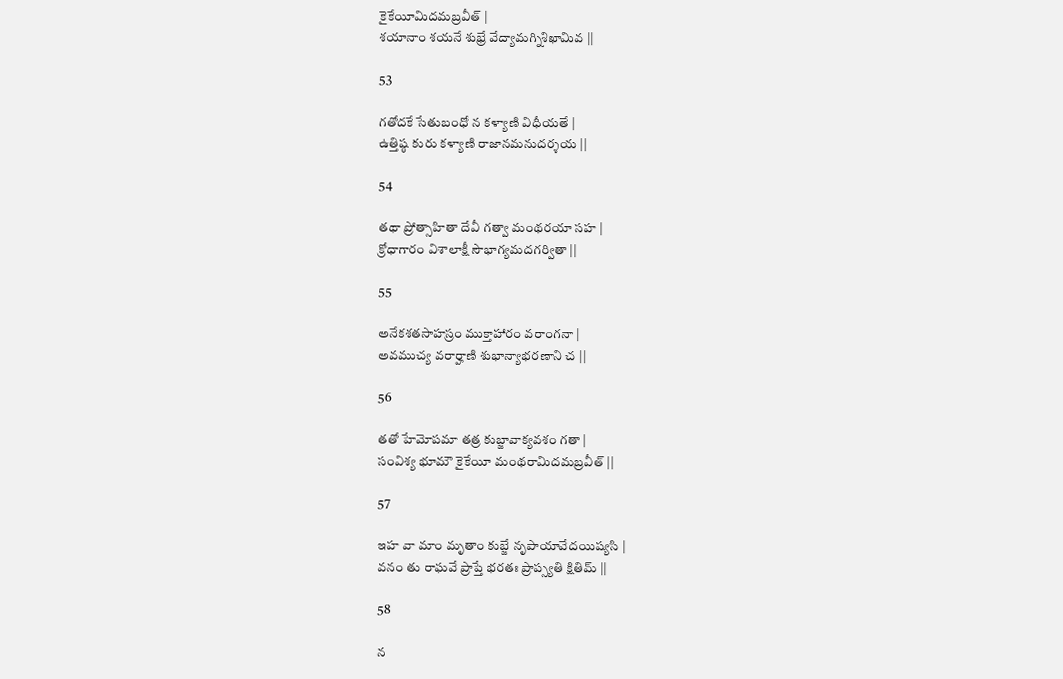కైకేయీమిదమబ్రవీత్ |
శయానాం శయనే శుభ్రే వేద్యామగ్నిశిఖామివ ||

53

గతోదకే సేతుబంధో న కళ్యాణి విధీయతే |
ఉత్తిష్ఠ కురు కళ్యాణి రాజానమనుదర్శయ ||

54

తథా ప్రోత్సాహితా దేవీ గత్వా మంథరయా సహ |
క్రోధాగారం విశాలాక్షీ సౌభాగ్యమదగర్వితా ||

55

అనేకశతసాహస్రం ముక్తాహారం వరాంగనా |
అవముచ్య వరార్హాణి శుభాన్యాభరణాని చ ||

56

తతో హేమోపమా తత్ర కుబ్జావాక్యవశం గతా |
సంవిశ్య భూమౌ కైకేయీ మంథరామిదమబ్రవీత్ ||

57

ఇహ వా మాం మృతాం కుబ్జే నృపాయావేదయిష్యసి |
వనం తు రాఘవే ప్రాప్తే భరతః ప్రాప్స్యతి క్షితిమ్ ||

58

న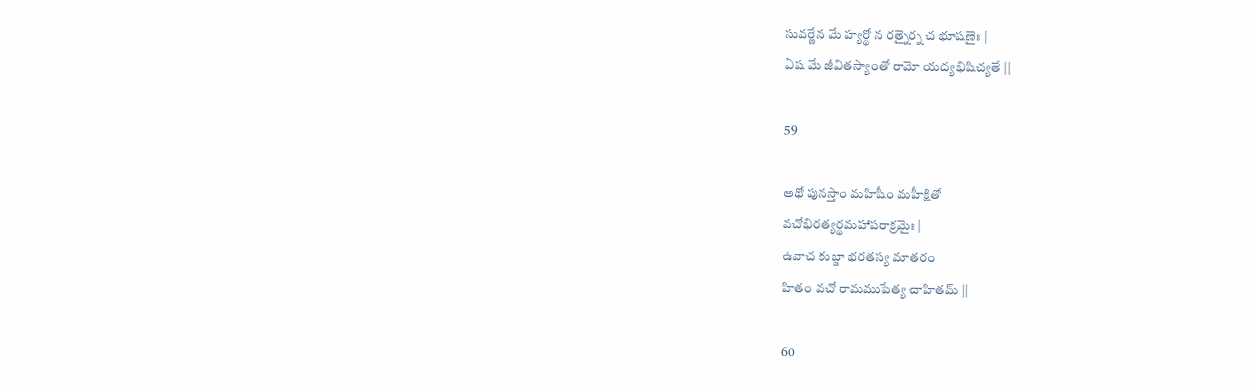సువర్ణేన మే హ్యర్థో న రత్నైర్న చ భూషణైః |
ఏష మే జీవితస్యాంతో రామో యద్యభిషిచ్యతే ||

59

అథో పునస్తాం మహిషీం మహీక్షితో
వచోభిరత్యర్థమహాపరాక్రమైః |
ఉవాచ కుబ్జా భరతస్య మాతరం
హితం వచో రామముపేత్య చాహితమ్ ||

60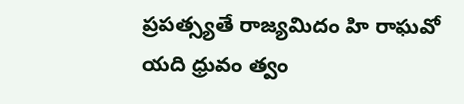ప్రపత్స్యతే రాజ్యమిదం హి రాఘవో
యది ధ్రువం త్వం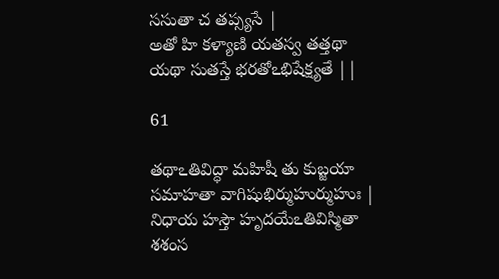ససుతా చ తప్స్యసే |
అతో హి కళ్యాణి యతస్వ తత్తథా
యథా సుతస్తే భరతోఽభిషేక్ష్యతే ||

61

తథాఽతివిద్ధా మహిషీ తు కుబ్జయా
సమాహతా వాగిషుభిర్ముహుర్ముహుః |
నిధాయ హస్తౌ హృదయేఽతివిస్మితా
శశంస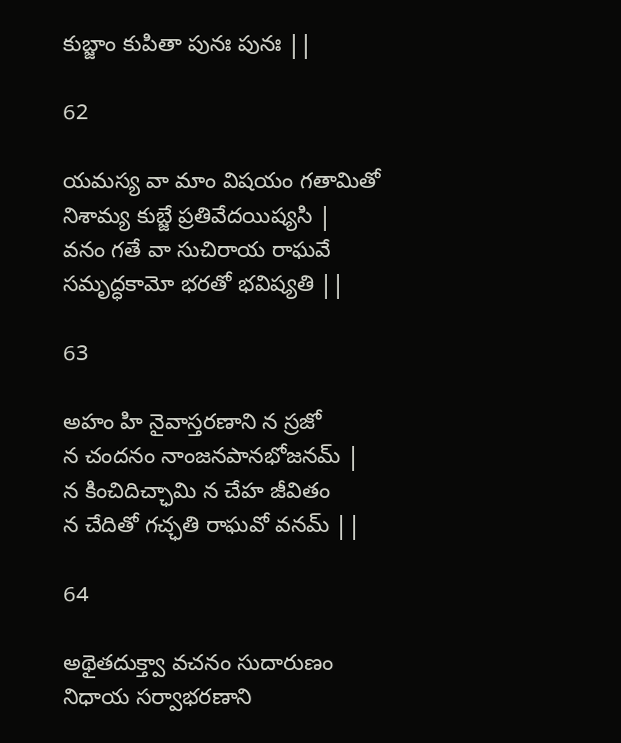కుబ్జాం కుపితా పునః పునః ||

62

యమస్య వా మాం విషయం గతామితో
నిశామ్య కుబ్జే ప్రతివేదయిష్యసి |
వనం గతే వా సుచిరాయ రాఘవే
సమృద్ధకామో భరతో భవిష్యతి ||

63

అహం హి నైవాస్తరణాని న స్రజో
న చందనం నాంజనపానభోజనమ్ |
న కించిదిచ్ఛామి న చేహ జీవితం
న చేదితో గచ్ఛతి రాఘవో వనమ్ ||

64

అథైతదుక్త్వా వచనం సుదారుణం
నిధాయ సర్వాభరణాని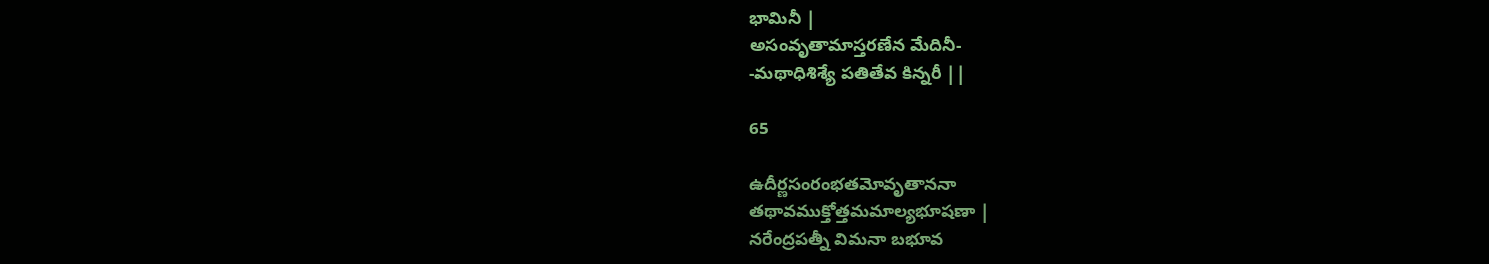భామినీ |
అసంవృతామాస్తరణేన మేదినీ-
-మథాధిశిశ్యే పతితేవ కిన్నరీ ||

65

ఉదీర్ణసంరంభతమోవృతాననా
తథావముక్తోత్తమమాల్యభూషణా |
నరేంద్రపత్నీ విమనా బభూవ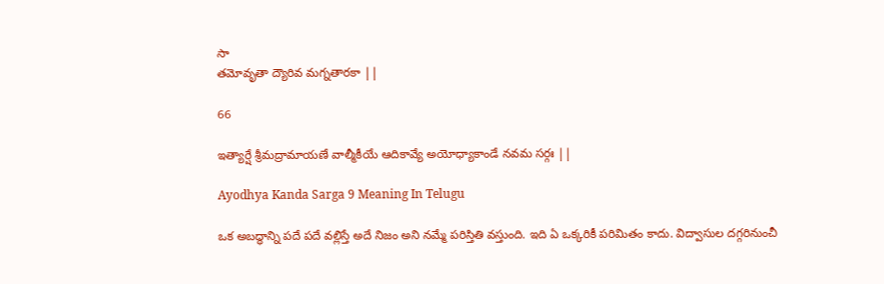సా
తమోవృతా ద్యౌరివ మగ్నతారకా ||

66

ఇత్యార్షే శ్రీమద్రామాయణే వాల్మీకీయే ఆదికావ్యే అయోధ్యాకాండే నవమ సర్గః ||

Ayodhya Kanda Sarga 9 Meaning In Telugu

ఒక అబద్ధాన్ని పదే పదే వల్లిస్తే అదే నిజం అని నమ్మే పరిస్తితి వస్తుంది. ఇది ఏ ఒక్కరికీ పరిమితం కాదు. విద్వాసుల దగ్గరినుంచీ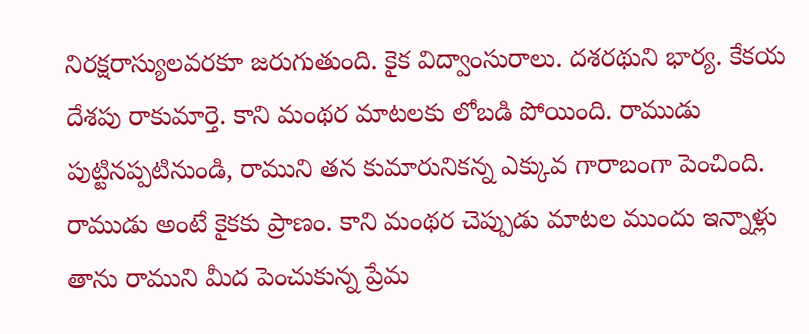నిరక్షరాస్యులవరకూ జరుగుతుంది. కైక విద్వాంసురాలు. దశరథుని భార్య. కేకయ దేశపు రాకుమార్తె. కాని మంథర మాటలకు లోబడి పోయింది. రాముడు పుట్టినప్పటినుండి, రాముని తన కుమారునికన్న ఎక్కువ గారాబంగా పెంచింది. రాముడు అంటే కైకకు ప్రాణం. కాని మంథర చెప్పుడు మాటల ముందు ఇన్నాళ్లు తాను రాముని మీద పెంచుకున్న ప్రేమ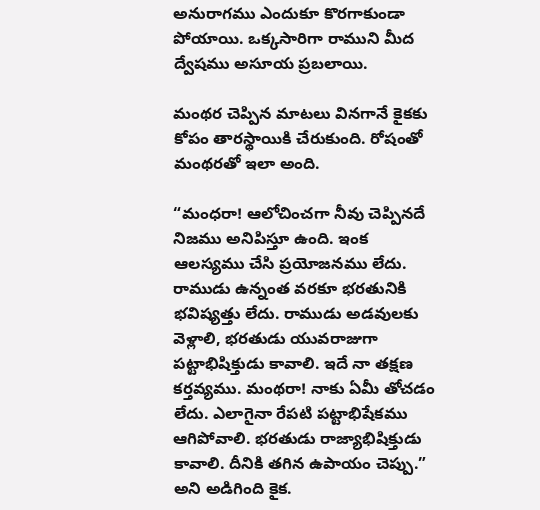అనురాగము ఎందుకూ కొరగాకుండా పోయాయి. ఒక్కసారిగా రాముని మీద ద్వేషము అసూయ ప్రబలాయి.

మంథర చెప్పిన మాటలు వినగానే కైకకు కోపం తారస్థాయికి చేరుకుంది. రోషంతో మంథరతో ఇలా అంది.

“మంధరా! ఆలోచించగా నీవు చెప్పినదే నిజము అనిపిస్తూ ఉంది. ఇంక ఆలస్యము చేసి ప్రయోజనము లేదు. రాముడు ఉన్నంత వరకూ భరతునికి భవిష్యత్తు లేదు. రాముడు అడవులకు వెళ్లాలి, భరతుడు యువరాజుగా పట్టాభిషిక్తుడు కావాలి. ఇదే నా తక్షణ కర్తవ్యము. మంథరా! నాకు ఏమీ తోచడం లేదు. ఎలాగైనా రేపటి పట్టాభిషేకము ఆగిపోవాలి. భరతుడు రాజ్యాభిషిక్తుడు కావాలి. దీనికి తగిన ఉపాయం చెప్పు.” అని అడిగింది కైక.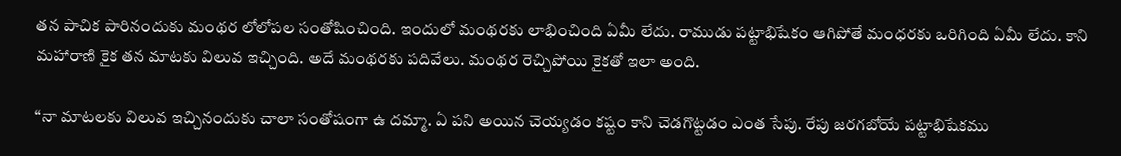తన పాచిక పారినందుకు మంథర లోలోపల సంతోషించింది. ఇందులో మంథరకు లాభించింది ఏమీ లేదు. రాముడు పట్టాభిషేకం ఆగిపోతే మంధరకు ఒరిగింది ఏమీ లేదు. కాని మహారాణి కైక తన మాటకు విలువ ఇచ్చింది. అదే మంథరకు పదివేలు. మంథర రెచ్చిపోయి కైకతో ఇలా అంది.

“నా మాటలకు విలువ ఇచ్చినందుకు చాలా సంతోషంగా ఉ దమ్మా. ఏ పని అయిన చెయ్యడం కష్టం కాని చెడగొట్టడం ఎంత సేపు. రేపు జరగబోయే పట్టాభిషేకము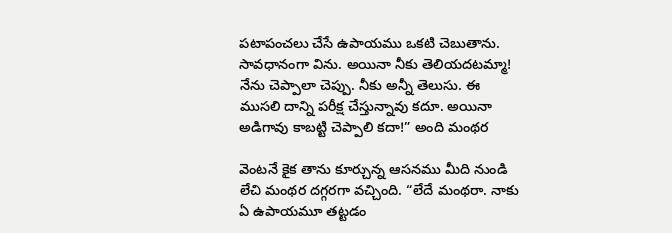పటాపంచలు చేసే ఉపాయము ఒకటి చెబుతాను. సావధానంగా విను. అయినా నీకు తెలియదటమ్మా! నేను చెప్పాలా చెప్పు. నీకు అన్నీ తెలుసు. ఈ ముసలి దాన్ని పరీక్ష చేస్తున్నావు కదూ. అయినా అడిగావు కాబట్టి చెప్పాలి కదా!” అంది మంథర

వెంటనే కైక తాను కూర్చున్న ఆసనము మీది నుండి లేచి మంథర దగ్గరగా వచ్చింది. “లేదే మంథరా. నాకు ఏ ఉపాయమూ తట్టడం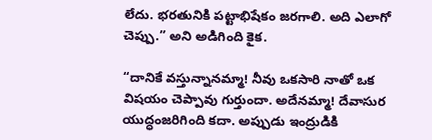లేదు. భరతునికి పట్టాభిషేకం జరగాలి. అది ఎలాగో చెప్పు.” అని అడిగింది కైక.

“దానికే వస్తున్నానమ్మా! నీవు ఒకసారి నాతో ఒక విషయం చెప్పావు గుర్తుందా. అదేనమ్మా! దేవాసుర యుద్ధంజరిగింది కదా. అప్పుడు ఇంద్రుడికి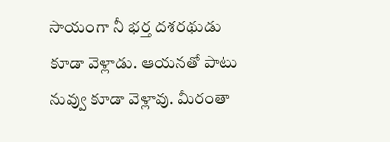సాయంగా నీ భర్త దశరథుడు కూడా వెళ్లాడు. ఆయనతో పాటు నువ్వు కూడా వెళ్లావు. మీరంతా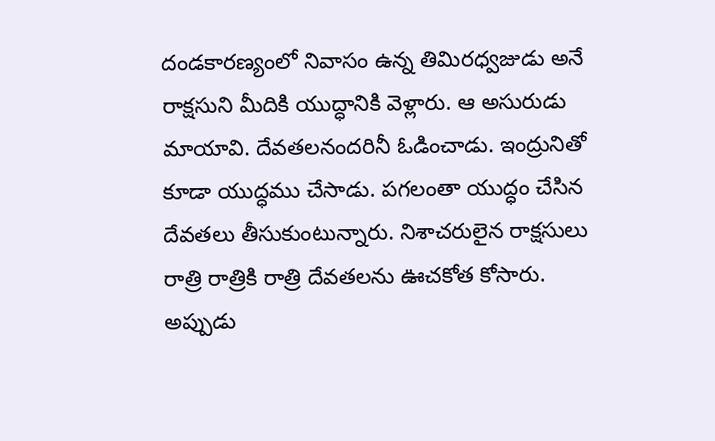దండకారణ్యంలో నివాసం ఉన్న తిమిరధ్వజుడు అనే రాక్షసుని మీదికి యుద్ధానికి వెళ్లారు. ఆ అసురుడు మాయావి. దేవతలనందరినీ ఓడించాడు. ఇంద్రునితో కూడా యుద్ధము చేసాడు. పగలంతా యుద్ధం చేసిన దేవతలు తీసుకుంటున్నారు. నిశాచరులైన రాక్షసులు రాత్రి రాత్రికి రాత్రి దేవతలను ఊచకోత కోసారు. అప్పుడు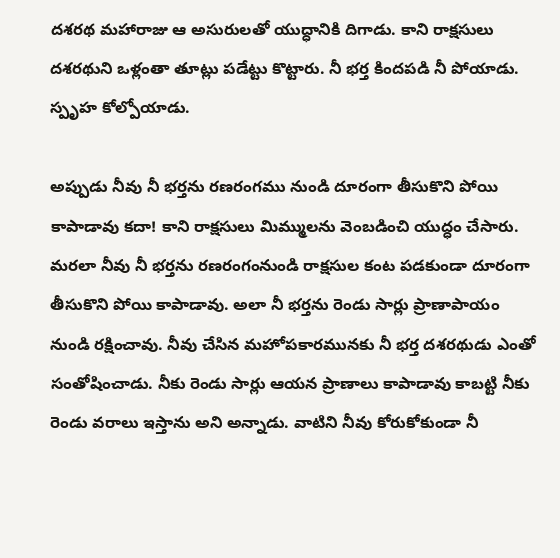దశరథ మహారాజు ఆ అసురులతో యుద్ధానికి దిగాడు. కాని రాక్షసులు దశరథుని ఒళ్లంతా తూట్లు పడేట్టు కొట్టారు. నీ భర్త కిందపడి నీ పోయాడు. స్పృహ కోల్పోయాడు.

అప్పుడు నీవు నీ భర్తను రణరంగము నుండి దూరంగా తీసుకొని పోయి కాపాడావు కదా! కాని రాక్షసులు మిమ్ములను వెంబడించి యుద్ధం చేసారు. మరలా నీవు నీ భర్తను రణరంగంనుండి రాక్షసుల కంట పడకుండా దూరంగా తీసుకొని పోయి కాపాడావు. అలా నీ భర్తను రెండు సార్లు ప్రాణాపాయం నుండి రక్షించావు. నీవు చేసిన మహోపకారమునకు నీ భర్త దశరథుడు ఎంతో సంతోషించాడు. నీకు రెండు సార్లు ఆయన ప్రాణాలు కాపాడావు కాబట్టి నీకు రెండు వరాలు ఇస్తాను అని అన్నాడు. వాటిని నీవు కోరుకోకుండా నీ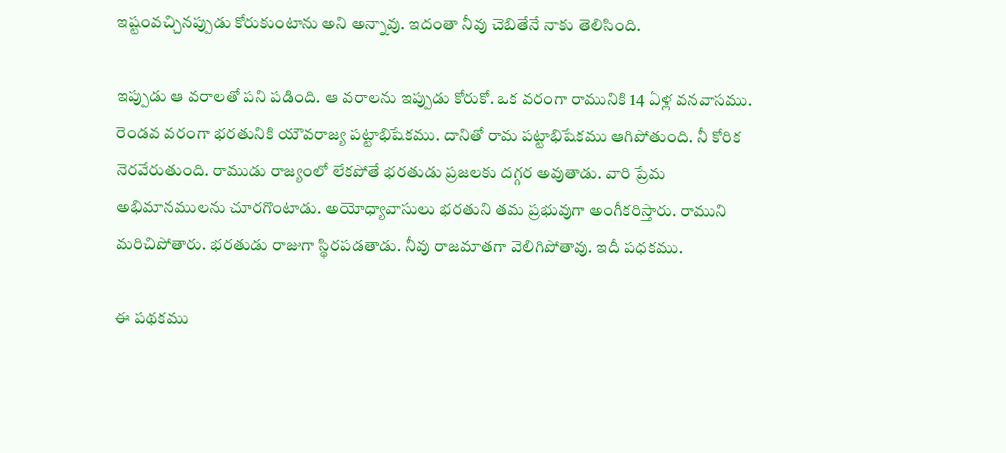ఇష్టంవచ్చినప్పుడు కోరుకుంటాను అని అన్నావు. ఇదంతా నీవు చెబితేనే నాకు తెలిసింది.

ఇప్పుడు ఆ వరాలతో పని పడింది. ఆ వరాలను ఇప్పుడు కోరుకో. ఒక వరంగా రామునికి 14 ఏళ్ల వనవాసము. రెండవ వరంగా భరతునికి యౌవరాజ్య పట్టాభిషేకము. దానితో రామ పట్టాభిషేకము ఆగిపోతుంది. నీ కోరిక నెరవేరుతుంది. రాముడు రాజ్యంలో లేకపోతే భరతుడు ప్రజలకు దగ్గర అవుతాడు. వారి ప్రేమ అభిమానములను చూరగొంటాడు. అయోధ్యావాసులు భరతుని తమ ప్రభువుగా అంగీకరిస్తారు. రాముని మరిచిపోతారు. భరతుడు రాజుగా స్థిరపడతాడు. నీవు రాజమాతగా వెలిగిపోతావు. ఇదీ పధకము.

ఈ పథకము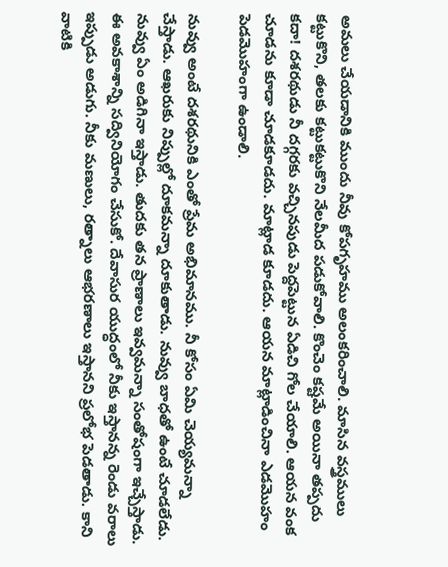అమలు చేయడానికి ముందు నీవు కోపగృహము అలంకరించాలి. మాసిన వస్త్రములు కట్టుకొని, తలకు కట్టుకట్టుకొని నేలమీద పడుకోవాలి. కొంచెం కష్టమే అయినా తప్పదు కదా! దశరథుడు నీ దగ్గరకు వచ్చినపుడు పెద్దపెట్టున ఏడిచి గోల చేయాలి. ఆయన వంక చూడను కూడా చూడకూడదు. మాట్లాడ కూడదు. ఆయన మాట్లాడించినా ఎడమొహం పెడమొహంగా ఉండాలి.

నువ్వు అంటే దశరథునికి ఎంతో ప్రేమ అభిమానము. నీ కోసం ఏమి చెయ్యమన్నా చేస్తాడు. ఆఖరుకు నిప్పుల్లో దూకమన్నా దూకుతాడు. నువ్వు బాధతో ఉంటే చూడలేడు. నువ్వు ఏం అడిగినా ఇస్తాడు. తుదకు తన ప్రాణాలు ఇవ్వమన్నా సంతోషంగా ఇచ్చేస్తాడు. ఈ అవకాశాన్ని సద్వినియోగం చేసుకో. దేవాసుర యుద్ధంలో నీకు ఇస్తానన్న రెండు వరాలు ఇప్పుడు అడుగు. నీకు మణులు, రత్నాలు ఆభరణాలు ఇస్తానని ప్రలోభ పెడతాడు. కాని వాటికి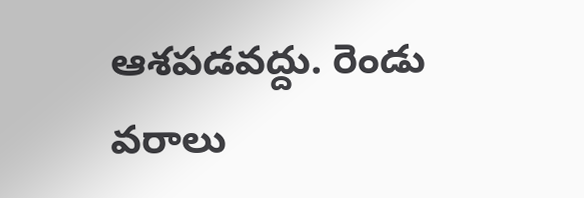ఆశపడవద్దు. రెండు వరాలు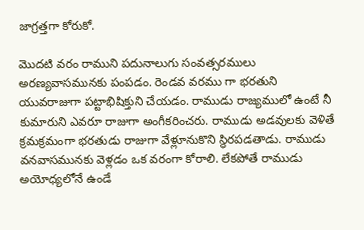జాగ్రత్తగా కోరుకో.

మొదటి వరం రాముని పదునాలుగు సంవత్సరములు అరణ్యవాసమునకు పంపడం. రెండవ వరము గా భరతుని యువరాజుగా పట్టాభిషిక్తుని చేయడం. రాముడు రాజ్యములో ఉంటే నీ కుమారుని ఎవరూ రాజుగా అంగీకరించరు. రాముడు అడవులకు వెళితే క్రమక్రమంగా భరతుడు రాజుగా వేళ్లూనుకొని స్థిరపడతాడు. రాముడు వనవాసమునకు వెళ్లడం ఒక వరంగా కోరాలి. లేకపోతే రాముడు అయోధ్యలోనే ఉండే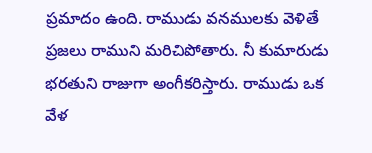ప్రమాదం ఉంది. రాముడు వనములకు వెళితే ప్రజలు రాముని మరిచిపోతారు. నీ కుమారుడు భరతుని రాజుగా అంగీకరిస్తారు. రాముడు ఒక వేళ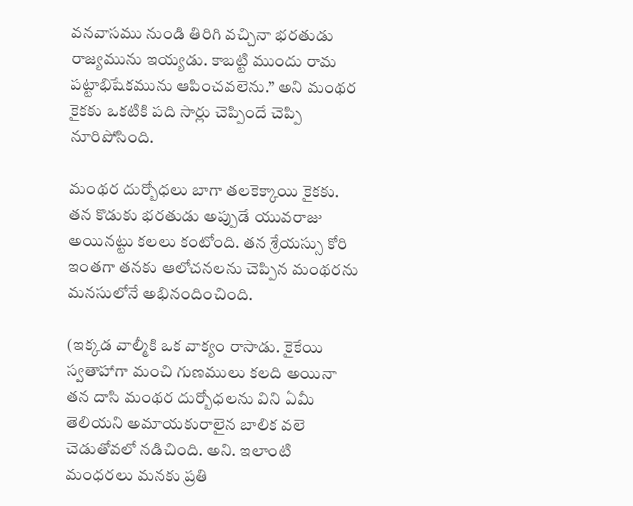వనవాసము నుండి తిరిగి వచ్చినా భరతుడు రాజ్యమును ఇయ్యడు. కాబట్టి ముందు రామ పట్టాభిషేకమును ఆపించవలెను.” అని మంథర కైకకు ఒకటికి పది సార్లు చెప్పిందే చెప్పి నూరిపోసింది.

మంథర దుర్బోధలు బాగా తలకెక్కాయి కైకకు. తన కొడుకు భరతుడు అప్పుడే యువరాజు అయినట్టు కలలు కంటోంది. తన శ్రేయస్సు కోరి ఇంతగా తనకు ఆలోచనలను చెప్పిన మంథరను మనసులోనే అభినందించింది.

(ఇక్కడ వాల్మీకి ఒక వాక్యం రాసాడు. కైకేయి స్వతాహాగా మంచి గుణములు కలది అయినా తన దాసి మంథర దుర్బోధలను విని ఏమీ తెలియని అమాయకురాలైన బాలిక వలె చెడుతోవలో నడిచింది. అని. ఇలాంటి మంధరలు మనకు ప్రతి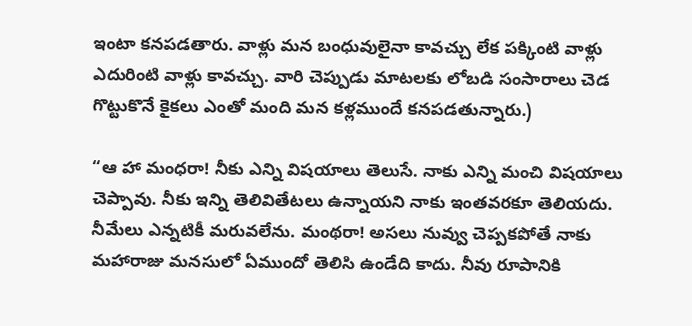ఇంటా కనపడతారు. వాళ్లు మన బంధువులైనా కావచ్చు లేక పక్కింటి వాళ్లు ఎదురింటి వాళ్లు కావచ్చు. వారి చెప్పుడు మాటలకు లోబడి సంసారాలు చెడ గొట్టుకొనే కైకలు ఎంతో మంది మన కళ్లముందే కనపడతున్నారు.)

“ఆ హా మంధరా! నీకు ఎన్ని విషయాలు తెలుసే. నాకు ఎన్ని మంచి విషయాలు చెప్పావు. నీకు ఇన్ని తెలివితేటలు ఉన్నాయని నాకు ఇంతవరకూ తెలియదు. నీమేలు ఎన్నటికీ మరువలేను. మంథరా! అసలు నువ్వు చెప్పకపోతే నాకు మహారాజు మనసులో ఏముందో తెలిసి ఉండేది కాదు. నీవు రూపానికి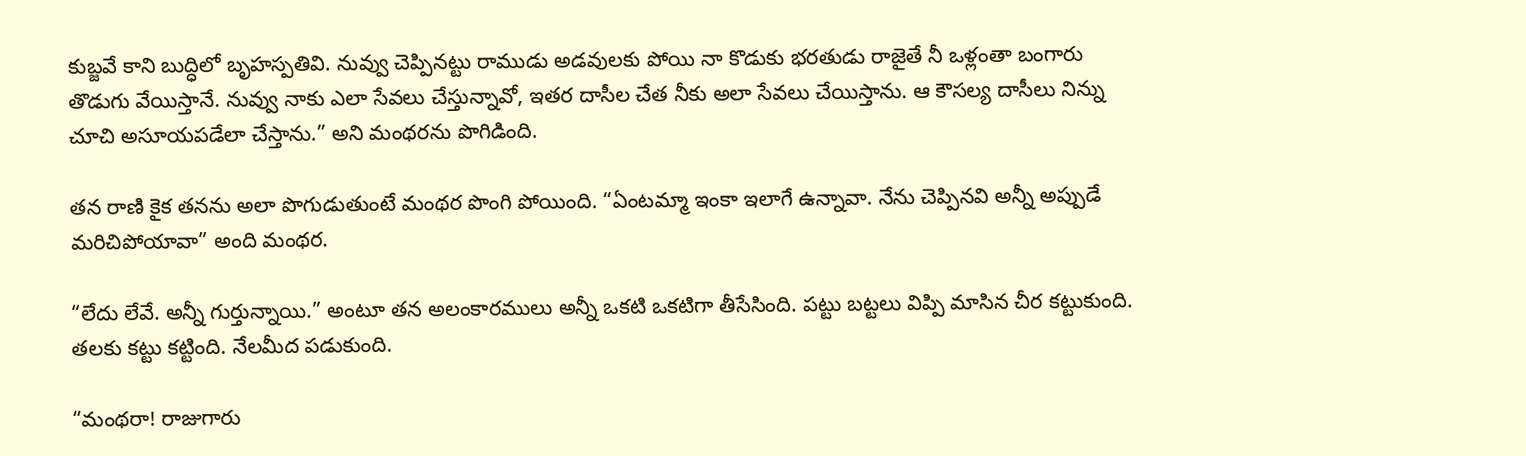కుబ్జవే కాని బుద్ధిలో బృహస్పతివి. నువ్వు చెప్పినట్టు రాముడు అడవులకు పోయి నా కొడుకు భరతుడు రాజైతే నీ ఒళ్లంతా బంగారు తొడుగు వేయిస్తానే. నువ్వు నాకు ఎలా సేవలు చేస్తున్నావో, ఇతర దాసీల చేత నీకు అలా సేవలు చేయిస్తాను. ఆ కౌసల్య దాసీలు నిన్ను చూచి అసూయపడేలా చేస్తాను.” అని మంథరను పొగిడింది.

తన రాణి కైక తనను అలా పొగుడుతుంటే మంథర పొంగి పోయింది. “ఏంటమ్మా ఇంకా ఇలాగే ఉన్నావా. నేను చెప్పినవి అన్నీ అప్పుడే మరిచిపోయావా” అంది మంథర.

“లేదు లేవే. అన్నీ గుర్తున్నాయి.” అంటూ తన అలంకారములు అన్నీ ఒకటి ఒకటిగా తీసేసింది. పట్టు బట్టలు విప్పి మాసిన చీర కట్టుకుంది. తలకు కట్టు కట్టింది. నేలమీద పడుకుంది.

“మంథరా! రాజుగారు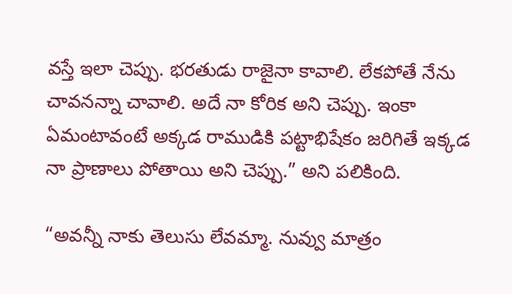వస్తే ఇలా చెప్పు. భరతుడు రాజైనా కావాలి. లేకపోతే నేను చావనన్నా చావాలి. అదే నా కోరిక అని చెప్పు. ఇంకా ఏమంటావంటే అక్కడ రాముడికి పట్టాభిషేకం జరిగితే ఇక్కడ నా ప్రాణాలు పోతాయి అని చెప్పు.” అని పలికింది.

“అవన్నీ నాకు తెలుసు లేవమ్మా. నువ్వు మాత్రం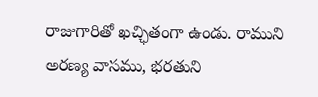రాజుగారితో ఖచ్ఛితంగా ఉండు. రాముని అరణ్య వాసము, భరతుని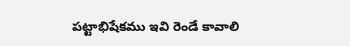పట్టాభిషేకము ఇవి రెండే కావాలి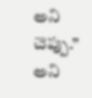అని చెప్పు.” అని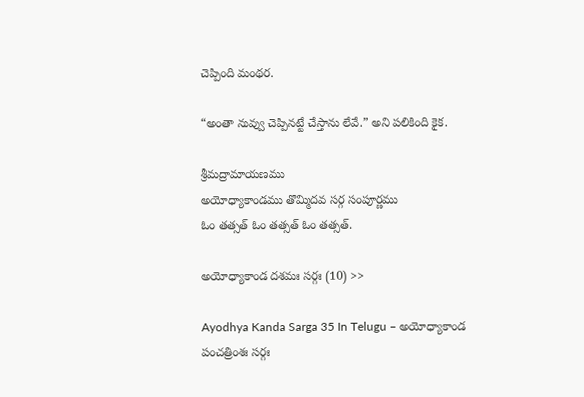చెప్పింది మంథర.

“అంతా నువ్వు చెప్పినట్టే చేస్తాను లేవే.” అని పలికింది కైక.

శ్రీమద్రామాయణము
అయోధ్యాకాండము తొమ్మిదవ సర్గ సంపూర్ణము
ఓం తత్సత్ ఓం తత్సత్ ఓం తత్సత్.

అయోధ్యాకాండ దశమః సర్గః (10) >>

Ayodhya Kanda Sarga 35 In Telugu – అయోధ్యాకాండ పంచత్రింశః సర్గః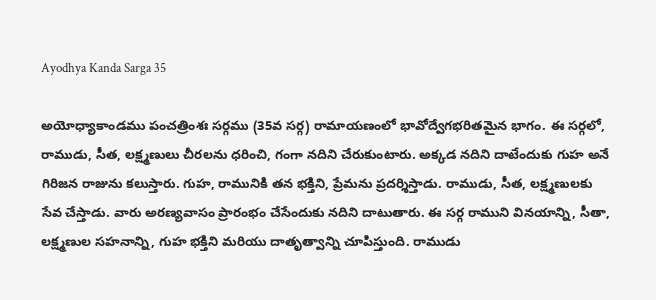Ayodhya Kanda Sarga 35

అయోధ్యాకాండము పంచత్రింశః సర్గము (35వ సర్గ) రామాయణంలో భావోద్వేగభరితమైన భాగం. ఈ సర్గలో, రాముడు, సీత, లక్ష్మణులు చీరలను ధరించి, గంగా నదిని చేరుకుంటారు. అక్కడ నదిని దాటేందుకు గుహ అనే గిరిజన రాజును కలుస్తారు. గుహ, రామునికి తన భక్తిని, ప్రేమను ప్రదర్శిస్తాడు. రాముడు, సీత, లక్ష్మణులకు సేవ చేస్తాడు. వారు అరణ్యవాసం ప్రారంభం చేసేందుకు నదిని దాటుతారు. ఈ సర్గ రాముని వినయాన్ని, సీతా, లక్ష్మణుల సహనాన్ని, గుహ భక్తిని మరియు దాతృత్వాన్ని చూపిస్తుంది. రాముడు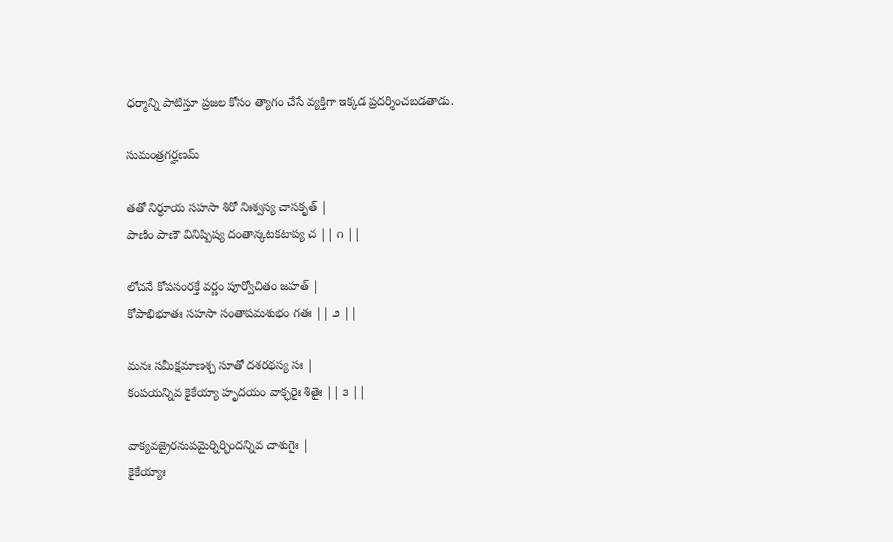ధర్మాన్ని పాటిస్తూ ప్రజల కోసం త్యాగం చేసే వ్యక్తిగా ఇక్కడ ప్రదర్శించబడతాడు.

సుమంత్రగర్హణమ్

తతో నిర్ధూయ సహసా శిరో నిఃశ్వస్య చాసకృత్ |
పాణిం పాణౌ వినిష్పిష్య దంతాన్కటకటాప్య చ || ౧ ||

లోచనే కోపసంరక్తే వర్ణం పూర్వోచితం జహత్ |
కోపాభిభూతః సహసా సంతాపమశుభం గతః || ౨ ||

మనః సమీక్షమాణశ్చ సూతో దశరథస్య సః |
కంపయన్నివ కైకేయ్యా హృదయం వాక్ఛరైః శితైః || ౩ ||

వాక్యవజ్రైరనుపమైర్నిర్భిందన్నివ చాశుగైః |
కైకేయ్యాః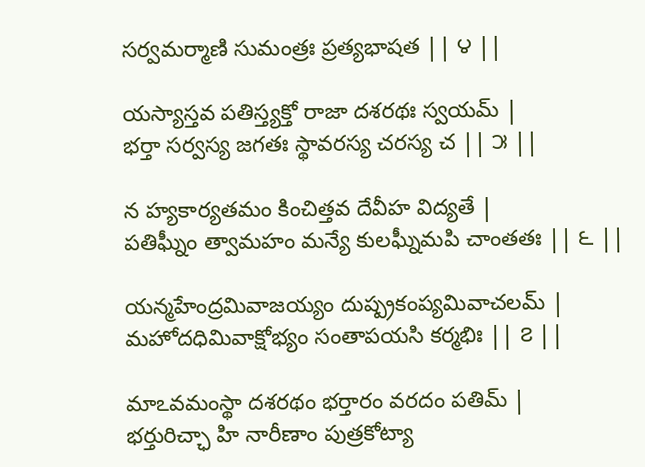సర్వమర్మాణి సుమంత్రః ప్రత్యభాషత || ౪ ||

యస్యాస్తవ పతిస్త్యక్తో రాజా దశరథః స్వయమ్ |
భర్తా సర్వస్య జగతః స్థావరస్య చరస్య చ || ౫ ||

న హ్యకార్యతమం కించిత్తవ దేవీహ విద్యతే |
పతిఘ్నీం త్వామహం మన్యే కులఘ్నీమపి చాంతతః || ౬ ||

యన్మహేంద్రమివాజయ్యం దుష్ప్రకంప్యమివాచలమ్ |
మహోదధిమివాక్షోభ్యం సంతాపయసి కర్మభిః || ౭ ||

మాఽవమంస్థా దశరథం భర్తారం వరదం పతిమ్ |
భర్తురిచ్ఛా హి నారీణాం పుత్రకోట్యా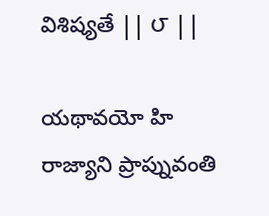విశిష్యతే || ౮ ||

యథావయో హి రాజ్యాని ప్రాప్నువంతి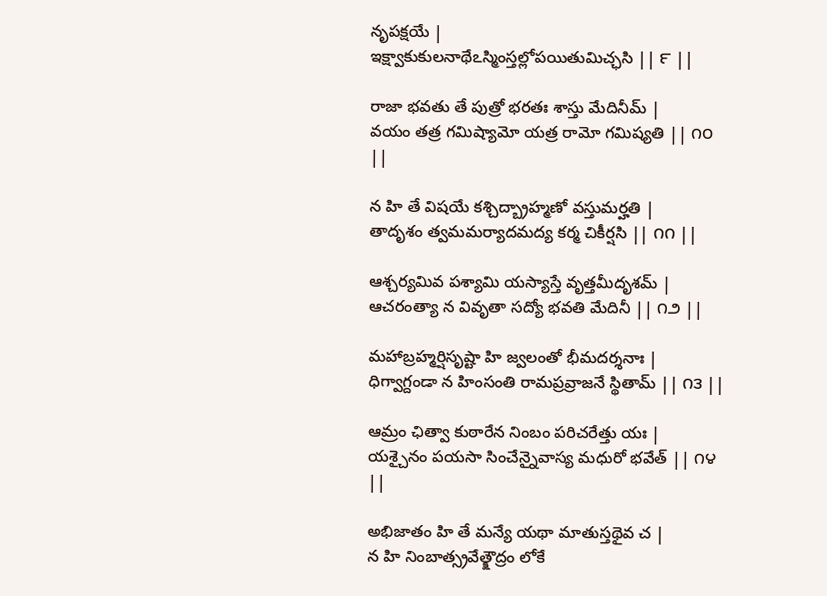నృపక్షయే |
ఇక్ష్వాకుకులనాథేఽస్మింస్తల్లోపయితుమిచ్ఛసి || ౯ ||

రాజా భవతు తే పుత్రో భరతః శాస్తు మేదినీమ్ |
వయం తత్ర గమిష్యామో యత్ర రామో గమిష్యతి || ౧౦ ||

న హి తే విషయే కశ్చిద్బ్రాహ్మణో వస్తుమర్హతి |
తాదృశం త్వమమర్యాదమద్య కర్మ చికీర్షసి || ౧౧ ||

ఆశ్చర్యమివ పశ్యామి యస్యాస్తే వృత్తమీదృశమ్ |
ఆచరంత్యా న వివృతా సద్యో భవతి మేదినీ || ౧౨ ||

మహాబ్రహ్మర్షిసృష్టా హి జ్వలంతో భీమదర్శనాః |
ధిగ్వాగ్దండా న హింసంతి రామప్రవ్రాజనే స్థితామ్ || ౧౩ ||

ఆమ్రం ఛిత్వా కుఠారేన నింబం పరిచరేత్తు యః |
యశ్చైనం పయసా సించేన్నైవాస్య మధురో భవేత్ || ౧౪ ||

అభిజాతం హి తే మన్యే యథా మాతుస్తథైవ చ |
న హి నింబాత్స్రవేత్క్షౌద్రం లోకే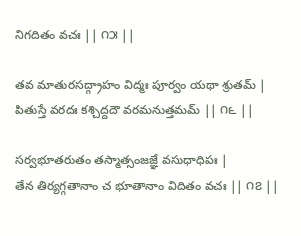నిగదితం వచః || ౧౫ ||

తవ మాతురసద్గ్రాహం విద్మః పూర్వం యథా శ్రుతమ్ |
పితుస్తే వరదః కశ్చిద్దదౌ వరమనుత్తమమ్ || ౧౬ ||

సర్వభూతరుతం తస్మాత్సంజజ్ఞే వసుధాధిపః |
తేన తిర్యగ్గతానాం చ భూతానాం విదితం వచః || ౧౭ ||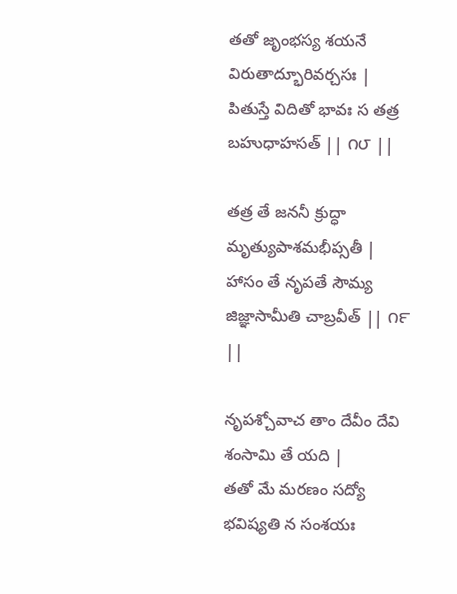తతో జృంభస్య శయనే విరుతాద్భూరివర్చసః |
పితుస్తే విదితో భావః స తత్ర బహుధాహసత్ || ౧౮ ||

తత్ర తే జననీ క్రుద్ధా మృత్యుపాశమభీప్సతీ |
హాసం తే నృపతే సౌమ్య జిజ్ఞాసామీతి చాబ్రవీత్ || ౧౯ ||

నృపశ్చోవాచ తాం దేవీం దేవి శంసామి తే యది |
తతో మే మరణం సద్యో భవిష్యతి న సంశయః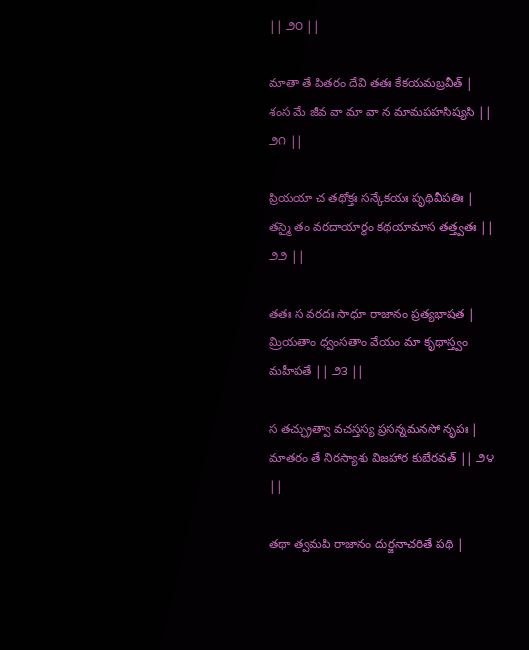|| ౨౦ ||

మాతా తే పితరం దేవి తతః కేకయమబ్రవీత్ |
శంస మే జీవ వా మా వా న మామపహసిష్యసి || ౨౧ ||

ప్రియయా చ తథోక్తః సన్కేకయః పృథివీపతిః |
తస్మై తం వరదాయార్థం కథయామాస తత్త్వతః || ౨౨ ||

తతః స వరదః సాధూ రాజానం ప్రత్యభాషత |
మ్రియతాం ధ్వంసతాం వేయం మా కృథాస్త్వం మహీపతే || ౨౩ ||

స తచ్ఛ్రుత్వా వచస్తస్య ప్రసన్నమనసో నృపః |
మాతరం తే నిరస్యాశు విజహార కుబేరవత్ || ౨౪ ||

తథా త్వమపి రాజానం దుర్జనాచరితే పథి |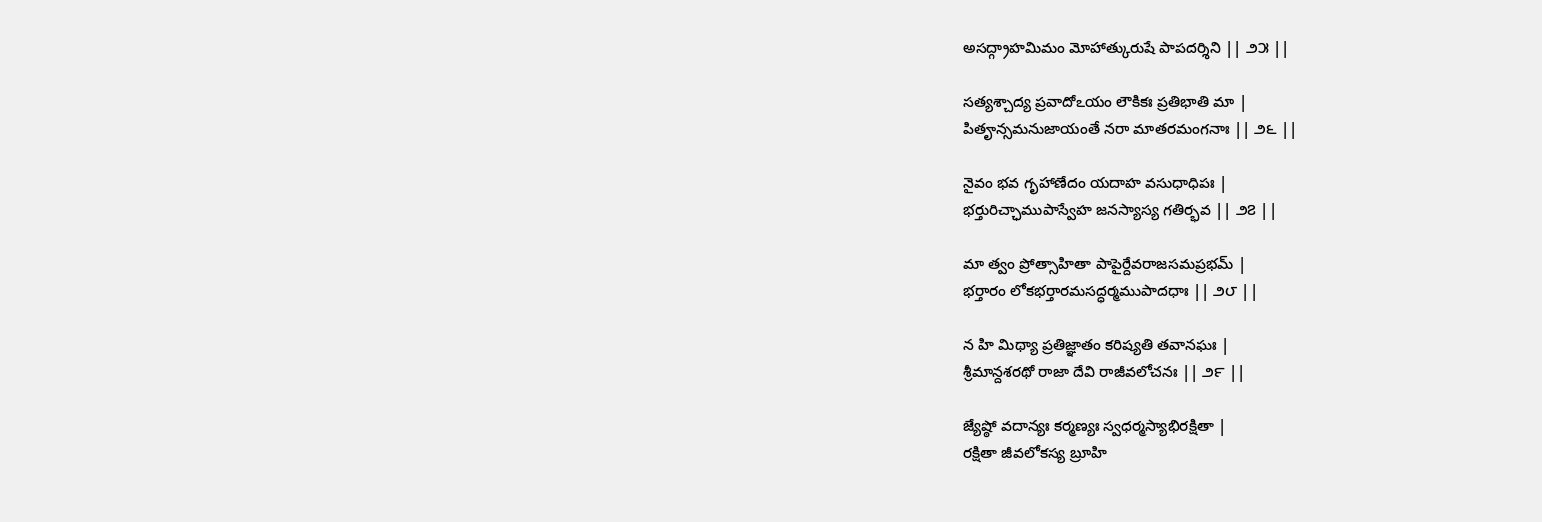అసద్గ్రాహమిమం మోహాత్కురుషే పాపదర్శిని || ౨౫ ||

సత్యశ్చాద్య ప్రవాదోఽయం లౌకికః ప్రతిభాతి మా |
పితౄన్సమనుజాయంతే నరా మాతరమంగనాః || ౨౬ ||

నైవం భవ గృహాణేదం యదాహ వసుధాధిపః |
భర్తురిచ్ఛాముపాస్వేహ జనస్యాస్య గతిర్భవ || ౨౭ ||

మా త్వం ప్రోత్సాహితా పాపైర్దేవరాజసమప్రభమ్ |
భర్తారం లోకభర్తారమసద్ధర్మముపాదధాః || ౨౮ ||

న హి మిథ్యా ప్రతిజ్ఞాతం కరిష్యతి తవానఘః |
శ్రీమాన్దశరథో రాజా దేవి రాజీవలోచనః || ౨౯ ||

జ్యేష్ఠో వదాన్యః కర్మణ్యః స్వధర్మస్యాభిరక్షితా |
రక్షితా జీవలోకస్య బ్రూహి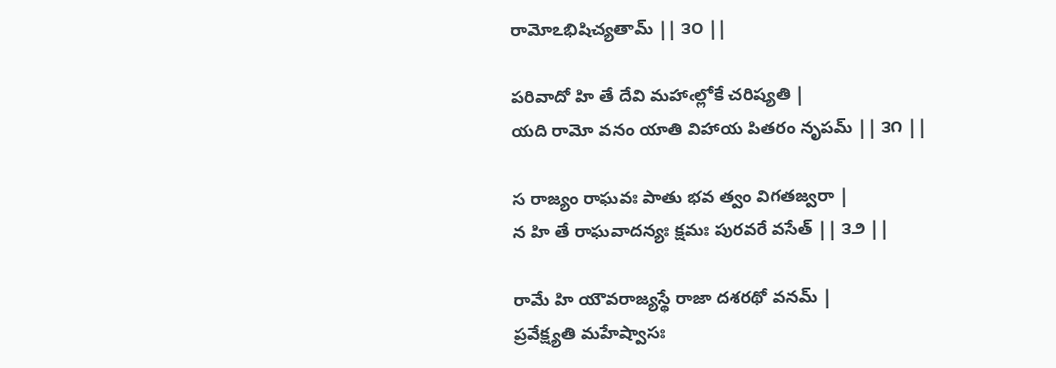రామోఽభిషిచ్యతామ్ || ౩౦ ||

పరివాదో హి తే దేవి మహాఁల్లోకే చరిష్యతి |
యది రామో వనం యాతి విహాయ పితరం నృపమ్ || ౩౧ ||

స రాజ్యం రాఘవః పాతు భవ త్వం విగతజ్వరా |
న హి తే రాఘవాదన్యః క్షమః పురవరే వసేత్ || ౩౨ ||

రామే హి యౌవరాజ్యస్థే రాజా దశరథో వనమ్ |
ప్రవేక్ష్యతి మహేష్వాసః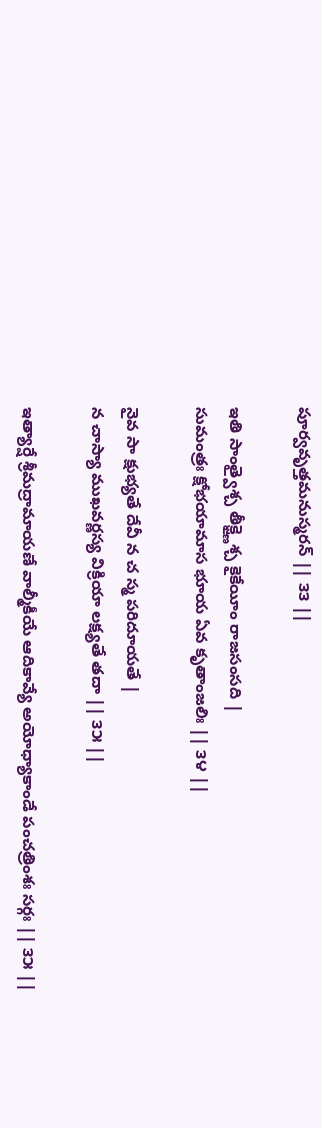పూర్వవృత్తమనుస్మరన్ || ౩౩ ||

ఇతి సాంత్వైశ్చ తీక్ష్ణైశ్చ కైకేయీం రాజసంసది |
సుమంత్రః క్షోభయామాస భూయ ఏవ కృతాంజలిః || ౩౪ ||

నైవ సా క్షుభ్యతే దేవీ న చ స్మ పరిదూయతే |
న చాస్యా ముఖవర్ణస్య విక్రియా లక్ష్యతే తదా || ౩౫ ||

ఇత్యార్షే శ్రీమద్రామాయణే వాల్మీకీయే ఆదికావ్యే అయోధ్యాకాండే పంచత్రింశః సర్గః || ౩౫ ||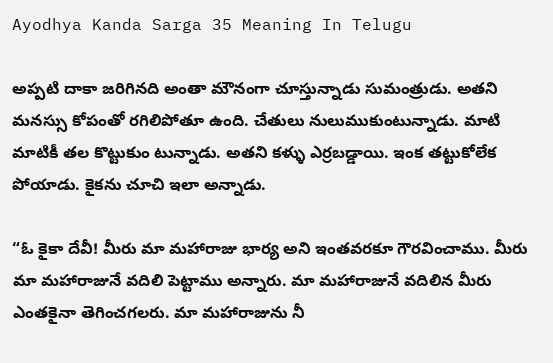Ayodhya Kanda Sarga 35 Meaning In Telugu

అప్పటి దాకా జరిగినది అంతా మౌనంగా చూస్తున్నాడు సుమంత్రుడు. అతని మనస్సు కోపంతో రగిలిపోతూ ఉంది. చేతులు నులుముకుంటున్నాడు. మాటి మాటికీ తల కొట్టుకుం టున్నాడు. అతని కళ్ళు ఎర్రబడ్డాయి. ఇంక తట్టుకోలేక పోయాడు. కైకను చూచి ఇలా అన్నాడు.

“ఓ కైకా దేవీ! మీరు మా మహారాజు భార్య అని ఇంతవరకూ గౌరవించాము. మీరు మా మహారాజునే వదిలి పెట్టాము అన్నారు. మా మహారాజునే వదిలిన మీరు ఎంతకైనా తెగించగలరు. మా మహారాజును నీ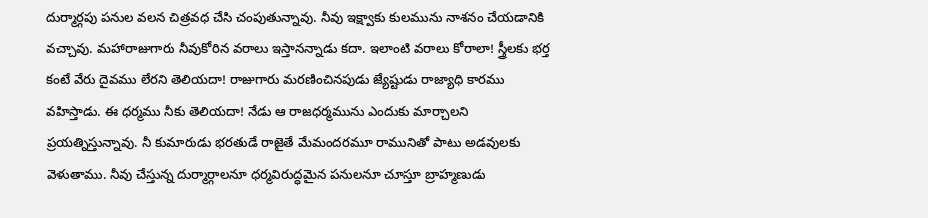దుర్మార్గపు పనుల వలన చిత్రవధ చేసి చంపుతున్నావు. నీవు ఇక్ష్వాకు కులమును నాశనం చేయడానికి వచ్చావు. మహారాజుగారు నీవుకోరిన వరాలు ఇస్తానన్నాడు కదా. ఇలాంటి వరాలు కోరాలా! స్త్రీలకు భర్త కంటే వేరు దైవము లేరని తెలియదా! రాజుగారు మరణించినపుడు జ్యేష్టుడు రాజ్యాధి కారము వహిస్తాడు. ఈ ధర్మము నీకు తెలియదా! నేడు ఆ రాజధర్మమును ఎందుకు మార్చాలని ప్రయత్నిస్తున్నావు. నీ కుమారుడు భరతుడే రాజైతే మేమందరమూ రామునితో పాటు అడవులకు వెళుతాము. నీవు చేస్తున్న దుర్మార్గాలనూ ధర్మవిరుద్ధమైన పనులనూ చూస్తూ బ్రాహ్మణుడు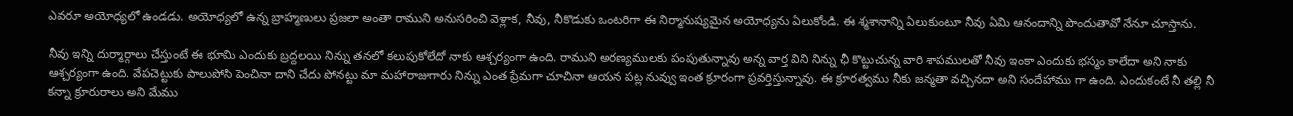ఎవరూ అయోధ్యలో ఉండడు. అయోధ్యలో ఉన్న బ్రాహ్మణులు ప్రజలా అంతా రాముని అనుసరించి వెళ్లాక, నీవు, నీకొడుకు ఒంటరిగా ఈ నిర్మానుష్యమైన అయోధ్యను ఏలుకోండి. ఈ శ్మశానాన్ని ఏలుకుంటూ నీవు ఏమి ఆనందాన్ని పొందుతావో నేనూ చూస్తాను.

నీవు ఇన్ని దుర్మార్గాలు చేస్తుంటే ఈ భూమి ఎందుకు బ్రద్దలయి నిన్ను తనలో కలుపుకోలేదో నాకు ఆశ్చర్యంగా ఉంది. రాముని అరణ్యములకు పంపుతున్నావు అన్న వార్త విని నిన్ను ఛీ కొట్టుచున్న వారి శాపములతో నీవు ఇంకా ఎందుకు భస్మం కాలేదా అని నాకు ఆశ్చర్యంగా ఉంది. వేపచెట్టుకు పాలుపోసి పెంచినా దాని చేదు పోనట్టు మా మహారాజుగారు నిన్ను ఎంత ప్రేమగా చూచినా ఆయన పట్ల నువ్వు ఇంత క్రూరంగా ప్రవర్తిస్తున్నావు. ఈ క్రూరత్వము నీకు జన్మతా వచ్చినదా అని సందేహాము గా ఉంది. ఎందుకంటే నీ తల్లి నీ కన్నా క్రూరురాలు అని మేము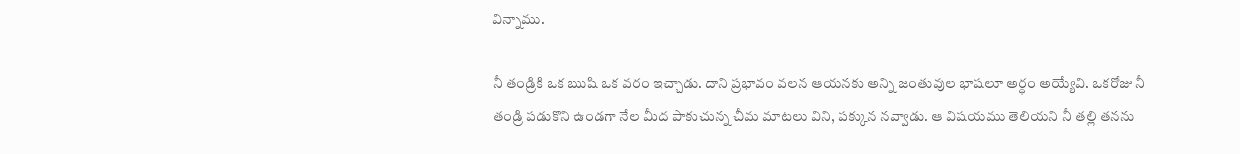విన్నాము.

నీ తండ్రికి ఒక ఋషి ఒక వరం ఇచ్చాడు. దాని ప్రభావం వలన ఆయనకు అన్ని జంతువుల భాషలూ అర్ధం అయ్యేవి. ఒకరోజు నీ తండ్రి పడుకొని ఉండగా నేల మీద పాకుచున్న చీమ మాటలు విని, పక్కున నవ్వాడు. ఆ విషయము తెలియని నీ తల్లి తనను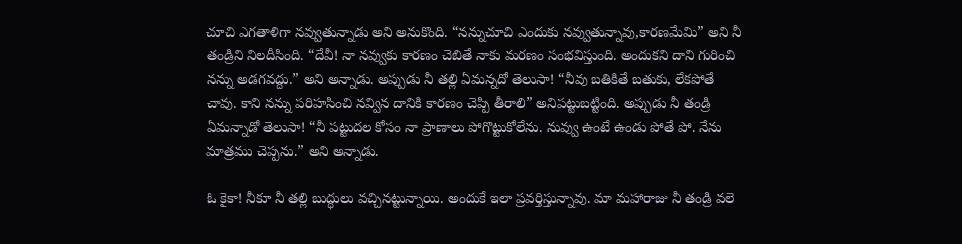చూచి ఎగతాళిగా నవ్వుతున్నాడు అని అనుకొంది. “నన్నుచూచి ఎందుకు నవ్వుతున్నావు,కారణమేమి” అని నీ తండ్రిని నిలదీసింది. “దేవీ! నా నవ్వుకు కారణం చెబితే నాకు మరణం సంభవిస్తుంది. అందుకని దాని గురించి నన్ను అడగవద్దు.” అని అన్నాడు. అప్పుడు నీ తల్లి ఏమన్నదో తెలుసా! “నీవు బతికితే బతుకు, లేకపోతే చావు. కాని నన్ను పరిహసించి నవ్విన దానికి కారణం చెప్పి తీరాలి” అనిపట్టుబట్టింది. అప్పుడు నీ తండ్రి ఏమన్నాడో తెలుసా! “నీ పట్టుదల కోసం నా ప్రాణాలు పోగొట్టుకోలేను. నువ్వు ఉంటే ఉండు పోతే పో. నేను మాత్రము చెప్పను.” అని అన్నాడు.

ఓ కైకా! నీకూ నీ తల్లి బుద్ధులు వచ్చినట్టున్నాయి. అందుకే ఇలా ప్రవర్తిస్తున్నావు. మా మహారాజు నీ తండ్రి వలె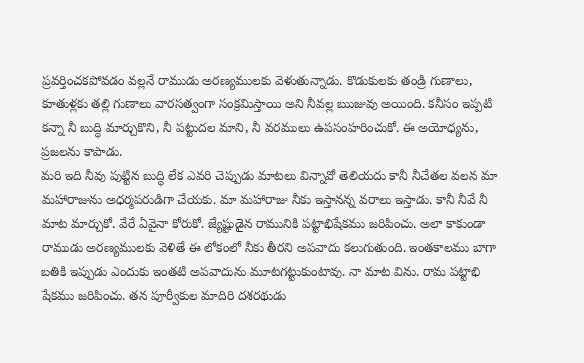ప్రవర్తించకపోవడం వల్లనే రాముడు అరణ్యములకు వెళుతున్నాడు. కొడుకులకు తండ్రి గుణాలు, కూతుళ్లకు తల్లి గుణాలు వారసత్వంగా సంక్రమిస్తాయి అని నీవల్ల ఋజువు అయింది. కనీసం ఇప్పటి కన్నా నీ బుద్ధి మార్చుకొని, నీ పట్టుదల మాని, నీ వరములు ఉపసంహరించుకో. ఈ అయోధ్యను, ప్రజలను కాపాడు.
మరి ఇది నీవు పుట్టిన బుద్ధి లేక ఎవరి చెప్పుడు మాటలు విన్నావో తెలియదు కానీ నీచేతల వలన మా మహారాజును అధర్మపరుడిగా చేయకు. మా మహారాజు నీకు ఇస్తానన్న వరాలు ఇస్తాడు. కానీ నీవే నీ మాట మార్చుకో. వేరే ఏవైనా కోరుకో. జ్యేష్టుడైన రామునికి పట్టాభిషేకము జరిపించు. అలా కాకుండా రాముడు అరణ్యములకు వెళితే ఈ లోకంలో నీకు తీరని అపవాదు కలుగుతుంది. ఇంతకాలము బాగా బతికి ఇప్పుడు ఎందుకు ఇంతటి అపవాదును మూటగట్టుకుంటావు. నా మాట విను. రామ పట్టాభి షేకము జరిపించు. తన పూర్వీకుల మాదిరి దశరథుడు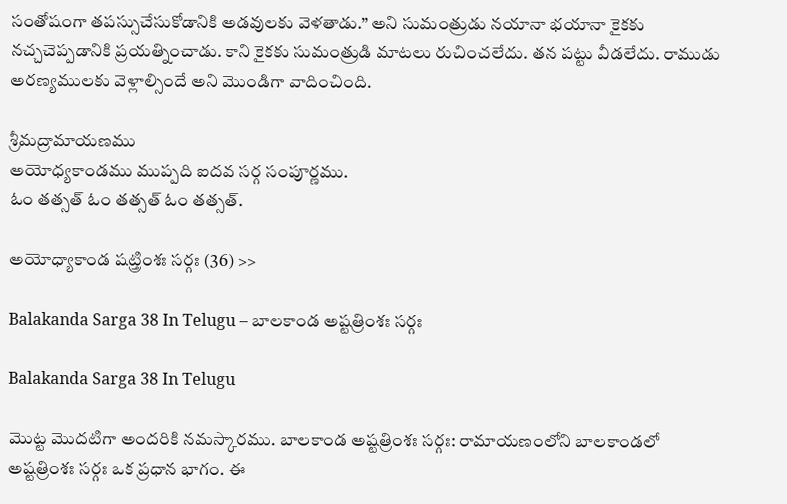సంతోషంగా తపస్సుచేసుకోడానికి అడవులకు వెళతాడు.” అని సుమంత్రుడు నయానా భయానా కైకకు నచ్చచెప్పడానికి ప్రయత్నించాడు. కాని కైకకు సుమంత్రుడి మాటలు రుచించలేదు. తన పట్టు వీడలేదు. రాముడు అరణ్యములకు వెళ్లాల్సిందే అని మొండిగా వాదించింది.

శ్రీమద్రామాయణము
అయోధ్యకాండము ముప్పది ఐదవ సర్గ సంపూర్ణము.
ఓం తత్సత్ ఓం తత్సత్ ఓం తత్సత్.

అయోధ్యాకాండ షట్త్రింశః సర్గః (36) >>

Balakanda Sarga 38 In Telugu – బాలకాండ అష్టత్రింశః సర్గః

Balakanda Sarga 38 In Telugu

మొట్ట మొదటిగా అందరికి నమస్కారము. బాలకాండ అష్టత్రింశః సర్గః: రామాయణంలోని బాలకాండలో అష్టత్రింశః సర్గః ఒక ప్రధాన భాగం. ఈ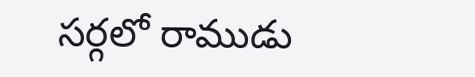సర్గలో రాముడు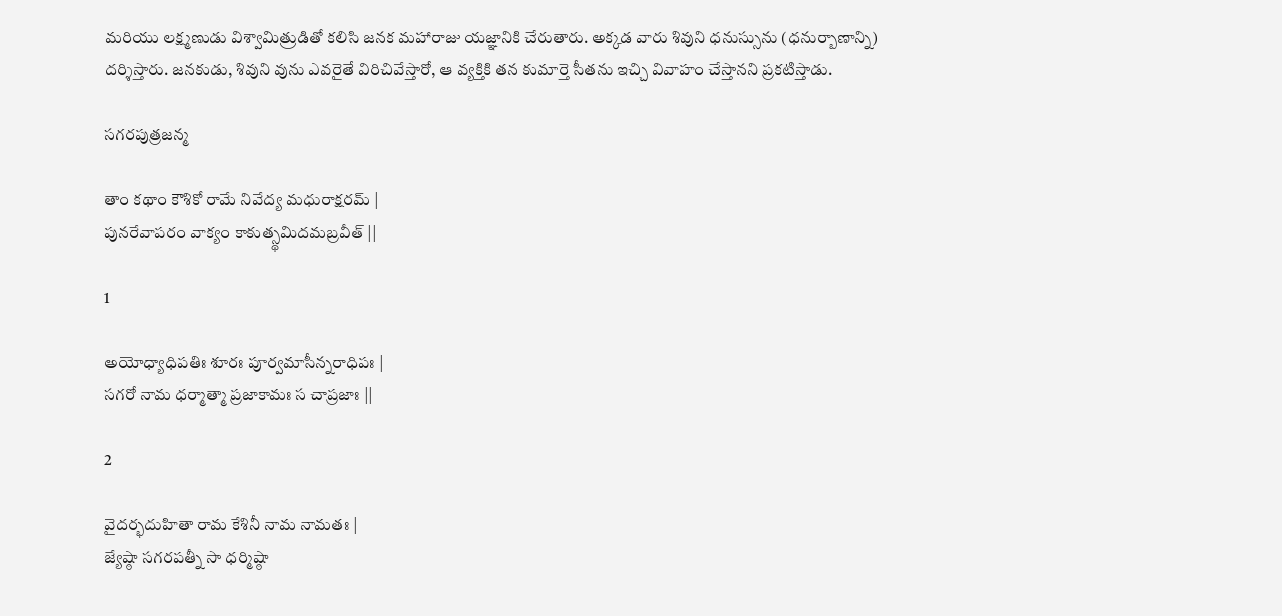మరియు లక్ష్మణుడు విశ్వామిత్రుడితో కలిసి జనక మహారాజు యజ్ఞానికి చేరుతారు. అక్కడ వారు శివుని ధనుస్సును (ధనుర్బాణాన్ని) దర్శిస్తారు. జనకుడు, శివుని వును ఎవరైతే విరిచివేస్తారో, ఆ వ్యక్తికి తన కుమార్తె సీతను ఇచ్చి వివాహం చేస్తానని ప్రకటిస్తాడు.

సగరపుత్రజన్మ

తాం కథాం కౌశికో రామే నివేద్య మధురాక్షరమ్ |
పునరేవాపరం వాక్యం కాకుత్స్థమిదమబ్రవీత్ ||

1

అయోధ్యాధిపతిః శూరః పూర్వమాసీన్నరాధిపః |
సగరో నామ ధర్మాత్మా ప్రజాకామః స చాప్రజాః ||

2

వైదర్భదుహితా రామ కేశినీ నామ నామతః |
జ్యేష్ఠా సగరపత్నీ సా ధర్మిష్ఠా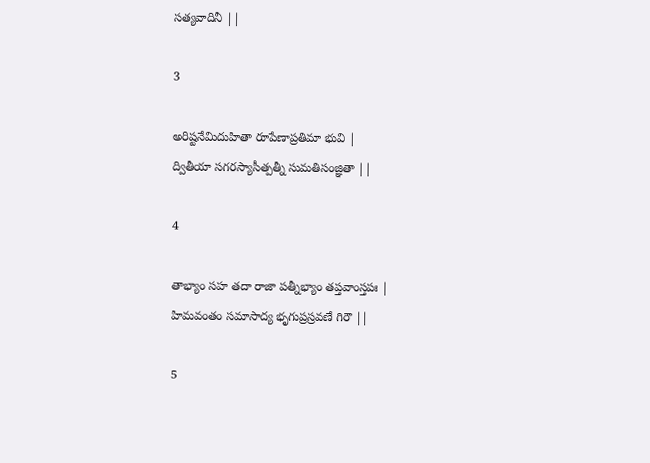సత్యవాదినీ ||

3

అరిష్టనేమిదుహితా రూపేణాప్రతిమా భువి |
ద్వితీయా సగరస్యాసీత్పత్నీ సుమతిసంజ్ఞితా ||

4

తాభ్యాం సహ తదా రాజా పత్నీభ్యాం తప్తవాంస్తపః |
హిమవంతం సమాసాద్య భృగుప్రస్రవణే గిరౌ ||

5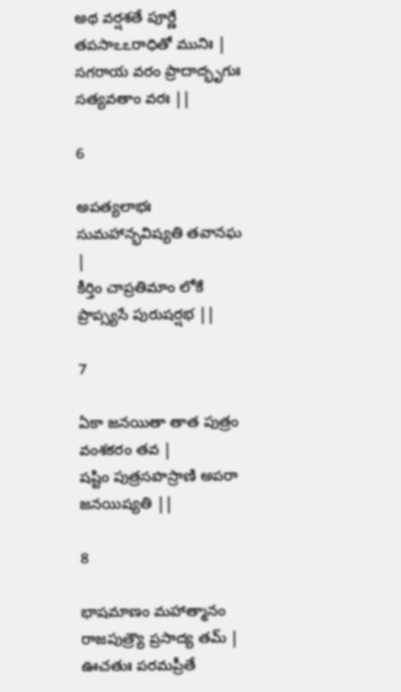అథ వర్షశతే పూర్ణే తపసాఽఽరాధితో మునిః |
సగరాయ వరం ప్రాదాద్భృగుః సత్యవతాం వరః ||

6

అపత్యలాభః సుమహాన్భవిష్యతి తవానఘ |
కీర్తిం చాప్రతిమాం లోకే ప్రాప్స్యసే పురుషర్షభ ||

7

ఏకా జనయితా తాత పుత్రం వంశకరం తవ |
షష్టిం పుత్రసహస్రాణి అపరా జనయిష్యతి ||

8

భాషమాణం మహాత్మానం రాజపుత్ర్యౌ ప్రసాద్య తమ్ |
ఊచతుః పరమప్రీతే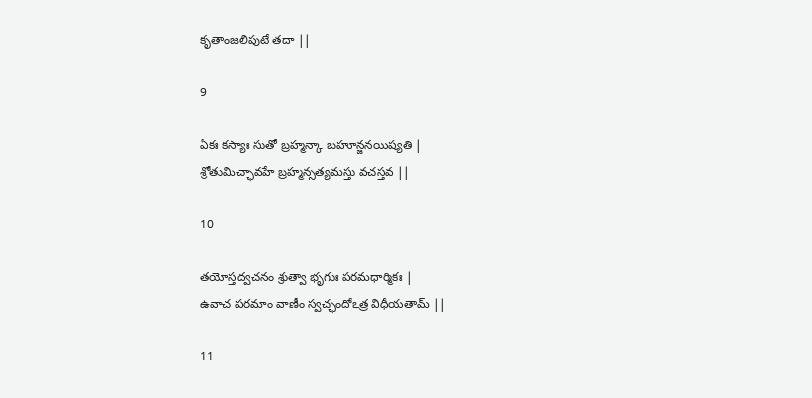కృతాంజలిపుటే తదా ||

9

ఏకః కస్యాః సుతో బ్రహ్మన్కా బహూన్జనయిష్యతి |
శ్రోతుమిచ్ఛావహే బ్రహ్మన్సత్యమస్తు వచస్తవ ||

10

తయోస్తద్వచనం శ్రుత్వా భృగుః పరమధార్మికః |
ఉవాచ పరమాం వాణీం స్వచ్ఛందోఽత్ర విధీయతామ్ ||

11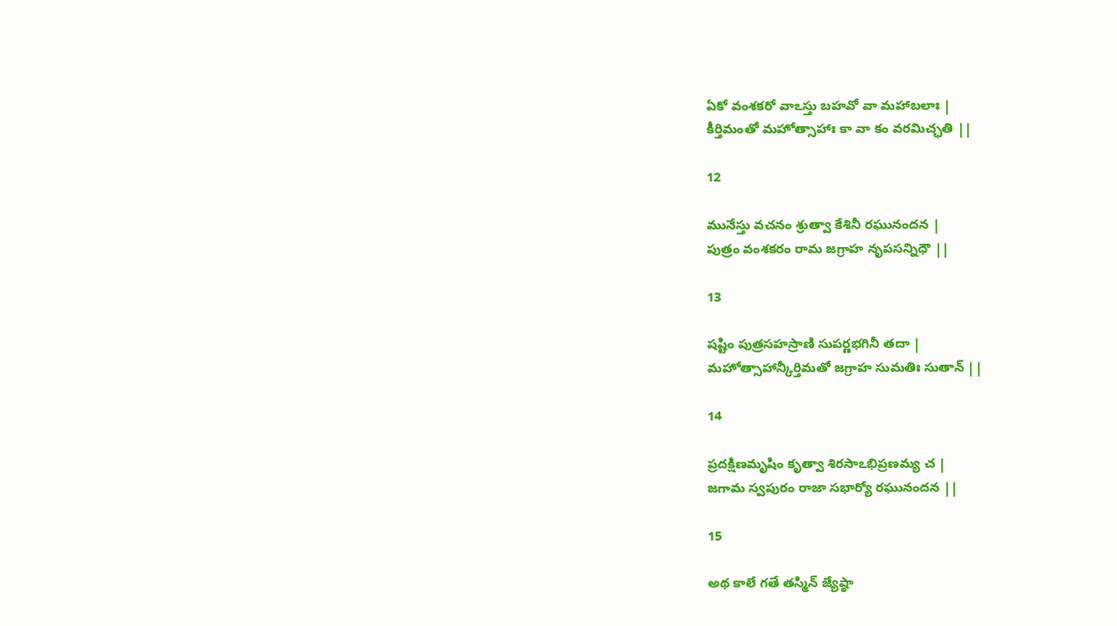ఏకో వంశకరో వాఽస్తు బహవో వా మహాబలాః |
కీర్తిమంతో మహోత్సాహాః కా వా కం వరమిచ్ఛతి ||

12

మునేస్తు వచనం శ్రుత్వా కేశినీ రఘునందన |
పుత్రం వంశకరం రామ జగ్రాహ నృపసన్నిధౌ ||

13

షష్టిం పుత్రసహస్రాణి సుపర్ణభగినీ తదా |
మహోత్సాహాన్కీర్తిమతో జగ్రాహ సుమతిః సుతాన్ ||

14

ప్రదక్షిణమృషిం కృత్వా శిరసాఽభిప్రణమ్య చ |
జగామ స్వపురం రాజా సభార్యో రఘునందన ||

15

అథ కాలే గతే తస్మిన్ జ్యేష్ఠా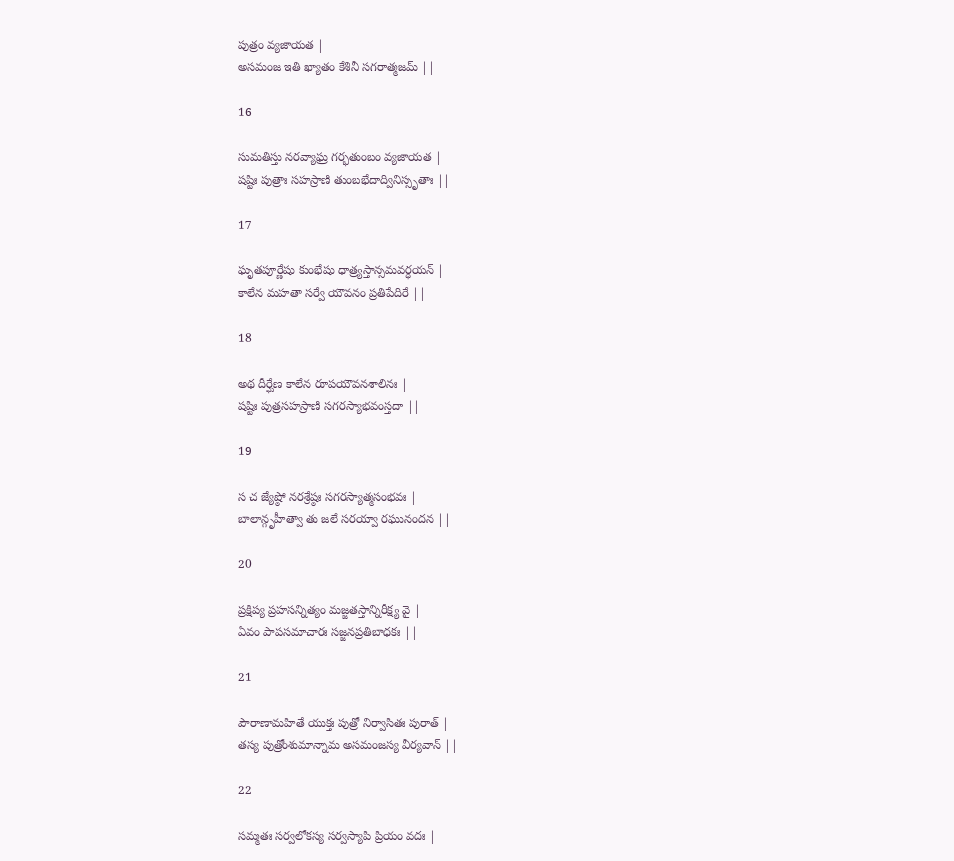పుత్రం వ్యజాయత |
అసమంజ ఇతి ఖ్యాతం కేశినీ సగరాత్మజమ్ ||

16

సుమతిస్తు నరవ్యాఘ్ర గర్భతుంబం వ్యజాయత |
షష్టిః పుత్రాః సహస్రాణి తుంబభేదాద్వినిస్సృతాః ||

17

ఘృతపూర్ణేషు కుంభేషు ధాత్ర్యస్తాన్సమవర్ధయన్ |
కాలేన మహతా సర్వే యౌవనం ప్రతిపేదిరే ||

18

అథ దీర్ఘేణ కాలేన రూపయౌవనశాలినః |
షష్టిః పుత్రసహస్రాణి సగరస్యాభవంస్తదా ||

19

స చ జ్యేష్ఠో నరశ్రేష్ఠః సగరస్యాత్మసంభవః |
బాలాన్గృహీత్వా తు జలే సరయ్వా రఘునందన ||

20

ప్రక్షిప్య ప్రహసన్నిత్యం మజ్జతస్తాన్నిరీక్ష్య వై |
ఏవం పాపసమాచారః సజ్జనప్రతిబాధకః ||

21

పౌరాణామహితే యుక్తః పుత్రో నిర్వాసితః పురాత్ |
తస్య పుత్రోంశుమాన్నామ అసమంజస్య వీర్యవాన్ ||

22

సమ్మతః సర్వలోకస్య సర్వస్యాపి ప్రియం వదః |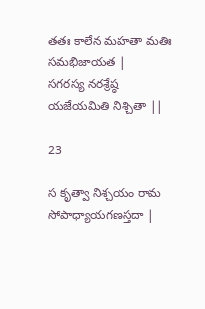తతః కాలేన మహతా మతిః సమభిజాయత |
సగరస్య నరశ్రేష్ఠ యజేయమితి నిశ్చితా ||

23

స కృత్వా నిశ్చయం రామ సోపాధ్యాయగణస్తదా |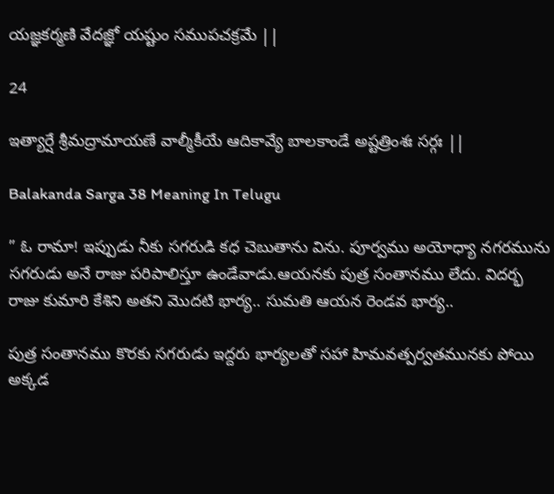యజ్ఞకర్మణి వేదజ్ఞో యష్టుం సముపచక్రమే ||

24

ఇత్యార్షే శ్రీమద్రామాయణే వాల్మీకీయే ఆదికావ్యే బాలకాండే అష్టత్రింశః సర్గః ||

Balakanda Sarga 38 Meaning In Telugu

” ఓ రామా! ఇప్పుడు నీకు సగరుడి కధ చెబుతాను విను. పూర్వము అయోధ్యా నగరమును సగరుడు అనే రాజు పరిపాలిస్తూ ఉండేవాడు.ఆయనకు పుత్ర సంతానము లేదు. విదర్భ రాజు కుమారి కేశిని అతని మొదటి భార్య.. సుమతి ఆయన రెండవ భార్య..

పుత్ర సంతానము కొరకు సగరుడు ఇద్దరు భార్యలతో సహా హిమవత్పర్వతమునకు పోయి అక్కడ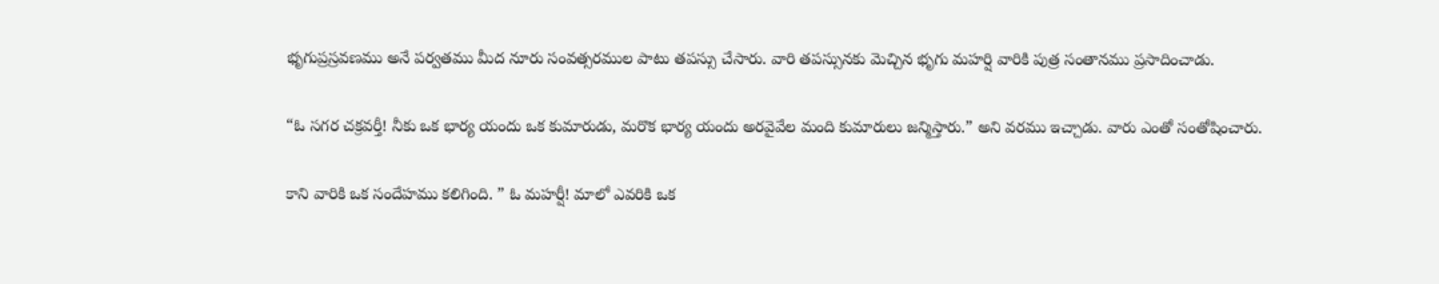భృగుప్రస్రవణము అనే పర్వతము మీద నూరు సంవత్సరముల పాటు తపస్సు చేసారు. వారి తపస్సునకు మెచ్చిన భృగు మహర్షి వారికి పుత్ర సంతానము ప్రసాదించాడు.

“ఓ సగర చక్రవర్తీ! నీకు ఒక భార్య యందు ఒక కుమారుడు, మరొక భార్య యందు అరవైవేల మంది కుమారులు జన్మిస్తారు.” అని వరము ఇచ్చాడు. వారు ఎంతో సంతోషించారు.

కాని వారికి ఒక సందేహము కలిగింది. ” ఓ మహర్షీ! మాలో ఎవరికి ఒక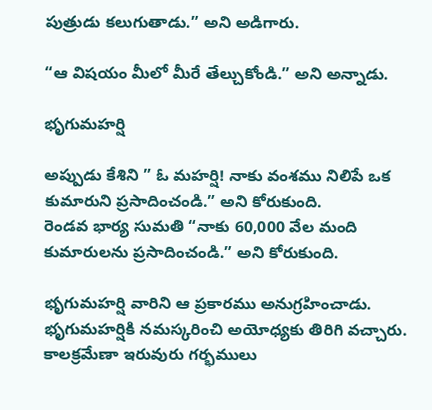పుత్రుడు కలుగుతాడు.” అని అడిగారు.

“ఆ విషయం మీలో మీరే తేల్చుకోండి.” అని అన్నాడు.

భృగుమహర్షి

అప్పుడు కేశిని ” ఓ మహర్షి! నాకు వంశము నిలిపే ఒక కుమారుని ప్రసాదించండి.” అని కోరుకుంది.
రెండవ భార్య సుమతి “నాకు 60,000 వేల మంది కుమారులను ప్రసాదించండి.” అని కోరుకుంది.

భృగుమహర్షి వారిని ఆ ప్రకారము అనుగ్రహించాడు. భృగుమహర్షికి నమస్కరించి అయోధ్యకు తిరిగి వచ్చారు. కాలక్రమేణా ఇరువురు గర్భములు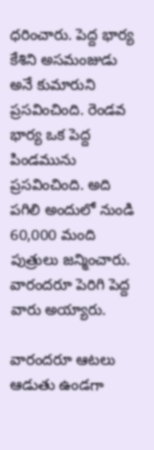ధరించారు. పెద్ద భార్య కేశిని అసమంజుడు అనే కుమారుని ప్రసవించింది. రెండవ భార్య ఒక పెద్ద పిండమును ప్రసవించింది. అది పగిలి అందులో నుండి 60,000 మంది పుత్రులు జన్మించారు. వారందరూ పెరిగి పెద్ద వారు అయ్యారు.

వారందరూ ఆటలు ఆడుతు ఉండగా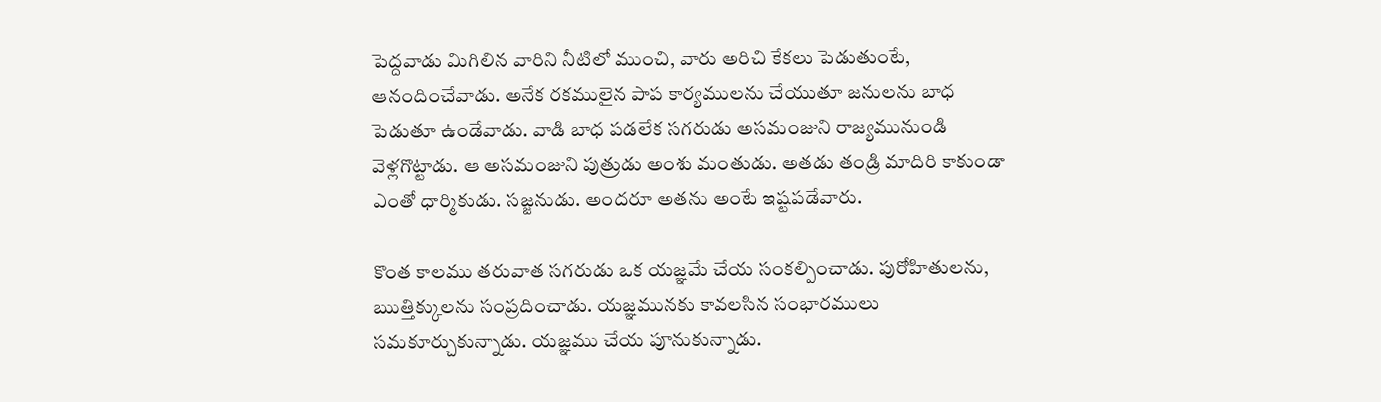పెద్దవాడు మిగిలిన వారిని నీటిలో ముంచి, వారు అరిచి కేకలు పెడుతుంటే, ఆనందించేవాడు. అనేక రకములైన పాప కార్యములను చేయుతూ జనులను బాధ పెడుతూ ఉండేవాడు. వాడి బాధ పడలేక సగరుడు అసమంజుని రాజ్యమునుండి వెళ్లగొట్టాడు. ఆ అసమంజుని పుత్రుడు అంశు మంతుడు. అతడు తండ్రి మాదిరి కాకుండా ఎంతో ధార్మికుడు. సజ్జనుడు. అందరూ అతను అంటే ఇష్టపడేవారు.

కొంత కాలము తరువాత సగరుడు ఒక యజ్ఞమే చేయ సంకల్పించాడు. పురోహితులను, ఋత్తిక్కులను సంప్రదించాడు. యజ్ఞమునకు కావలసిన సంభారములు సమకూర్చుకున్నాడు. యజ్ఞము చేయ పూనుకున్నాడు.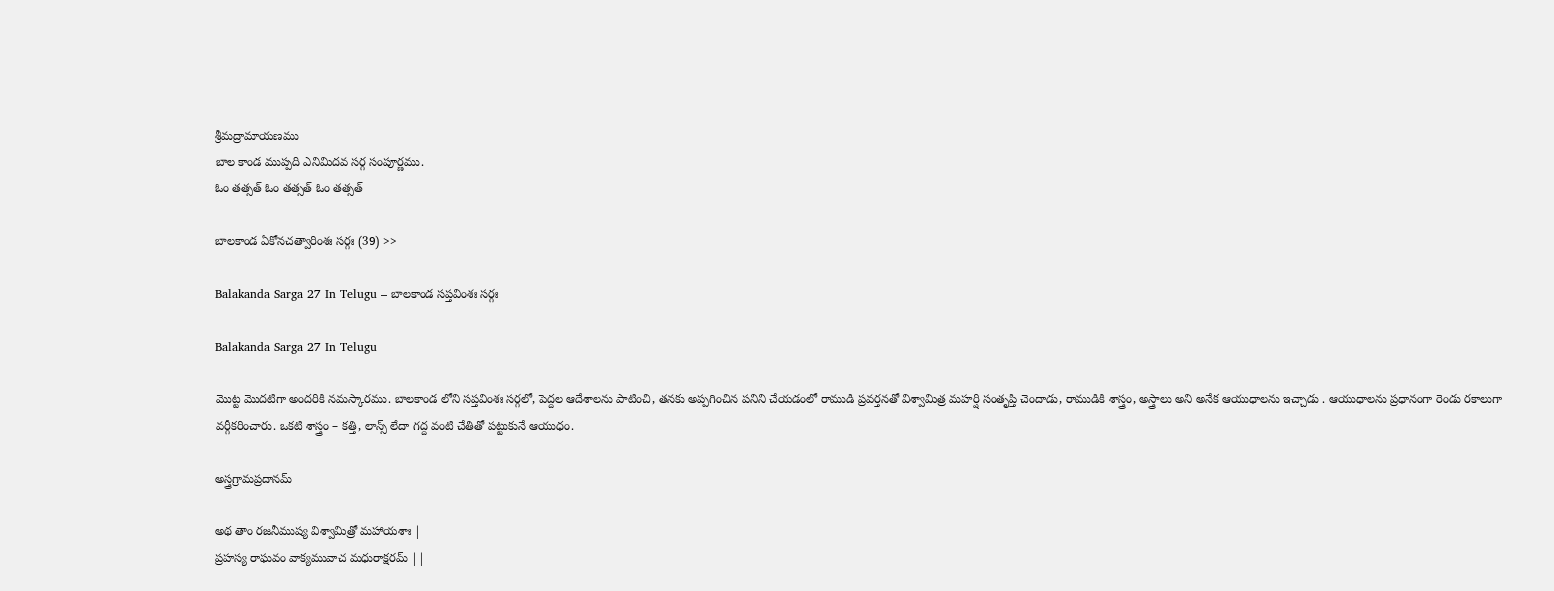శ్రీమద్రామాయణము
బాల కాండ ముప్పది ఎనిమిదవ సర్గ సంపూర్ణము.
ఓం తత్సత్ ఓం తత్సత్ ఓం తత్సత్

బాలకాండ ఏకోనచత్వారింశః సర్గః (39) >>

Balakanda Sarga 27 In Telugu – బాలకాండ సప్తవింశః సర్గః

Balakanda Sarga 27 In Telugu

మొట్ట మొదటిగా అందరికి నమస్కారము. బాలకాండ లోని సప్తవింశః సర్గలో, పెద్దల ఆదేశాలను పాటించి, తనకు అప్పగించిన పనిని చేయడంలో రాముడి ప్రవర్తనతో విశ్వామిత్ర మహర్షి సంతృప్తి చెందాడు, రాముడికి శాస్త్రం, అస్త్రాలు అని అనేక ఆయుధాలను ఇచ్చాడు . ఆయుధాలను ప్రధానంగా రెండు రకాలుగా వర్గీకరించారు. ఒకటి శాస్త్రం – కత్తి, లాన్స్ లేదా గద్ద వంటి చేతితో పట్టుకునే ఆయుధం.

అస్త్రగ్రామప్రదానమ్

అథ తాం రజనీముష్య విశ్వామిత్రో మహాయశాః |
ప్రహస్య రాఘవం వాక్యమువాచ మధురాక్షరమ్ ||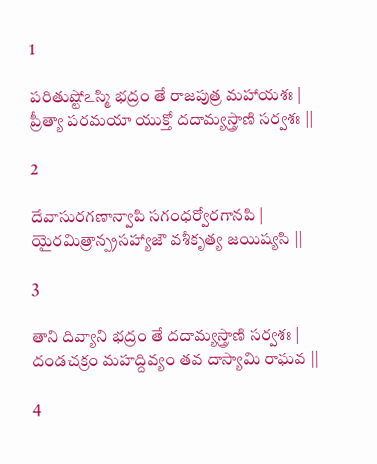1

పరితుష్టోఽస్మి భద్రం తే రాజపుత్ర మహాయశః |
ప్రీత్యా పరమయా యుక్తో దదామ్యస్త్రాణి సర్వశః ||

2

దేవాసురగణాన్వాపి సగంధర్వోరగానపి |
యైరమిత్రాన్ప్రసహ్యాజౌ వశీకృత్య జయిష్యసి ||

3

తాని దివ్యాని భద్రం తే దదామ్యస్త్రాణి సర్వశః |
దండచక్రం మహద్దివ్యం తవ దాస్యామి రాఘవ ||

4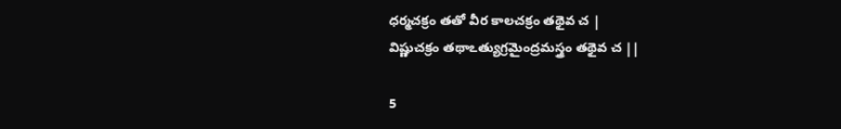ధర్మచక్రం తతో వీర కాలచక్రం తథైవ చ |
విష్ణుచక్రం తథాఽత్యుగ్రమైంద్రమస్త్రం తథైవ చ ||

5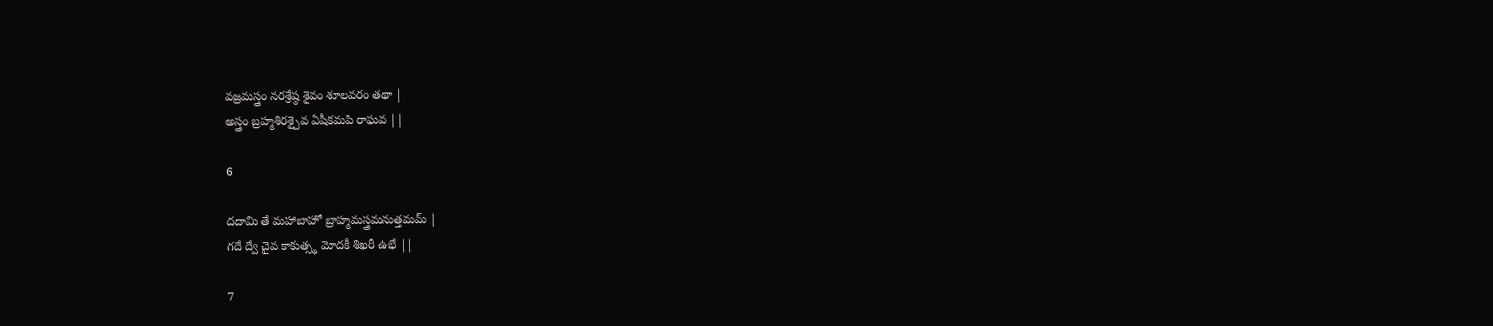వజ్రమస్త్రం నరశ్రేష్ఠ శైవం శూలవరం తథా |
అస్త్రం బ్రహ్మశిరశ్చైవ ఏషీకమపి రాఘవ ||

6

దదామి తే మహాబాహో బ్రాహ్మమస్త్రమనుత్తమమ్ |
గదే ద్వే చైవ కాకుత్స్థ మోదకీ శిఖరీ ఉభే ||

7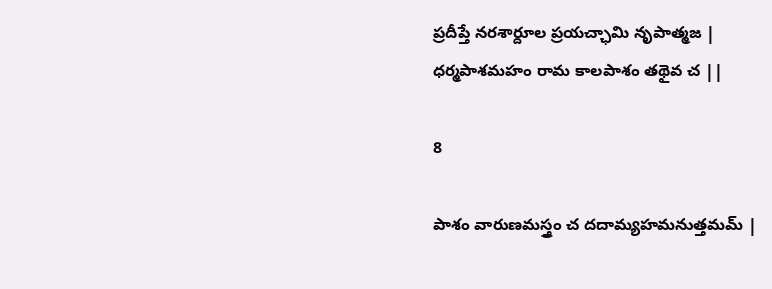ప్రదీప్తే నరశార్దూల ప్రయచ్ఛామి నృపాత్మజ |
ధర్మపాశమహం రామ కాలపాశం తథైవ చ ||

8

పాశం వారుణమస్త్రం చ దదామ్యహమనుత్తమమ్ |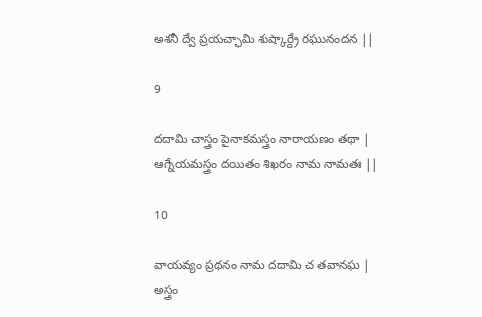అశనీ ద్వే ప్రయచ్ఛామి శుష్కార్ద్రే రఘునందన ||

9

దదామి చాస్త్రం పైనాకమస్త్రం నారాయణం తథా |
ఆగ్నేయమస్త్రం దయితం శిఖరం నామ నామతః ||

10

వాయవ్యం ప్రథనం నామ దదామి చ తవానఘ |
అస్త్రం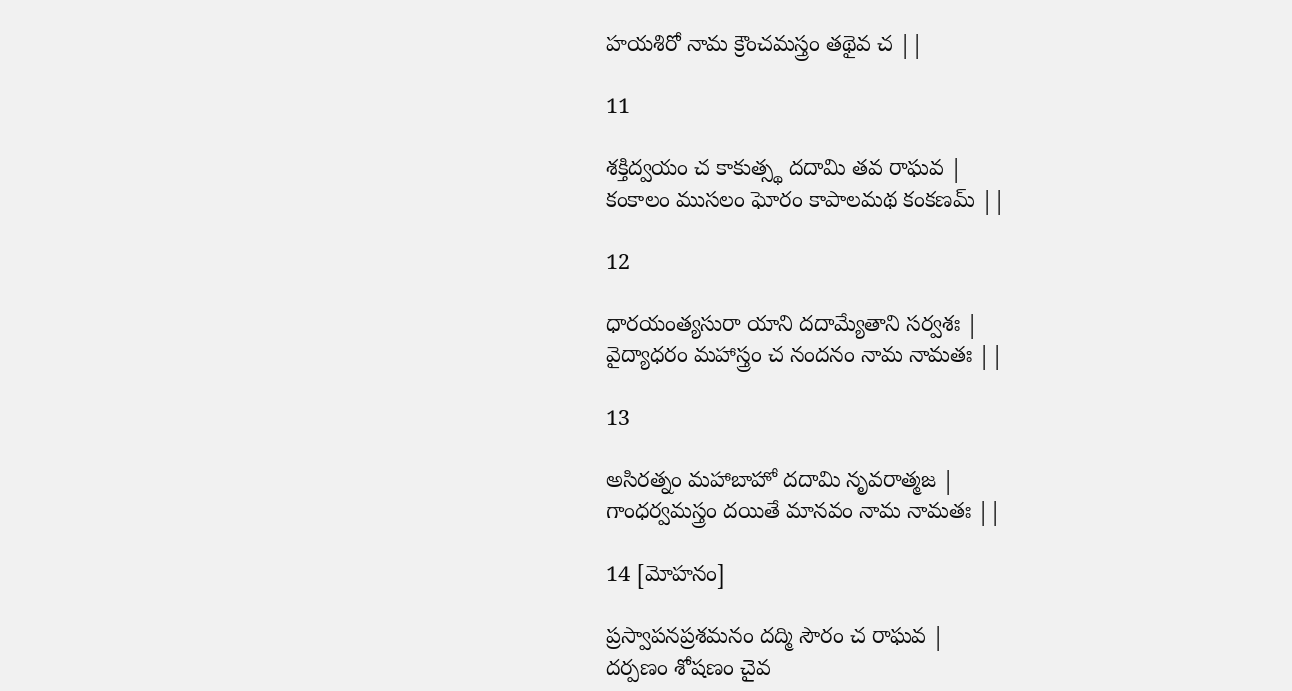హయశిరో నామ క్రౌంచమస్త్రం తథైవ చ ||

11

శక్తిద్వయం చ కాకుత్స్థ దదామి తవ రాఘవ |
కంకాలం ముసలం ఘోరం కాపాలమథ కంకణమ్ ||

12

ధారయంత్యసురా యాని దదామ్యేతాని సర్వశః |
వైద్యాధరం మహాస్త్రం చ నందనం నామ నామతః ||

13

అసిరత్నం మహాబాహో దదామి నృవరాత్మజ |
గాంధర్వమస్త్రం దయితే మానవం నామ నామతః ||

14 [మోహనం]

ప్రస్వాపనప్రశమనం దద్మి సౌరం చ రాఘవ |
దర్పణం శోషణం చైవ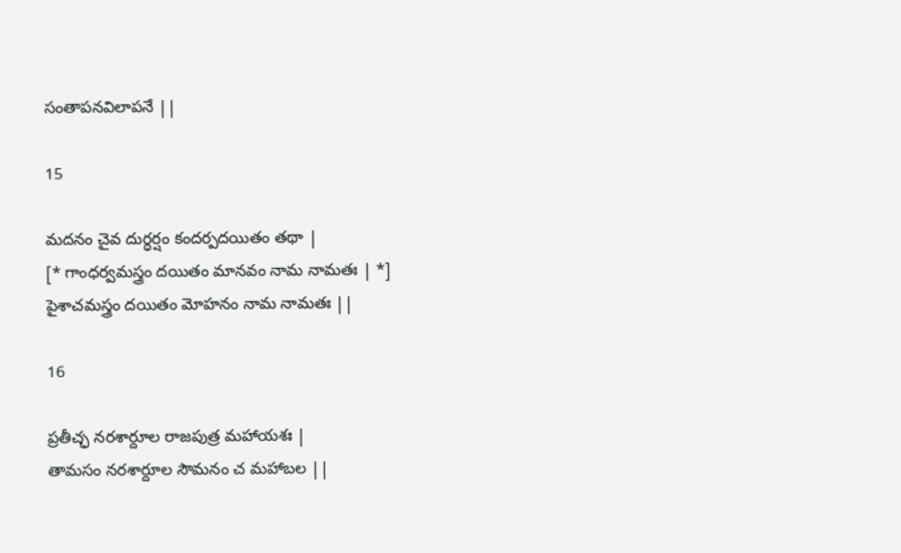సంతాపనవిలాపనే ||

15

మదనం చైవ దుర్ధర్షం కందర్పదయితం తథా |
[* గాంధర్వమస్త్రం దయితం మానవం నామ నామతః | *]
పైశాచమస్త్రం దయితం మోహనం నామ నామతః ||

16

ప్రతీచ్ఛ నరశార్దూల రాజపుత్ర మహాయశః |
తామసం నరశార్దూల సౌమనం చ మహాబల ||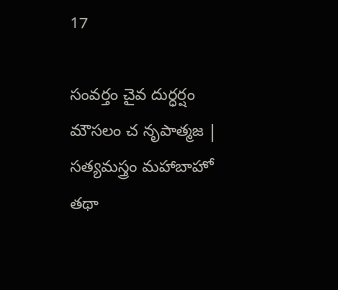17

సంవర్తం చైవ దుర్ధర్షం మౌసలం చ నృపాత్మజ |
సత్యమస్త్రం మహాబాహో తథా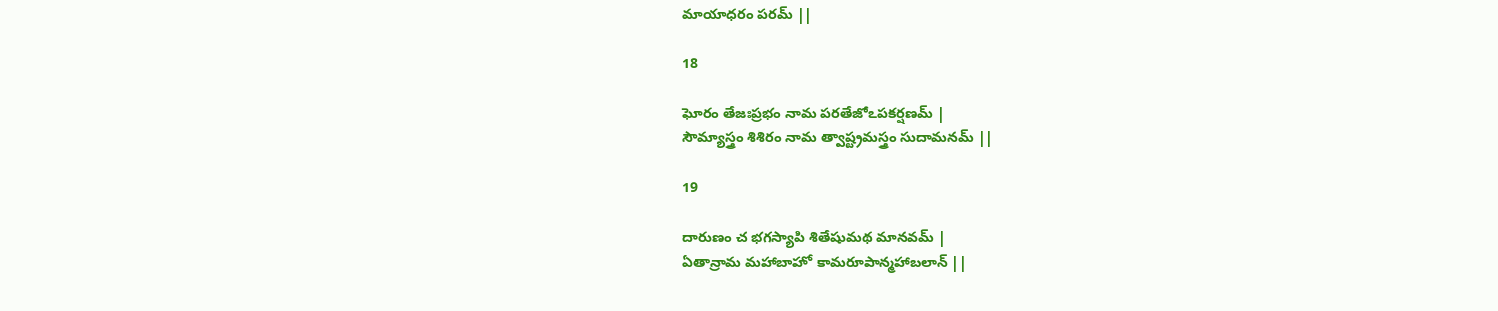మాయాధరం పరమ్ ||

18

ఘోరం తేజఃప్రభం నామ పరతేజోఽపకర్షణమ్ |
సౌమ్యాస్త్రం శిశిరం నామ త్వాష్ట్రమస్త్రం సుదామనమ్ ||

19

దారుణం చ భగస్యాపి శితేషుమథ మానవమ్ |
ఏతాన్రామ మహాబాహో కామరూపాన్మహాబలాన్ ||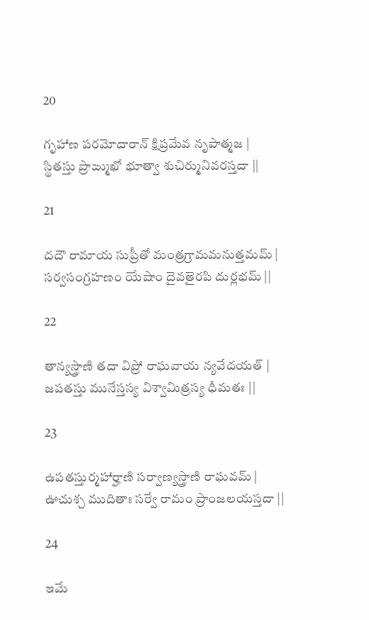20

గృహాణ పరమోదారాన్ క్షిప్రమేవ నృపాత్మజ |
స్థితస్తు ప్రాఙ్ముఖో భూత్వా శుచిర్మునివరస్తదా ||

21

దదౌ రామాయ సుప్రీతో మంత్రగ్రామమనుత్తమమ్ |
సర్వసంగ్రహణం యేషాం దైవతైరపి దుర్లభమ్ ||

22

తాన్యస్త్రాణి తదా విప్రో రాఘవాయ న్యవేదయత్ |
జపతస్తు మునేస్తస్య విశ్వామిత్రస్య ధీమతః ||

23

ఉపతస్తుర్మహార్హాణి సర్వాణ్యస్త్రాణి రాఘవమ్ |
ఊచుశ్చ ముదితాః సర్వే రామం ప్రాంజలయస్తదా ||

24

ఇమే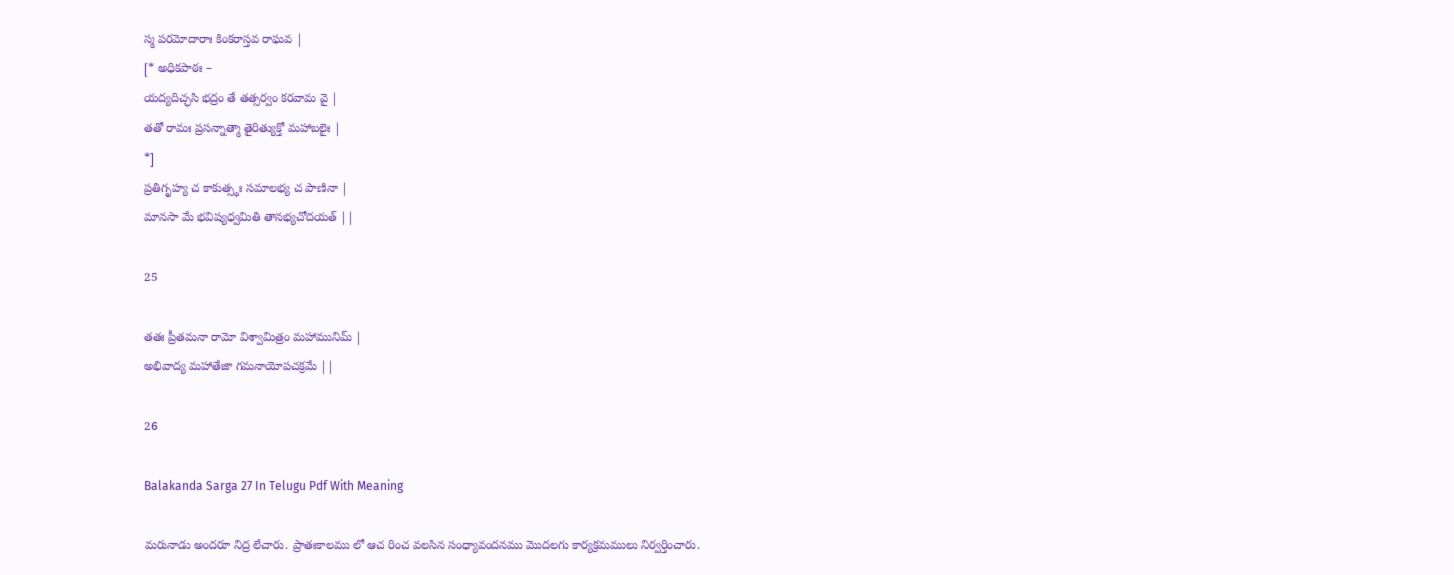స్మ పరమోదారాః కింకరాస్తవ రాఘవ |
[* అధికపాఠః –
యద్యదిచ్ఛసి భద్రం తే తత్సర్వం కరవామ వై |
తతో రామః ప్రసన్నాత్మా తైరిత్యుక్తో మహాబలైః |
*]
ప్రతిగృహ్య చ కాకుత్స్థః సమాలభ్య చ పాణినా |
మానసా మే భవిష్యధ్వమితి తానభ్యచోదయత్ ||

25

తతః ప్రీతమనా రామో విశ్వామిత్రం మహామునిమ్ |
అభివాద్య మహాతేజా గమనాయోపచక్రమే ||

26

Balakanda Sarga 27 In Telugu Pdf With Meaning

మరునాడు అందరూ నిద్ర లేచారు. ప్రాతఃకాలము లో ఆచ రించ వలసిన సంధ్యావందనము మొదలగు కార్యక్రమములు నిర్వర్తించారు.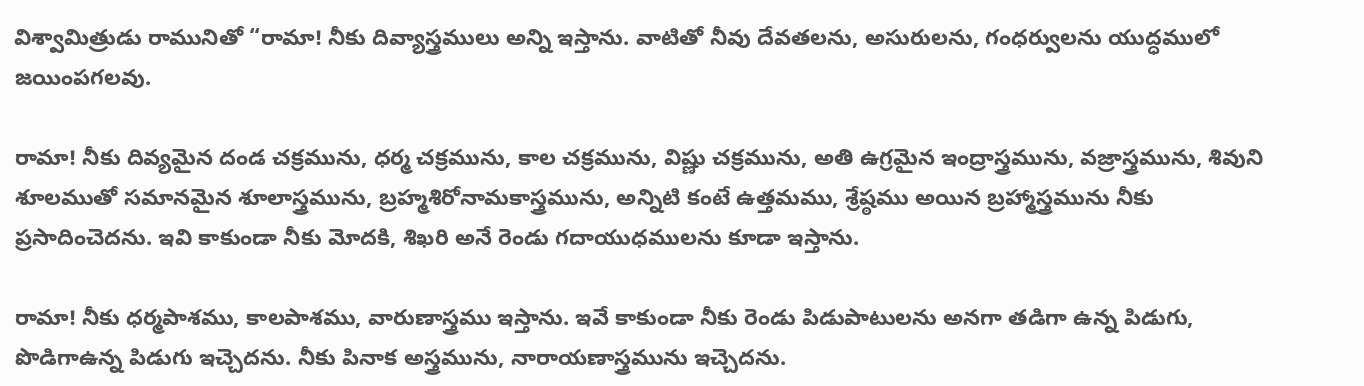విశ్వామిత్రుడు రామునితో “రామా! నీకు దివ్యాస్త్రములు అన్ని ఇస్తాను. వాటితో నీవు దేవతలను, అసురులను, గంధర్వులను యుద్ధములో జయింపగలవు.

రామా! నీకు దివ్యమైన దండ చక్రమును, ధర్మ చక్రమును, కాల చక్రమును, విష్ణు చక్రమును, అతి ఉగ్రమైన ఇంద్రాస్త్రమును, వజ్రాస్త్రమును, శివుని శూలముతో సమానమైన శూలాస్త్రమును, బ్రహ్మశిరోనామకాస్త్రమును, అన్నిటి కంటే ఉత్తమము, శ్రేష్ఠము అయిన బ్రహ్మాస్త్రమును నీకు ప్రసాదించెదను. ఇవి కాకుండా నీకు మోదకి, శిఖరి అనే రెండు గదాయుధములను కూడా ఇస్తాను.

రామా! నీకు ధర్మపాశము, కాలపాశము, వారుణాస్త్రము ఇస్తాను. ఇవే కాకుండా నీకు రెండు పిడుపాటులను అనగా తడిగా ఉన్న పిడుగు, పొడిగాఉన్న పిడుగు ఇచ్చెదను. నీకు పినాక అస్త్రమును, నారాయణాస్త్రమును ఇచ్చెదను.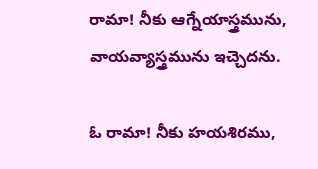రామా! నీకు ఆగ్నేయాస్త్రమును, వాయవ్యాస్త్రమును ఇచ్చెదను.

ఓ రామా! నీకు హయశిరము,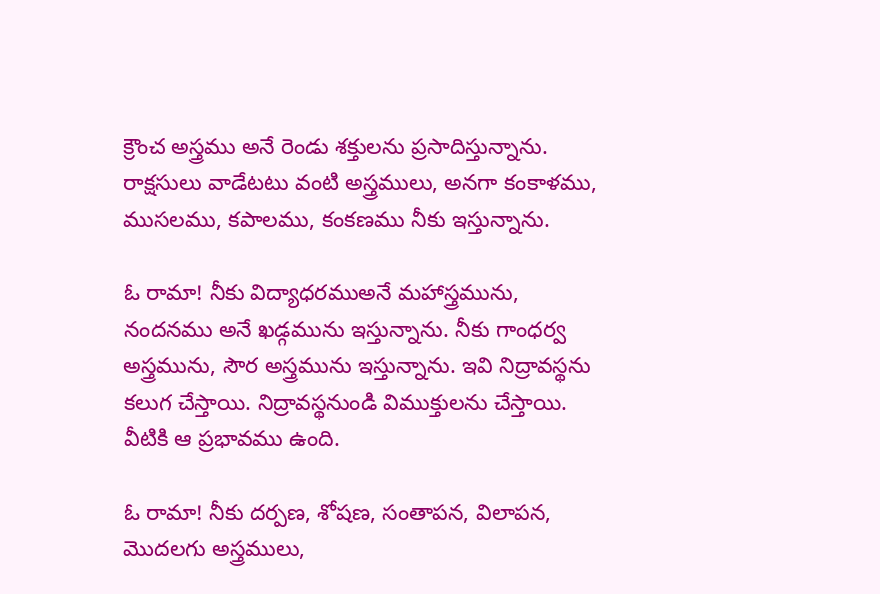క్రౌంచ అస్త్రము అనే రెండు శక్తులను ప్రసాదిస్తున్నాను. రాక్షసులు వాడేటటు వంటి అస్త్రములు, అనగా కంకాళము, ముసలము, కపాలము, కంకణము నీకు ఇస్తున్నాను.

ఓ రామా! నీకు విద్యాధరముఅనే మహాస్త్రమును, నందనము అనే ఖడ్గమును ఇస్తున్నాను. నీకు గాంధర్వ అస్త్రమును, సౌర అస్త్రమును ఇస్తున్నాను. ఇవి నిద్రావస్థను కలుగ చేస్తాయి. నిద్రావస్థనుండి విముక్తులను చేస్తాయి. వీటికి ఆ ప్రభావము ఉంది.

ఓ రామా! నీకు దర్పణ, శోషణ, సంతాపన, విలాపన, మొదలగు అస్త్రములు,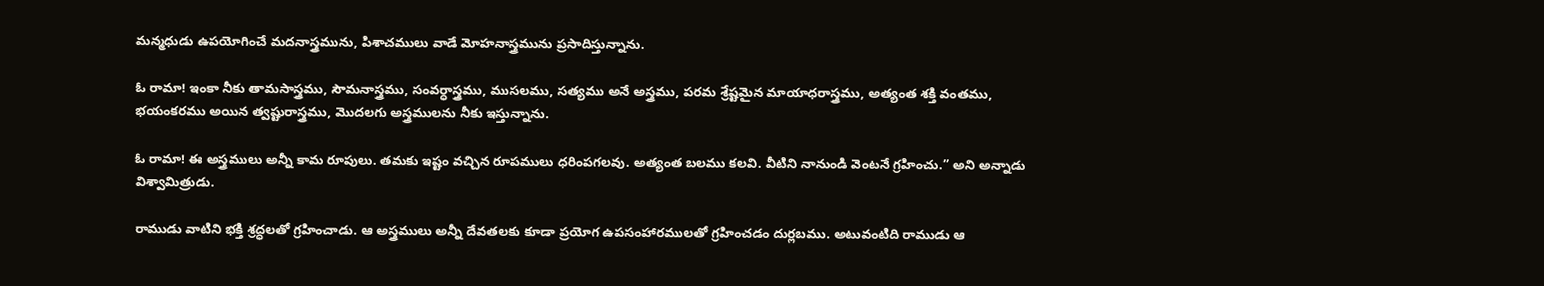మన్మధుడు ఉపయోగించే మదనాస్త్రమును, పిశాచములు వాడే మోహనాస్త్రమును ప్రసాదిస్తున్నాను.

ఓ రామా! ఇంకా నీకు తామసాస్త్రము, సౌమనాస్త్రము, సంవర్ధాస్త్రము, ముసలము, సత్యము అనే అస్త్రము, పరమ శ్రేష్టమైన మాయాధరాస్త్రము, అత్యంత శక్తి వంతము, భయంకరము అయిన త్వష్టురాస్త్రము, మొదలగు అస్త్రములను నీకు ఇస్తున్నాను.

ఓ రామా! ఈ అస్త్రములు అన్నీ కామ రూపులు. తమకు ఇష్టం వచ్చిన రూపములు ధరింపగలవు. అత్యంత బలము కలవి. వీటిని నానుండి వెంటనే గ్రహించు.” అని అన్నాడు విశ్వామిత్రుడు.

రాముడు వాటిని భక్తి శ్రద్ధలతో గ్రహించాడు. ఆ అస్త్రములు అన్నీ దేవతలకు కూడా ప్రయోగ ఉపసంహారములతో గ్రహించడం దుర్లబము. అటువంటిది రాముడు ఆ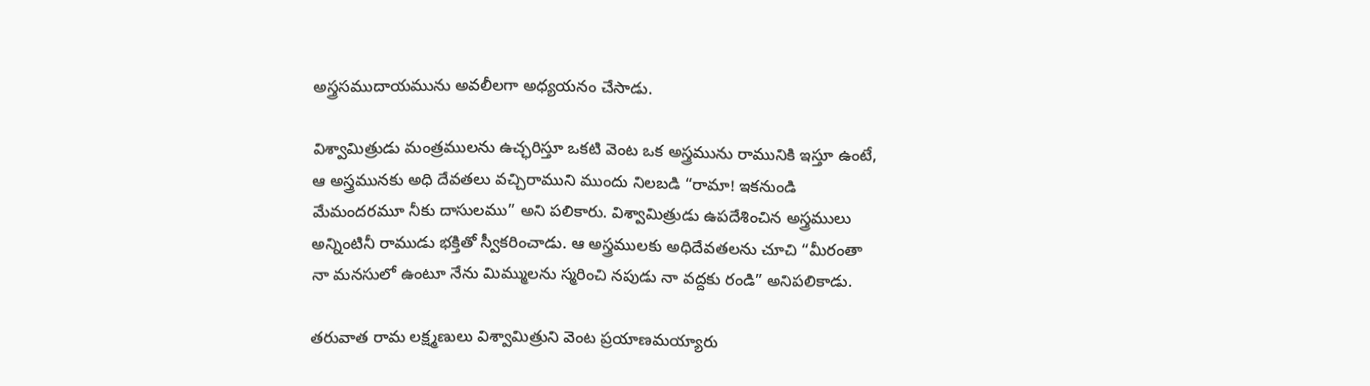అస్త్రసముదాయమును అవలీలగా అధ్యయనం చేసాడు.

విశ్వామిత్రుడు మంత్రములను ఉచ్ఛరిస్తూ ఒకటి వెంట ఒక అస్త్రమును రామునికి ఇస్తూ ఉంటే, ఆ అస్త్రమునకు అధి దేవతలు వచ్చిరాముని ముందు నిలబడి “రామా! ఇకనుండి మేమందరమూ నీకు దాసులము” అని పలికారు. విశ్వామిత్రుడు ఉపదేశించిన అస్త్రములు అన్నింటినీ రాముడు భక్తితో స్వీకరించాడు. ఆ అస్త్రములకు అధిదేవతలను చూచి “మీరంతా నా మనసులో ఉంటూ నేను మిమ్ములను స్మరించి నపుడు నా వద్దకు రండి” అనిపలికాడు.

తరువాత రామ లక్ష్మణులు విశ్వామిత్రుని వెంట ప్రయాణమయ్యారు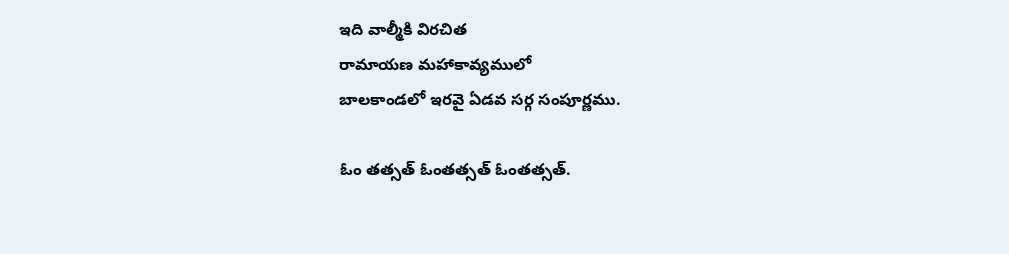ఇది వాల్మీకి విరచిత
రామాయణ మహాకావ్యములో
బాలకాండలో ఇరవై ఏడవ సర్గ సంపూర్ణము.

ఓం తత్సత్ ఓంతత్సత్ ఓంతత్సత్.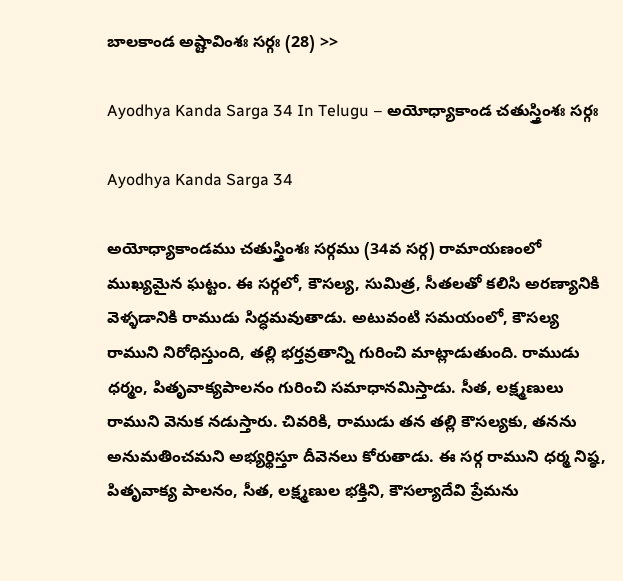బాలకాండ అష్టావింశః సర్గః (28) >>

Ayodhya Kanda Sarga 34 In Telugu – అయోధ్యాకాండ చతుస్త్రింశః సర్గః

Ayodhya Kanda Sarga 34

అయోధ్యాకాండము చతుస్త్రింశః సర్గము (34వ సర్గ) రామాయణంలో ముఖ్యమైన ఘట్టం. ఈ సర్గలో, కౌసల్య, సుమిత్ర, సీతలతో కలిసి అరణ్యానికి వెళ్ళడానికి రాముడు సిద్ధమవుతాడు. అటువంటి సమయంలో, కౌసల్య రాముని నిరోధిస్తుంది, తల్లి భర్తవ్రతాన్ని గురించి మాట్లాడుతుంది. రాముడు ధర్మం, పితృవాక్యపాలనం గురించి సమాధానమిస్తాడు. సీత, లక్ష్మణులు రాముని వెనుక నడుస్తారు. చివరికి, రాముడు తన తల్లి కౌసల్యకు, తనను అనుమతించమని అభ్యర్థిస్తూ దీవెనలు కోరుతాడు. ఈ సర్గ రాముని ధర్మ నిష్ఠ, పితృవాక్య పాలనం, సీత, లక్ష్మణుల భక్తిని, కౌసల్యాదేవి ప్రేమను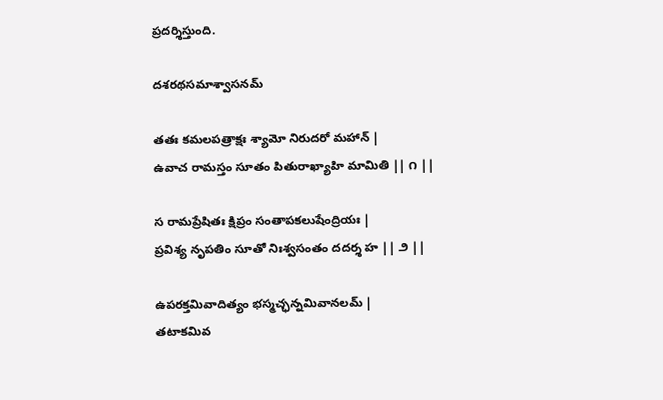ప్రదర్శిస్తుంది.

దశరథసమాశ్వాసనమ్

తతః కమలపత్రాక్షః శ్యామో నిరుదరో మహాన్ |
ఉవాచ రామస్తం సూతం పితురాఖ్యాహి మామితి || ౧ ||

స రామప్రేషితః క్షిప్రం సంతాపకలుషేంద్రియః |
ప్రవిశ్య నృపతిం సూతో నిఃశ్వసంతం దదర్శ హ || ౨ ||

ఉపరక్తమివాదిత్యం భస్మచ్ఛన్నమివానలమ్ |
తటాకమివ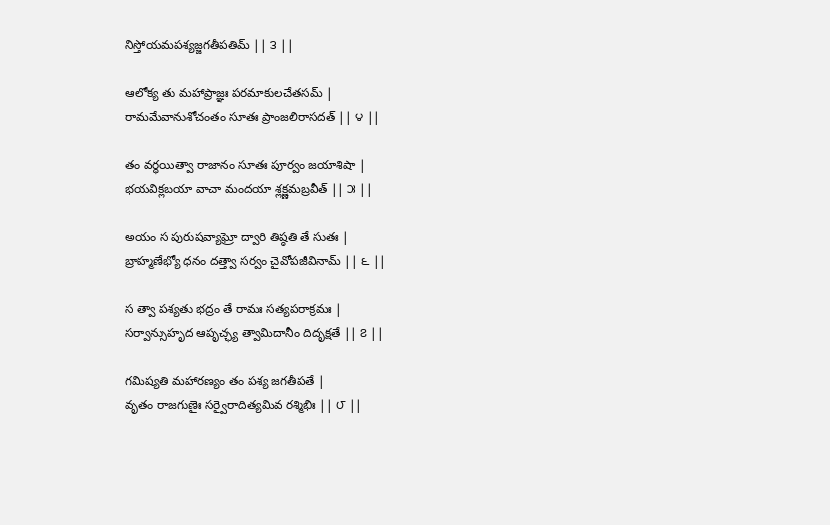నిస్తోయమపశ్యజ్జగతీపతిమ్ || ౩ ||

ఆలోక్య తు మహాప్రాజ్ఞః పరమాకులచేతసమ్ |
రామమేవానుశోచంతం సూతః ప్రాంజలిరాసదత్ || ౪ ||

తం వర్ధయిత్వా రాజానం సూతః పూర్వం జయాశిషా |
భయవిక్లబయా వాచా మందయా శ్లక్ష్ణమబ్రవీత్ || ౫ ||

అయం స పురుషవ్యాఘ్రో ద్వారి తిష్ఠతి తే సుతః |
బ్రాహ్మణేభ్యో ధనం దత్త్వా సర్వం చైవోపజీవినామ్ || ౬ ||

స త్వా పశ్యతు భద్రం తే రామః సత్యపరాక్రమః |
సర్వాన్సుహృద ఆపృచ్ఛ్య త్వామిదానీం దిదృక్షతే || ౭ ||

గమిష్యతి మహారణ్యం తం పశ్య జగతీపతే |
వృతం రాజగుణైః సర్వైరాదిత్యమివ రశ్మిభిః || ౮ ||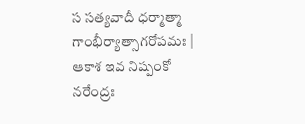స సత్యవాదీ ధర్మాత్మా గాంభీర్యాత్సాగరోపమః |
ఆకాశ ఇవ నిష్పంకో నరేంద్రః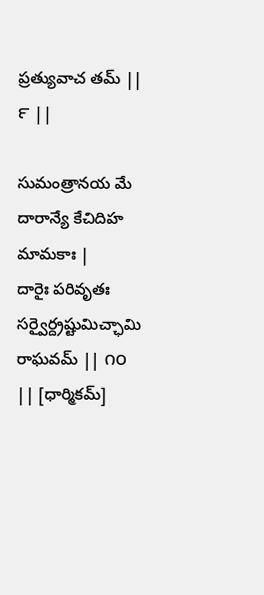ప్రత్యువాచ తమ్ || ౯ ||

సుమంత్రానయ మే దారాన్యే కేచిదిహ మామకాః |
దారైః పరివృతః సర్వైర్ద్రష్టుమిచ్ఛామి రాఘవమ్ || ౧౦ || [ధార్మికమ్]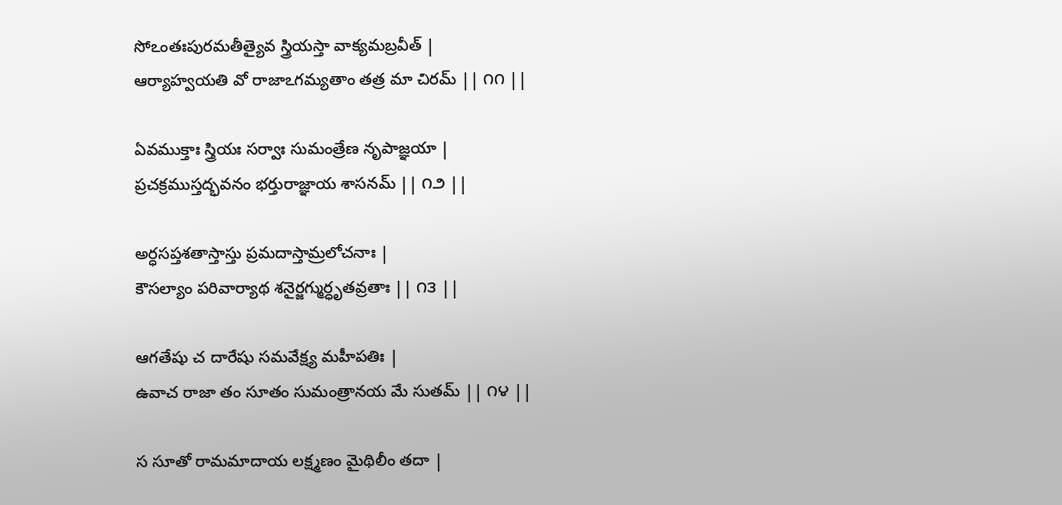సోఽంతఃపురమతీత్యైవ స్త్రియస్తా వాక్యమబ్రవీత్ |
ఆర్యాహ్వయతి వో రాజాఽగమ్యతాం తత్ర మా చిరమ్ || ౧౧ ||

ఏవముక్తాః స్త్రియః సర్వాః సుమంత్రేణ నృపాజ్ఞయా |
ప్రచక్రముస్తద్భవనం భర్తురాజ్ఞాయ శాసనమ్ || ౧౨ ||

అర్ధసప్తశతాస్తాస్తు ప్రమదాస్తామ్రలోచనాః |
కౌసల్యాం పరివార్యాథ శనైర్జగ్ముర్ధృతవ్రతాః || ౧౩ ||

ఆగతేషు చ దారేషు సమవేక్ష్య మహీపతిః |
ఉవాచ రాజా తం సూతం సుమంత్రానయ మే సుతమ్ || ౧౪ ||

స సూతో రామమాదాయ లక్ష్మణం మైథిలీం తదా |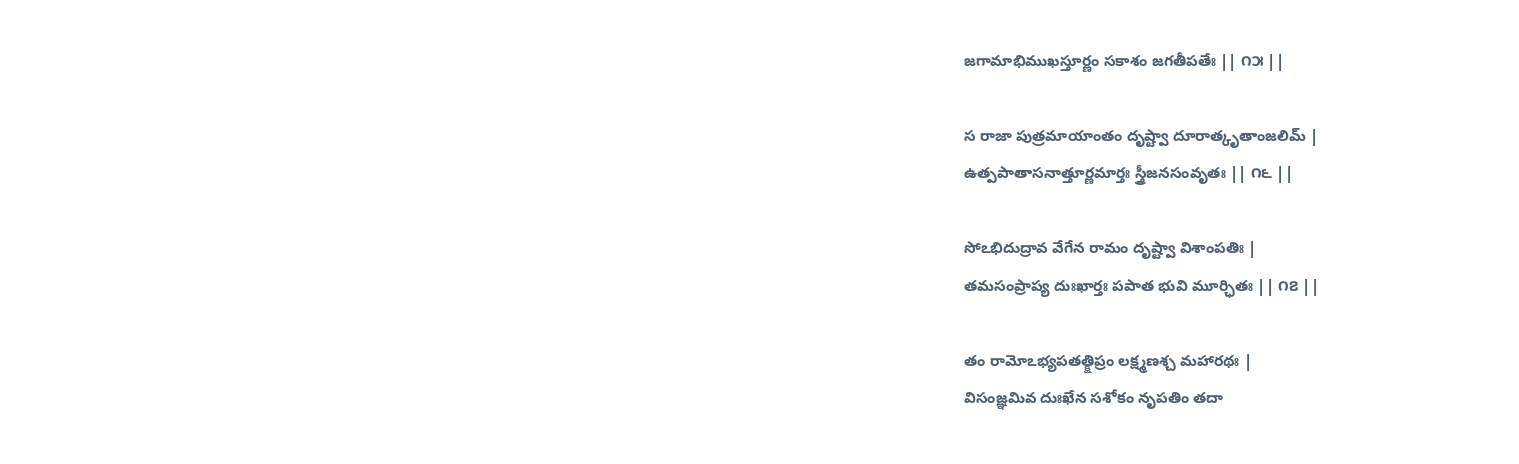జగామాభిముఖస్తూర్ణం సకాశం జగతీపతేః || ౧౫ ||

స రాజా పుత్రమాయాంతం దృష్ట్వా దూరాత్కృతాంజలిమ్ |
ఉత్పపాతాసనాత్తూర్ణమార్తః స్త్రీజనసంవృతః || ౧౬ ||

సోఽభిదుద్రావ వేగేన రామం దృష్ట్వా విశాంపతిః |
తమసంప్రాప్య దుఃఖార్తః పపాత భువి మూర్ఛితః || ౧౭ ||

తం రామోఽభ్యపతత్క్షిప్రం లక్ష్మణశ్చ మహారథః |
విసంజ్ఞమివ దుఃఖేన సశోకం నృపతిం తదా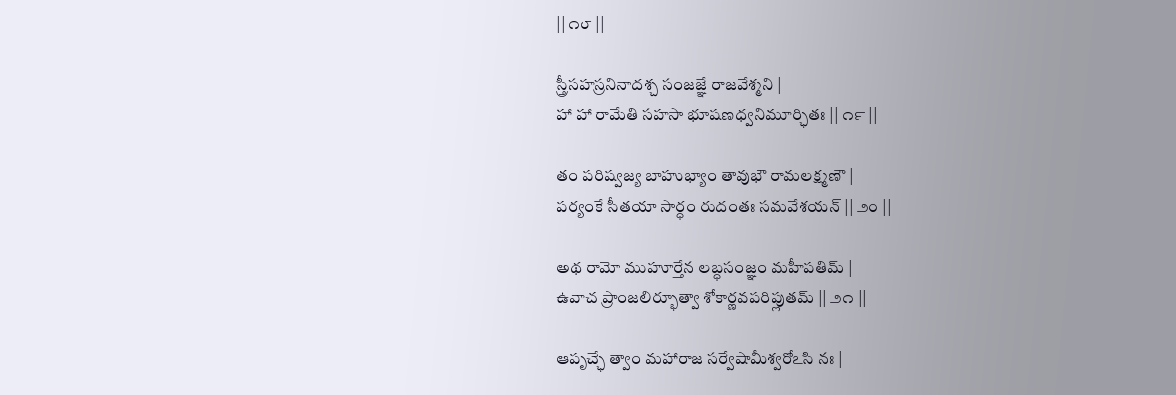|| ౧౮ ||

స్త్రీసహస్రనినాదశ్చ సంజజ్ఞే రాజవేశ్మని |
హా హా రామేతి సహసా భూషణధ్వనిమూర్ఛితః || ౧౯ ||

తం పరిష్వజ్య బాహుభ్యాం తావుభౌ రామలక్ష్మణౌ |
పర్యంకే సీతయా సార్ధం రుదంతః సమవేశయన్ || ౨౦ ||

అథ రామో ముహూర్తేన లబ్ధసంజ్ఞం మహీపతిమ్ |
ఉవాచ ప్రాంజలిర్భూత్వా శోకార్ణవపరిప్లుతమ్ || ౨౧ ||

ఆపృచ్ఛే త్వాం మహారాజ సర్వేషామీశ్వరోఽసి నః |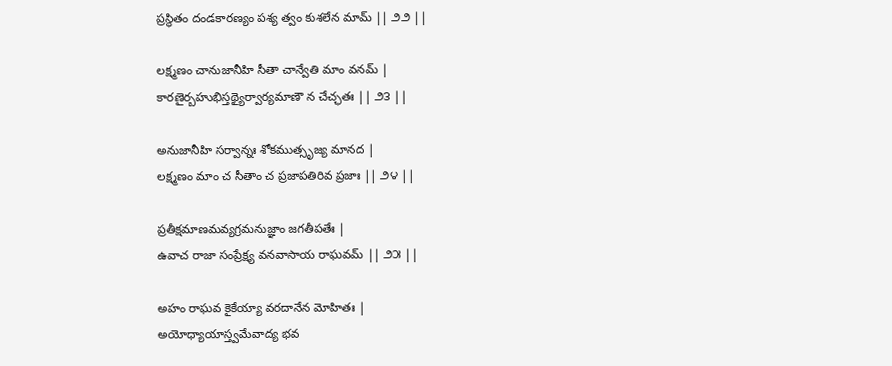ప్రస్థితం దండకారణ్యం పశ్య త్వం కుశలేన మామ్ || ౨౨ ||

లక్ష్మణం చానుజానీహి సీతా చాన్వేతి మాం వనమ్ |
కారణైర్బహుభిస్తథ్యైర్వార్యమాణౌ న చేచ్ఛతః || ౨౩ ||

అనుజానీహి సర్వాన్నః శోకముత్సృజ్య మానద |
లక్ష్మణం మాం చ సీతాం చ ప్రజాపతిరివ ప్రజాః || ౨౪ ||

ప్రతీక్షమాణమవ్యగ్రమనుజ్ఞాం జగతీపతేః |
ఉవాచ రాజా సంప్రేక్ష్య వనవాసాయ రాఘవమ్ || ౨౫ ||

అహం రాఘవ కైకేయ్యా వరదానేన మోహితః |
అయోధ్యాయాస్త్వమేవాద్య భవ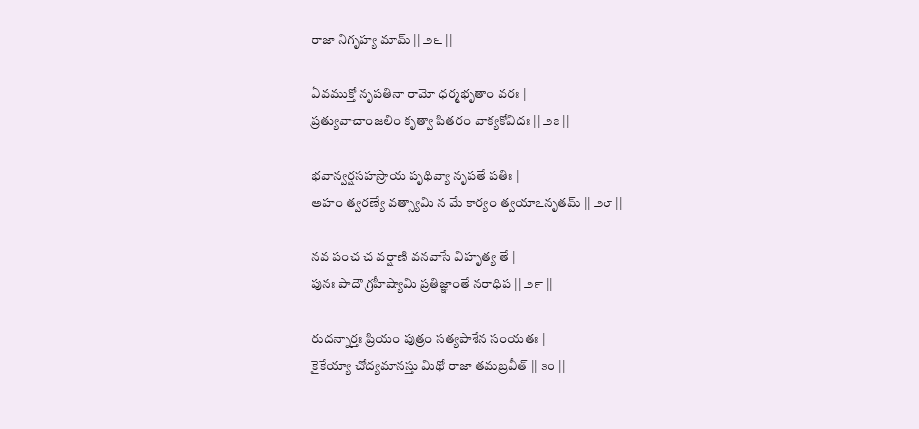రాజా నిగృహ్య మామ్ || ౨౬ ||

ఏవముక్తో నృపతినా రామో ధర్మభృతాం వరః |
ప్రత్యువాచాంజలిం కృత్వా పితరం వాక్యకోవిదః || ౨౭ ||

భవాన్వర్షసహస్రాయ పృథివ్యా నృపతే పతిః |
అహం త్వరణ్యే వత్స్యామి న మే కార్యం త్వయాఽనృతమ్ || ౨౮ ||

నవ పంచ చ వర్షాణి వనవాసే విహృత్య తే |
పునః పాదౌ గ్రహీష్యామి ప్రతిజ్ఞాంతే నరాధిప || ౨౯ ||

రుదన్నార్తః ప్రియం పుత్రం సత్యపాశేన సంయతః |
కైకేయ్యా చోద్యమానస్తు మిథో రాజా తమబ్రవీత్ || ౩౦ ||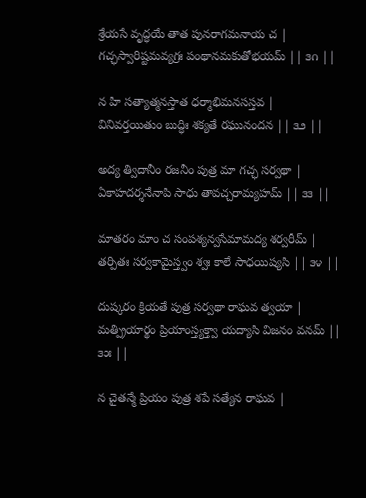శ్రేయసే వృద్ధయే తాత పునరాగమనాయ చ |
గచ్ఛస్వారిష్టమవ్యగ్రః పంథానమకుతోభయమ్ || ౩౧ ||

న హి సత్యాత్మనస్తాత ధర్మాభిమనసస్తవ |
వినివర్తయితుం బుద్ధిః శక్యతే రఘునందన || ౩౨ ||

అద్య త్విదానీం రజనీం పుత్ర మా గచ్ఛ సర్వథా |
ఏకాహదర్శనేనాపి సాధు తావచ్చరామ్యహమ్ || ౩౩ ||

మాతరం మాం చ సంపశ్యన్వసేమామద్య శర్వరీమ్ |
తర్పితః సర్వకామైస్త్వం శ్వః కాలే సాధయిష్యసి || ౩౪ ||

దుష్కరం క్రియతే పుత్ర సర్వథా రాఘవ త్వయా |
మత్ప్రియార్థం ప్రియాంస్త్యక్త్వా యద్యాసి విజనం వనమ్ || ౩౫ ||

న చైతన్మే ప్రియం పుత్ర శపే సత్యేన రాఘవ |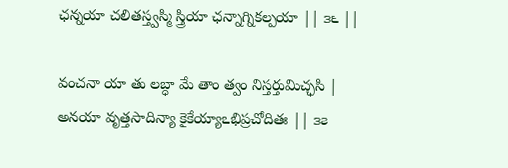ఛన్నయా చలితస్త్వస్మి స్త్రియా ఛన్నాగ్నికల్పయా || ౩౬ ||

వంచనా యా తు లబ్ధా మే తాం త్వం నిస్తర్తుమిచ్ఛసి |
అనయా వృత్తసాదిన్యా కైకేయ్యాఽభిప్రచోదితః || ౩౭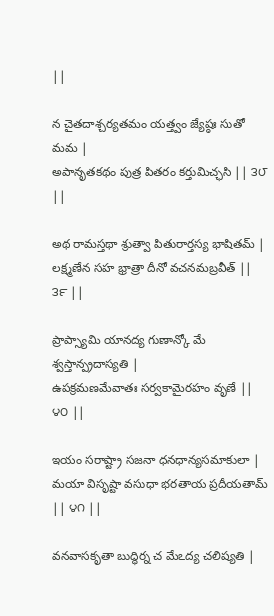||

న చైతదాశ్చర్యతమం యత్త్వం జ్యేష్ఠః సుతో మమ |
అపానృతకథం పుత్ర పితరం కర్తుమిచ్ఛసి || ౩౮ ||

అథ రామస్తథా శ్రుత్వా పితురార్తస్య భాషితమ్ |
లక్ష్మణేన సహ భ్రాత్రా దీనో వచనమబ్రవీత్ || ౩౯ ||

ప్రాప్స్యామి యానద్య గుణాన్కో మే శ్వస్తాన్ప్రదాస్యతి |
ఉపక్రమణమేవాతః సర్వకామైరహం వృణే || ౪౦ ||

ఇయం సరాష్ట్రా సజనా ధనధాన్యసమాకులా |
మయా విసృష్టా వసుధా భరతాయ ప్రదీయతామ్ || ౪౧ ||

వనవాసకృతా బుద్ధిర్న చ మేఽద్య చలిష్యతి |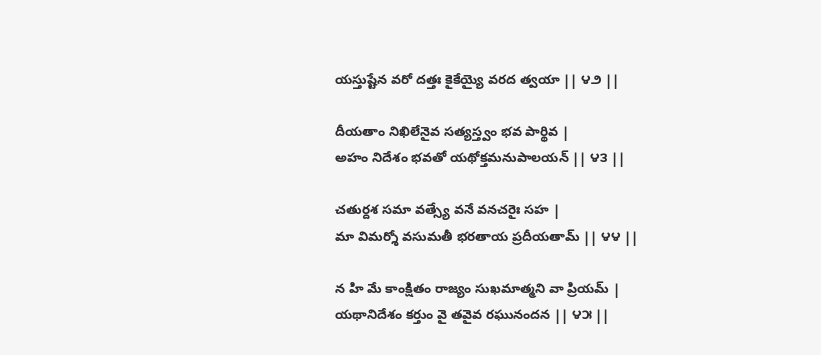యస్తుష్టేన వరో దత్తః కైకేయ్యై వరద త్వయా || ౪౨ ||

దీయతాం నిఖిలేనైవ సత్యస్త్వం భవ పార్థివ |
అహం నిదేశం భవతో యథోక్తమనుపాలయన్ || ౪౩ ||

చతుర్దశ సమా వత్స్యే వనే వనచరైః సహ |
మా విమర్శో వసుమతీ భరతాయ ప్రదీయతామ్ || ౪౪ ||

న హి మే కాంక్షితం రాజ్యం సుఖమాత్మని వా ప్రియమ్ |
యథానిదేశం కర్తుం వై తవైవ రఘునందన || ౪౫ ||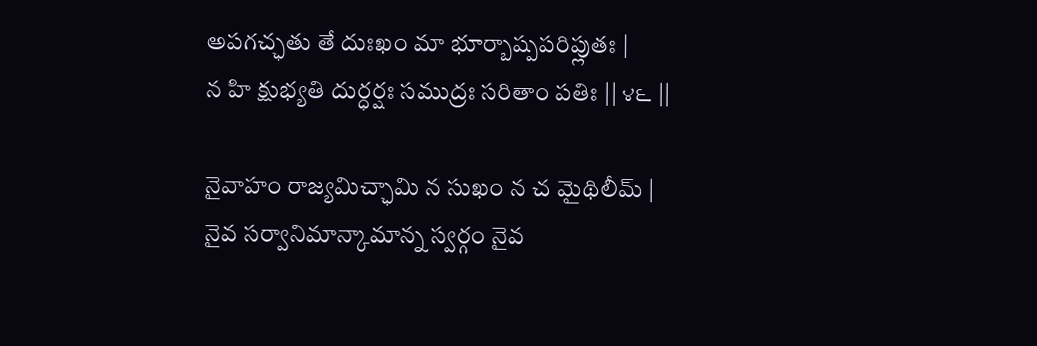అపగచ్ఛతు తే దుఃఖం మా భూర్బాష్పపరిప్లుతః |
న హి క్షుభ్యతి దుర్ధర్షః సముద్రః సరితాం పతిః || ౪౬ ||

నైవాహం రాజ్యమిచ్ఛామి న సుఖం న చ మైథిలీమ్ |
నైవ సర్వానిమాన్కామాన్న స్వర్గం నైవ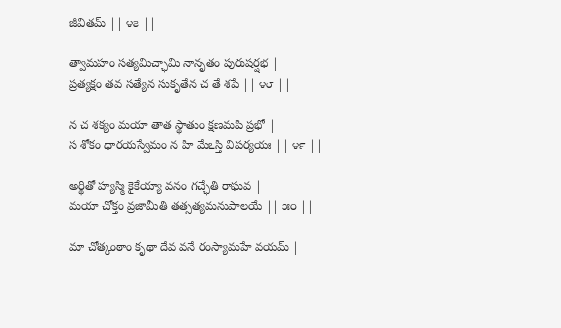జీవితమ్ || ౪౭ ||

త్వామహం సత్యమిచ్ఛామి నానృతం పురుషర్షభ |
ప్రత్యక్షం తవ సత్యేన సుకృతేన చ తే శపే || ౪౮ ||

న చ శక్యం మయా తాత స్థాతుం క్షణమపి ప్రభో |
స శోకం ధారయస్వేమం న హి మేఽస్తి విపర్యయః || ౪౯ ||

అర్థితో హ్యస్మి కైకేయ్యా వనం గచ్ఛేతి రాఘవ |
మయా చోక్తం వ్రజామీతి తత్సత్యమనుపాలయే || ౫౦ ||

మా చోత్కంఠాం కృథా దేవ వనే రంస్యామహే వయమ్ |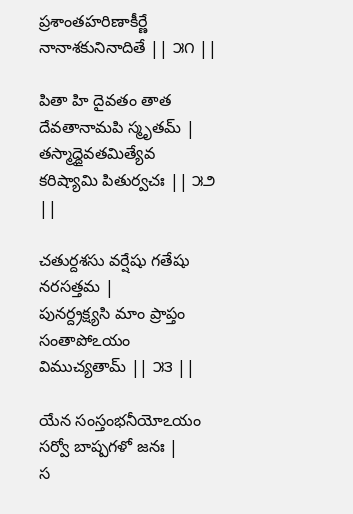ప్రశాంతహరిణాకీర్ణే నానాశకునినాదితే || ౫౧ ||

పితా హి దైవతం తాత దేవతానామపి స్మృతమ్ |
తస్మాద్దైవతమిత్యేవ కరిష్యామి పితుర్వచః || ౫౨ ||

చతుర్దశసు వర్షేషు గతేషు నరసత్తమ |
పునర్ద్రక్ష్యసి మాం ప్రాప్తం సంతాపోఽయం విముచ్యతామ్ || ౫౩ ||

యేన సంస్తంభనీయోఽయం సర్వో బాష్పగళో జనః |
స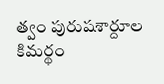త్వం పురుషశార్దూల కిమర్థం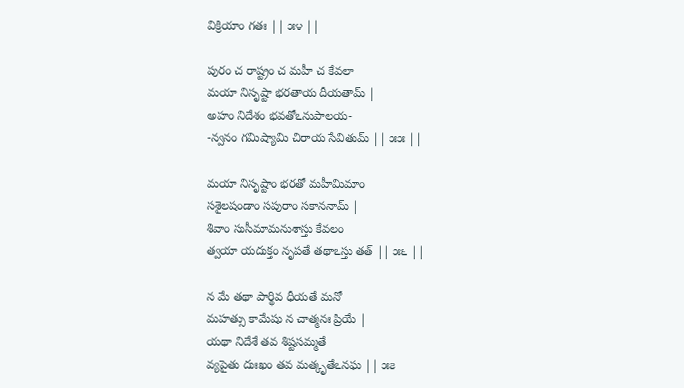విక్రియాం గతః || ౫౪ ||

పురం చ రాష్ట్రం చ మహీ చ కేవలా
మయా నిసృష్టా భరతాయ దీయతామ్ |
అహం నిదేశం భవతోఽనుపాలయ-
-న్వనం గమిష్యామి చిరాయ సేవితుమ్ || ౫౫ ||

మయా నిసృష్టాం భరతో మహీమిమాం
సశైలషండాం సపురాం సకాననామ్ |
శివాం సుసీమామనుశాస్తు కేవలం
త్వయా యదుక్తం నృపతే తథాఽస్తు తత్ || ౫౬ ||

న మే తథా పార్థివ ధీయతే మనో
మహత్సు కామేషు న చాత్మనః ప్రియే |
యథా నిదేశే తవ శిష్టసమ్మతే
వ్యపైతు దుఃఖం తవ మత్కృతేఽనఘ || ౫౭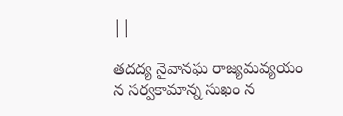||

తదద్య నైవానఘ రాజ్యమవ్యయం
న సర్వకామాన్న సుఖం న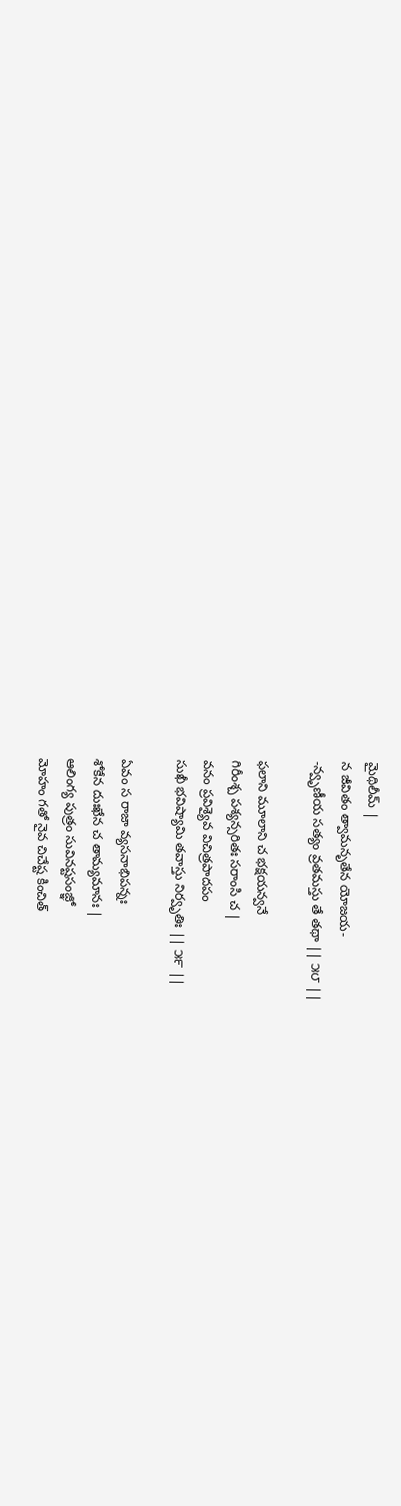మైథిలీమ్ |
న జీవితం త్వామనృతేన యోజయ-
-న్వృణీయ సత్యం వ్రతమస్తు తే తథా || ౫౮ ||

ఫలాని మూలాని చ భక్షయన్వనే
గిరీంశ్చ పశ్యన్సరితః సరాంసి చ |
వనం ప్రవిశ్యైవ విచిత్రపాదపం
సుఖీ భవిష్యామి తవాస్తు నిర్వృతిః || ౫౯ ||

ఏవం స రాజా వ్యసనాభిపన్నః
శోకేన దుఃఖేన చ తామ్యమానః |
ఆలింగ్య పుత్రం సువినష్టసంజ్ఞో
మోహం గతో నైవ చిచేష్ట కించిత్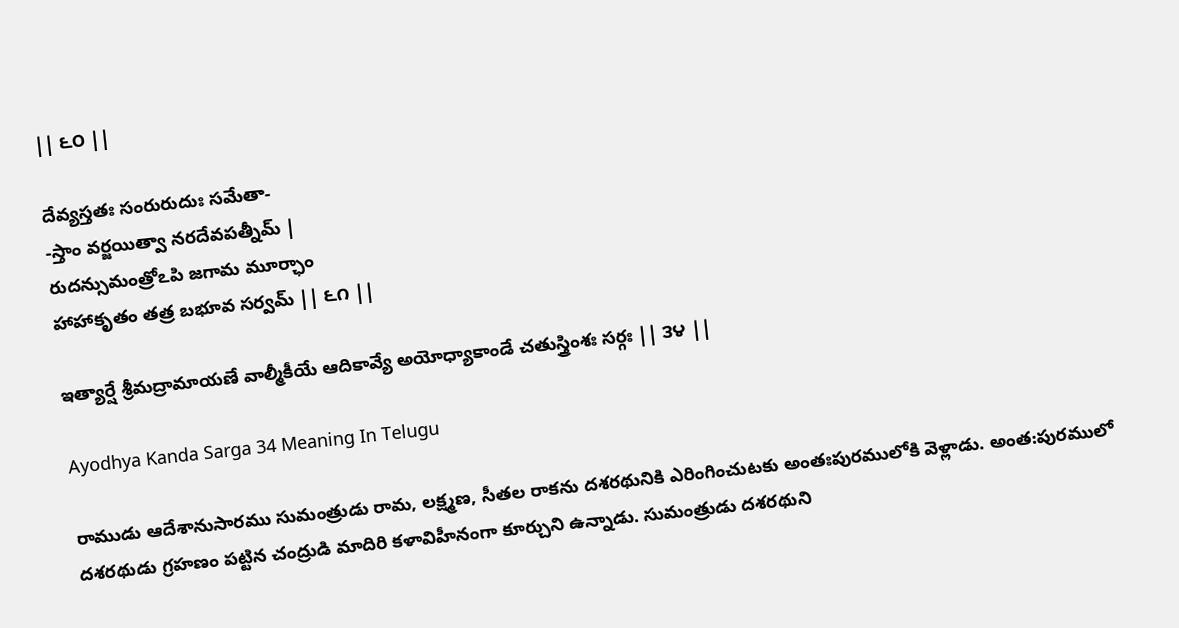|| ౬౦ ||

దేవ్యస్తతః సంరురుదుః సమేతా-
-స్తాం వర్జయిత్వా నరదేవపత్నీమ్ |
రుదన్సుమంత్రోఽపి జగామ మూర్ఛాం
హాహాకృతం తత్ర బభూవ సర్వమ్ || ౬౧ ||

ఇత్యార్షే శ్రీమద్రామాయణే వాల్మీకీయే ఆదికావ్యే అయోధ్యాకాండే చతుస్త్రింశః సర్గః || ౩౪ ||

Ayodhya Kanda Sarga 34 Meaning In Telugu

రాముడు ఆదేశానుసారము సుమంత్రుడు రామ, లక్ష్మణ, సీతల రాకను దశరథునికి ఎరింగించుటకు అంతఃపురములోకి వెళ్లాడు. అంత:పురములో దశరథుడు గ్రహణం పట్టిన చంద్రుడి మాదిరి కళావిహీనంగా కూర్చుని ఉన్నాడు. సుమంత్రుడు దశరథుని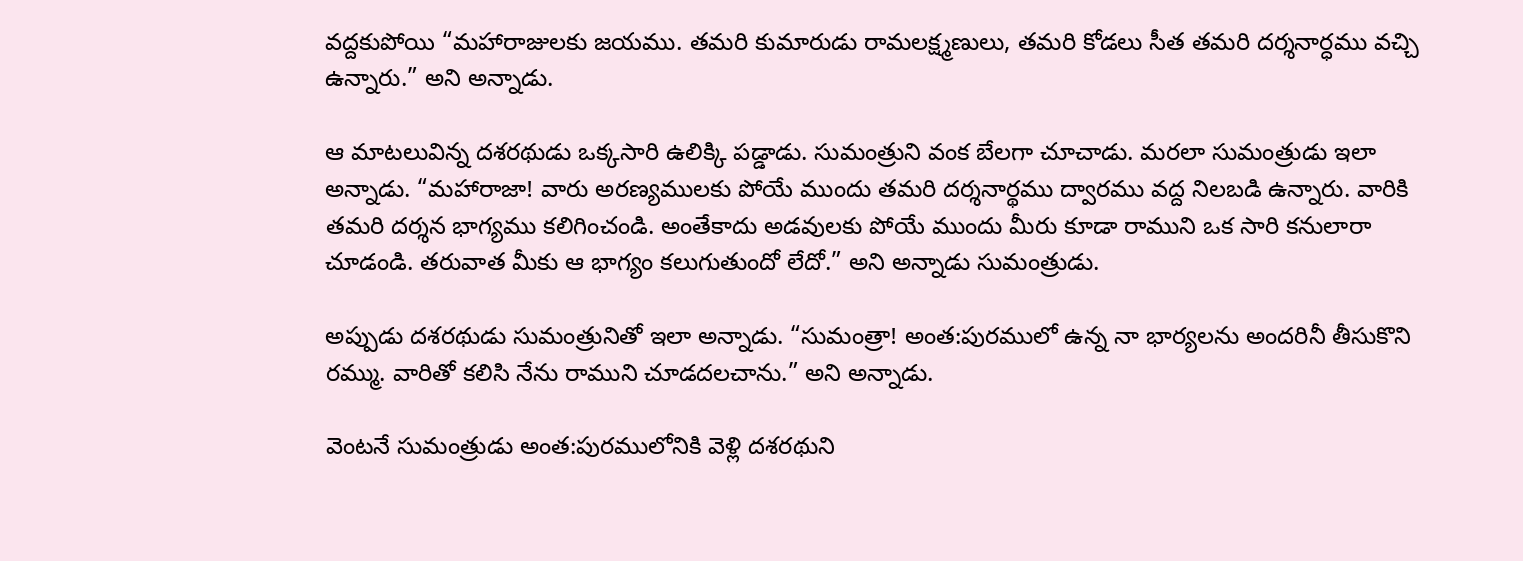వద్దకుపోయి “మహారాజులకు జయము. తమరి కుమారుడు రామలక్ష్మణులు, తమరి కోడలు సీత తమరి దర్శనార్ధము వచ్చి ఉన్నారు.” అని అన్నాడు.

ఆ మాటలువిన్న దశరథుడు ఒక్కసారి ఉలిక్కి పడ్డాడు. సుమంత్రుని వంక బేలగా చూచాడు. మరలా సుమంత్రుడు ఇలా అన్నాడు. “మహారాజా! వారు అరణ్యములకు పోయే ముందు తమరి దర్శనార్థము ద్వారము వద్ద నిలబడి ఉన్నారు. వారికి తమరి దర్శన భాగ్యము కలిగించండి. అంతేకాదు అడవులకు పోయే ముందు మీరు కూడా రాముని ఒక సారి కనులారా చూడండి. తరువాత మీకు ఆ భాగ్యం కలుగుతుందో లేదో.” అని అన్నాడు సుమంత్రుడు.

అప్పుడు దశరథుడు సుమంత్రునితో ఇలా అన్నాడు. “సుమంత్రా! అంత:పురములో ఉన్న నా భార్యలను అందరినీ తీసుకొని రమ్ము. వారితో కలిసి నేను రాముని చూడదలచాను.” అని అన్నాడు.

వెంటనే సుమంత్రుడు అంత:పురములోనికి వెళ్లి దశరథుని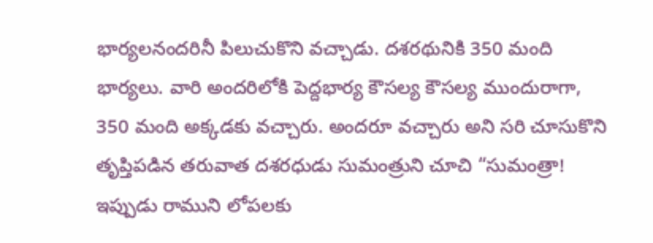భార్యలనందరినీ పిలుచుకొని వచ్చాడు. దశరథునికి 350 మంది భార్యలు. వారి అందరిలోకి పెద్దభార్య కౌసల్య కౌసల్య ముందురాగా, 350 మంది అక్కడకు వచ్చారు. అందరూ వచ్చారు అని సరి చూసుకొని తృప్తిపడిన తరువాత దశరధుడు సుమంత్రుని చూచి “సుమంత్రా! ఇప్పుడు రాముని లోపలకు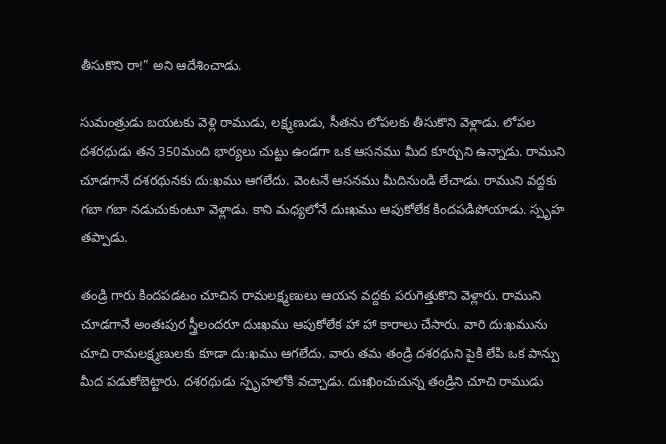తీసుకొని రా!” అని ఆదేశించాడు.

సుమంత్రుడు బయటకు వెళ్లి రాముడు, లక్ష్మణుడు, సీతను లోపలకు తీసుకొని వెళ్లాడు. లోపల దశరథుడు తన 350మంది భార్యలు చుట్టు ఉండగా ఒక ఆసనము మీద కూర్చుని ఉన్నాడు. రాముని చూడగానే దశరథునకు దు:ఖము ఆగలేదు. వెంటనే ఆసనము మీదినుండి లేచాడు. రాముని వద్దకు గబా గబా నడుచుకుంటూ వెళ్లాడు. కాని మధ్యలోనే దుఃఖము ఆపుకోలేక కిందపడిపోయాడు. స్పృహ తప్పాడు.

తండ్రి గారు కిందపడటం చూచిన రామలక్ష్మణులు ఆయన వద్దకు పరుగెత్తుకొని వెళ్లారు. రాముని చూడగానే అంతఃపుర స్త్రీలందరూ దుఃఖము ఆపుకోలేక హా హా కారాలు చేసారు. వారి దు:ఖమును చూచి రామలక్ష్మణులకు కూడా దు:ఖము ఆగలేదు. వారు తమ తండ్రి దశరథుని పైకి లేపి ఒక పాన్పు మీద పడుకోబెట్టారు. దశరథుడు స్పృహలోకి వచ్చాడు. దుఃఖించుచున్న తండ్రిని చూచి రాముడు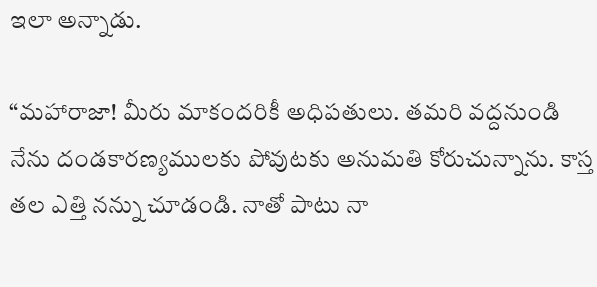ఇలా అన్నాడు.

“మహారాజా! మీరు మాకందరికీ అధిపతులు. తమరి వద్దనుండి నేను దండకారణ్యములకు పోవుటకు అనుమతి కోరుచున్నాను. కాస్త తల ఎత్తి నన్ను చూడండి. నాతో పాటు నా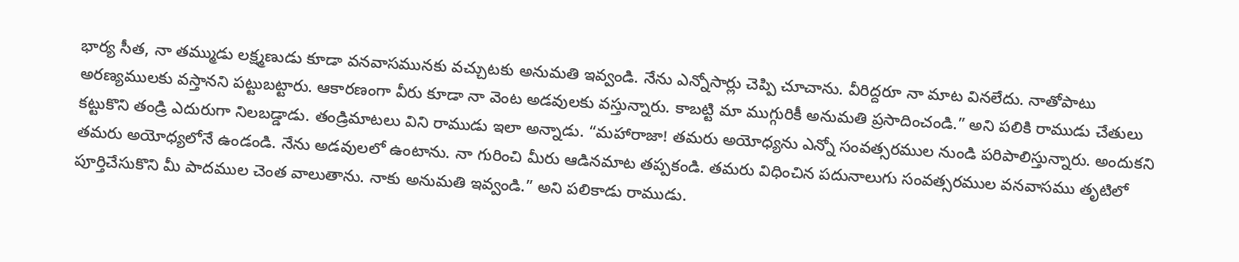భార్య సీత, నా తమ్ముడు లక్ష్మణుడు కూడా వనవాసమునకు వచ్చుటకు అనుమతి ఇవ్వండి. నేను ఎన్నోసార్లు చెప్పి చూచాను. వీరిద్దరూ నా మాట వినలేదు. నాతోపాటు అరణ్యములకు వస్తానని పట్టుబట్టారు. ఆకారణంగా వీరు కూడా నా వెంట అడవులకు వస్తున్నారు. కాబట్టి మా ముగ్గురికీ అనుమతి ప్రసాదించండి.” అని పలికి రాముడు చేతులు కట్టుకొని తండ్రి ఎదురుగా నిలబడ్డాడు. తండ్రిమాటలు విని రాముడు ఇలా అన్నాడు. “మహారాజా! తమరు అయోధ్యను ఎన్నో సంవత్సరముల నుండి పరిపాలిస్తున్నారు. అందుకని తమరు అయోధ్యలోనే ఉండండి. నేను అడవులలో ఉంటాను. నా గురించి మీరు ఆడినమాట తప్పకండి. తమరు విధించిన పదునాలుగు సంవత్సరముల వనవాసము తృటిలో పూర్తిచేసుకొని మీ పాదముల చెంత వాలుతాను. నాకు అనుమతి ఇవ్వండి.” అని పలికాడు రాముడు.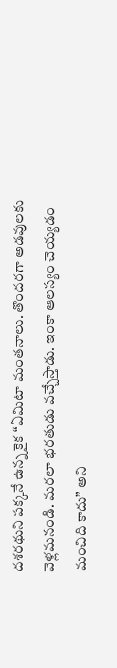దశరథుని పక్కనే ఉన్న కైక “ఏమిటా మంతనాలు. తొందరగా అడవులకు వెళ్లమనండి. మరలా భరతుడు వచ్చేస్తాడు. ఇంకా ఆలస్యం చెయ్యడం మంచిది కాదు” అని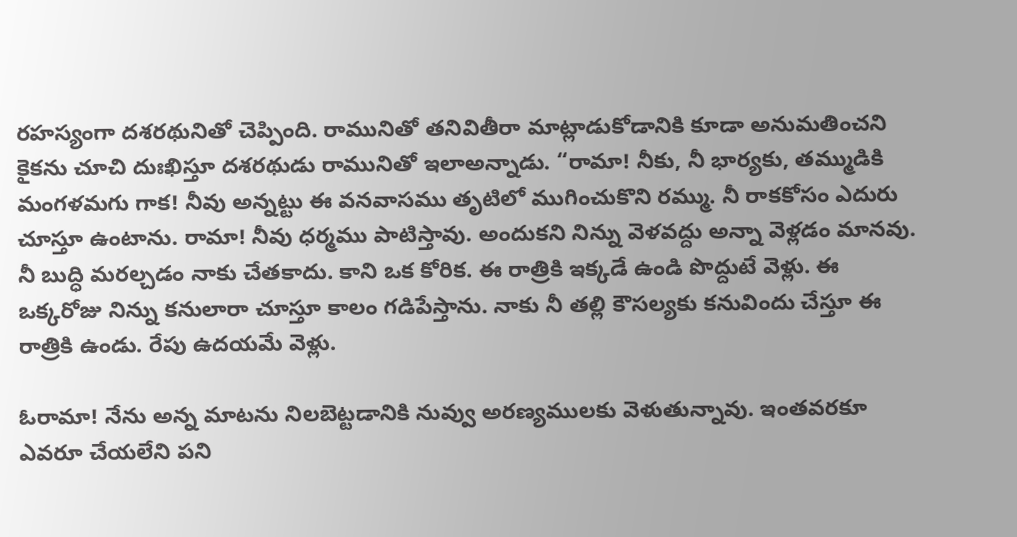రహస్యంగా దశరథునితో చెప్పింది. రామునితో తనివితీరా మాట్లాడుకోడానికి కూడా అనుమతించని కైకను చూచి దుఃఖిస్తూ దశరథుడు రామునితో ఇలాఅన్నాడు. “రామా! నీకు, నీ భార్యకు, తమ్ముడికి మంగళమగు గాక! నీవు అన్నట్టు ఈ వనవాసము తృటిలో ముగించుకొని రమ్ము. నీ రాకకోసం ఎదురు చూస్తూ ఉంటాను. రామా! నీవు ధర్మము పాటిస్తావు. అందుకని నిన్ను వెళవద్దు అన్నా వెళ్లడం మానవు. నీ బుద్ధి మరల్చడం నాకు చేతకాదు. కాని ఒక కోరిక. ఈ రాత్రికి ఇక్కడే ఉండి పొద్దుటే వెళ్లు. ఈ ఒక్కరోజు నిన్ను కనులారా చూస్తూ కాలం గడిపేస్తాను. నాకు నీ తల్లి కౌసల్యకు కనువిందు చేస్తూ ఈ రాత్రికి ఉండు. రేపు ఉదయమే వెళ్లు.

ఓరామా! నేను అన్న మాటను నిలబెట్టడానికి నువ్వు అరణ్యములకు వెళుతున్నావు. ఇంతవరకూ ఎవరూ చేయలేని పని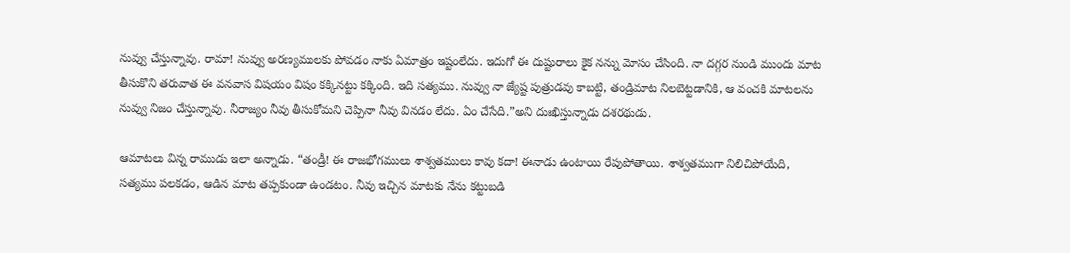నువ్వు చేస్తున్నావు. రామా! నువ్వు అరణ్యములకు పోవడం నాకు ఏమాత్రం ఇష్టంలేదు. ఇదుగో ఈ దుష్టురాలు కైక నన్ను మోసం చేసింది. నా దగ్గర నుండి ముందు మాట తీసుకొని తరువాత ఈ వనవాస విషయం విషం కక్కినట్టు కక్కింది. ఇది సత్యము. నువ్వు నా జ్యేష్ట పుత్రుడవు కాబట్టి, తండ్రిమాట నిలబెట్టడానికి, ఆ వంచకి మాటలను నువ్వు నిజం చేస్తున్నావు. నీరాజ్యం నీవు తీసుకోమని చెప్పినా నీవు వినడం లేదు. ఏం చేసేది.”అని దుఃఖిస్తున్నాడు దశరథుడు.

ఆమాటలు విన్న రాముడు ఇలా అన్నాడు. “తండ్రీ! ఈ రాజభోగములు శాశ్వతములు కావు కదా! ఈనాడు ఉంటాయి రేపుపోతాయి. శాశ్వతముగా నిలిచిపోయేది, సత్యము పలకడం, ఆడిన మాట తప్పకుండా ఉండటం. నీవు ఇచ్చిన మాటకు నేను కట్టుబడి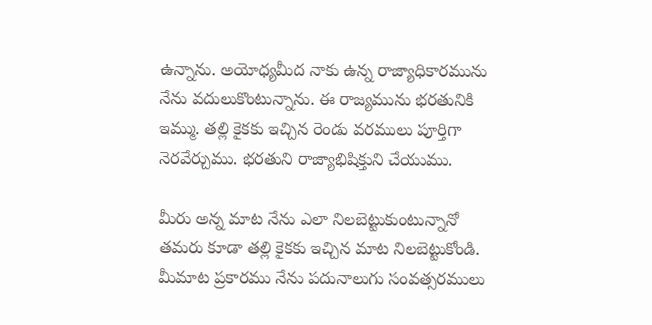ఉన్నాను. అయోధ్యమీద నాకు ఉన్న రాజ్యాధికారమును నేను వదులుకొంటున్నాను. ఈ రాజ్యమును భరతునికి ఇమ్ము. తల్లి కైకకు ఇచ్చిన రెండు వరములు పూర్తిగా నెరవేర్చుము. భరతుని రాజ్యాభిషిక్తుని చేయుము.

మీరు అన్న మాట నేను ఎలా నిలబెట్టుకుంటున్నానో తమరు కూడా తల్లి కైకకు ఇచ్చిన మాట నిలబెట్టుకోండి. మీమాట ప్రకారము నేను పదునాలుగు సంవత్సరములు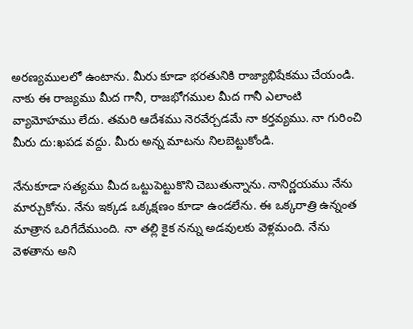అరణ్యములలో ఉంటాను. మీరు కూడా భరతునికి రాజ్యాభిషేకము చేయండి. నాకు ఈ రాజ్యము మీద గానీ, రాజభోగముల మీద గానీ ఎలాంటి వ్యామోహము లేదు. తమరి ఆదేశము నెరవేర్చడమే నా కర్తవ్యము. నా గురించి మీరు దు:ఖపడ వద్దు. మీరు అన్న మాటను నిలబెట్టుకోండి.

నేనుకూడా సత్యము మీద ఒట్టుపెట్టుకొని చెబుతున్నాను. నానిర్ణయము నేను మార్చుకోను. నేను ఇక్కడ ఒక్కక్షణం కూడా ఉండలేను. ఈ ఒక్కరాత్రి ఉన్నంత మాత్రాన ఒరిగేదేముంది. నా తల్లి కైక నన్ను అడవులకు వెళ్లమంది. నేను వెళతాను అని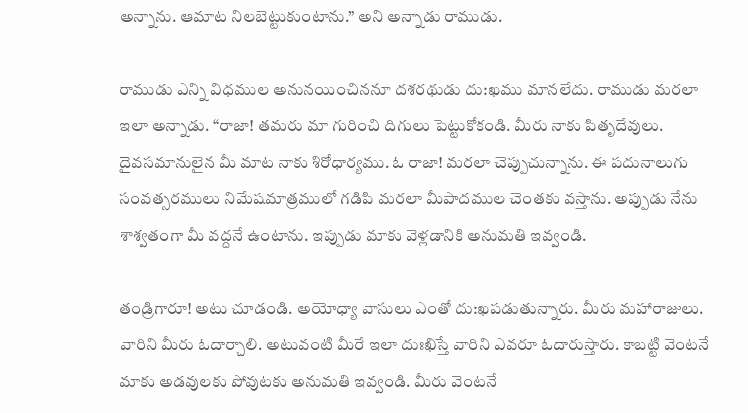అన్నాను. ఆమాట నిలబెట్టుకుంటాను.” అని అన్నాడు రాముడు.

రాముడు ఎన్ని విధముల అనునయించిననూ దశరథుడు దు:ఖము మానలేదు. రాముడు మరలా ఇలా అన్నాడు. “రాజా! తమరు మా గురించి దిగులు పెట్టుకోకండి. మీరు నాకు పితృదేవులు. దైవసమానులైన మీ మాట నాకు శిరోధార్యము. ఓ రాజా! మరలా చెప్పుచున్నాను. ఈ పదునాలుగు సంవత్సరములు నిమేషమాత్రములో గడిపి మరలా మీపాదముల చెంతకు వస్తాను. అప్పుడు నేను శాశ్వతంగా మీ వద్దనే ఉంటాను. ఇప్పుడు మాకు వెళ్లడానికి అనుమతి ఇవ్వండి.

తండ్రిగారూ! అటు చూడండి. అయోధ్యా వాసులు ఎంతో దు:ఖపడుతున్నారు. మీరు మహారాజులు. వారిని మీరు ఓదార్చాలి. అటువంటి మీరే ఇలా దుఃఖిస్తే వారిని ఎవరూ ఓదారుస్తారు. కాబట్టి వెంటనే మాకు అడవులకు పోవుటకు అనుమతి ఇవ్వండి. మీరు వెంటనే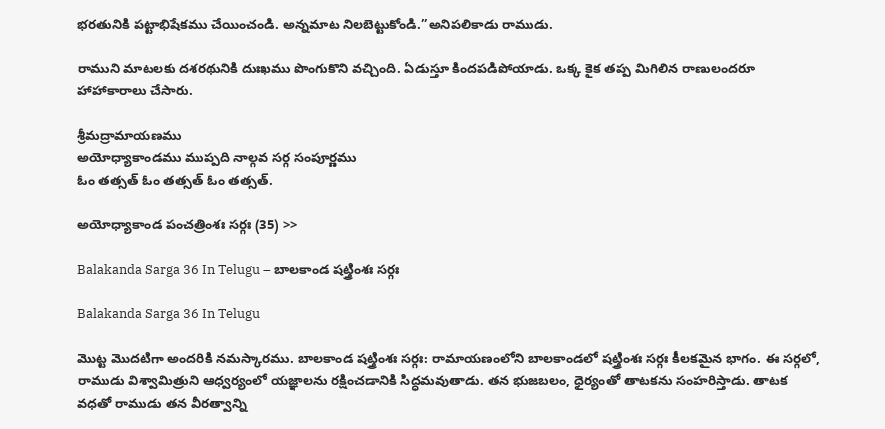భరతునికి పట్టాభిషేకము చేయించండి. అన్నమాట నిలబెట్టుకోండి.”అనిపలికాడు రాముడు.

రాముని మాటలకు దశరథునికి దుఃఖము పొంగుకొని వచ్చింది. ఏడుస్తూ కిందపడిపోయాడు. ఒక్క కైక తప్ప మిగిలిన రాణులందరూ హాహాకారాలు చేసారు.

శ్రీమద్రామాయణము
అయోధ్యాకాండము ముప్పది నాల్గవ సర్గ సంపూర్ణము
ఓం తత్సత్ ఓం తత్సత్ ఓం తత్సత్.

అయోధ్యాకాండ పంచత్రింశః సర్గః (35) >>

Balakanda Sarga 36 In Telugu – బాలకాండ షట్త్రింశః సర్గః

Balakanda Sarga 36 In Telugu

మొట్ట మొదటిగా అందరికి నమస్కారము. బాలకాండ షట్త్రింశః సర్గః: రామాయణంలోని బాలకాండలో షట్త్రింశః సర్గః కీలకమైన భాగం. ఈ సర్గలో, రాముడు విశ్వామిత్రుని ఆధ్వర్యంలో యజ్ఞాలను రక్షించడానికి సిద్ధమవుతాడు. తన భుజబలం, ధైర్యంతో తాటకను సంహరిస్తాడు. తాటక వధతో రాముడు తన వీరత్వాన్ని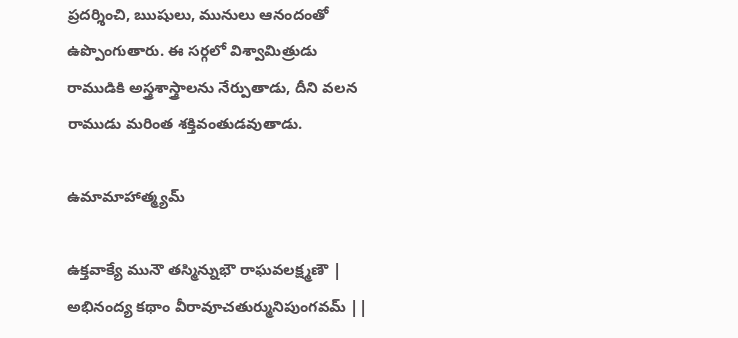ప్రదర్శించి, ఋషులు, మునులు ఆనందంతో ఉప్పొంగుతారు. ఈ సర్గలో విశ్వామిత్రుడు రాముడికి అస్త్రశాస్త్రాలను నేర్పుతాడు, దీని వలన రాముడు మరింత శక్తివంతుడవుతాడు.

ఉమామాహాత్మ్యమ్

ఉక్తవాక్యే మునౌ తస్మిన్నుభౌ రాఘవలక్ష్మణౌ |
అభినంద్య కథాం వీరావూచతుర్మునిపుంగవమ్ ||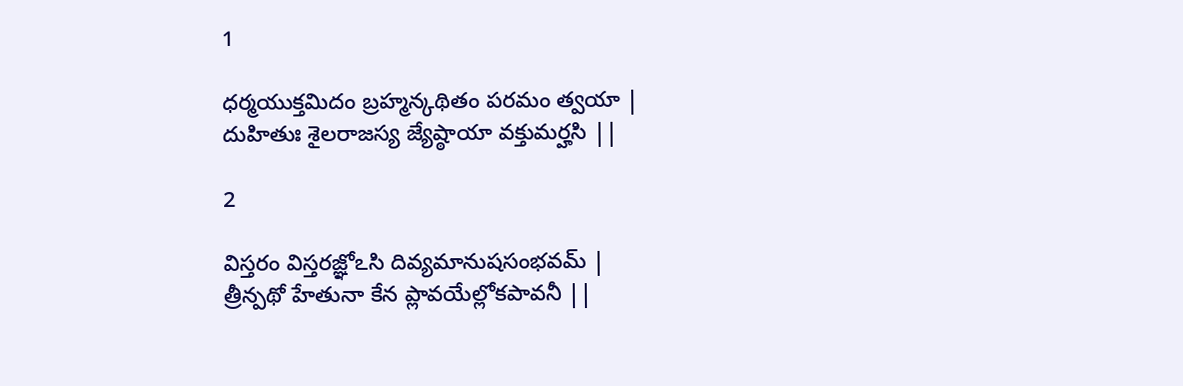1

ధర్మయుక్తమిదం బ్రహ్మన్కథితం పరమం త్వయా |
దుహితుః శైలరాజస్య జ్యేష్ఠాయా వక్తుమర్హసి ||

2

విస్తరం విస్తరజ్ఞోఽసి దివ్యమానుషసంభవమ్ |
త్రీన్పథో హేతునా కేన ప్లావయేల్లోకపావనీ ||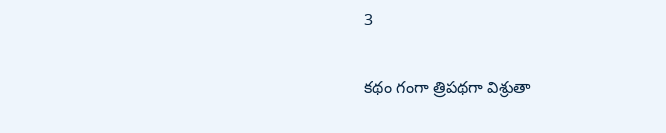3

కథం గంగా త్రిపథగా విశ్రుతా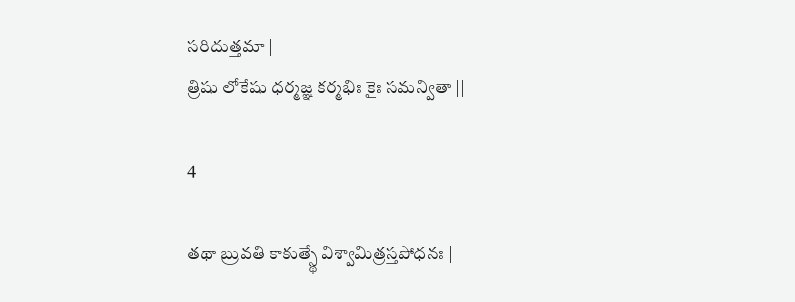సరిదుత్తమా |
త్రిషు లోకేషు ధర్మజ్ఞ కర్మభిః కైః సమన్వితా ||

4

తథా బ్రువతి కాకుత్స్థే విశ్వామిత్రస్తపోధనః |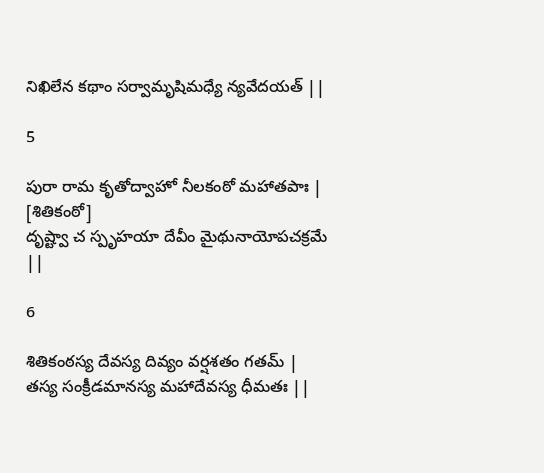నిఖిలేన కథాం సర్వామృషిమధ్యే న్యవేదయత్ ||

5

పురా రామ కృతోద్వాహో నీలకంఠో మహాతపాః | [శితికంఠో]
దృష్ట్వా చ స్పృహయా దేవీం మైథునాయోపచక్రమే ||

6

శితికంఠస్య దేవస్య దివ్యం వర్షశతం గతమ్ |
తస్య సంక్రీడమానస్య మహాదేవస్య ధీమతః ||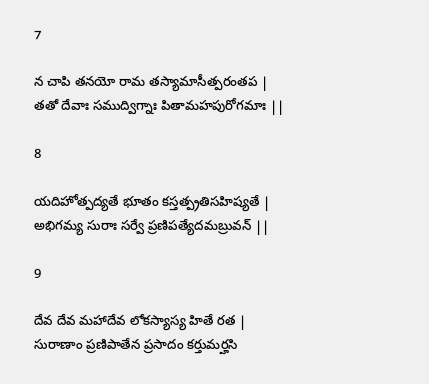7

న చాపి తనయో రామ తస్యామాసీత్పరంతప |
తతో దేవాః సముద్విగ్నాః పితామహపురోగమాః ||

8

యదిహోత్పద్యతే భూతం కస్తత్ప్రతిసహిష్యతే |
అభిగమ్య సురాః సర్వే ప్రణిపత్యేదమబ్రువన్ ||

9

దేవ దేవ మహాదేవ లోకస్యాస్య హితే రత |
సురాణాం ప్రణిపాతేన ప్రసాదం కర్తుమర్హసి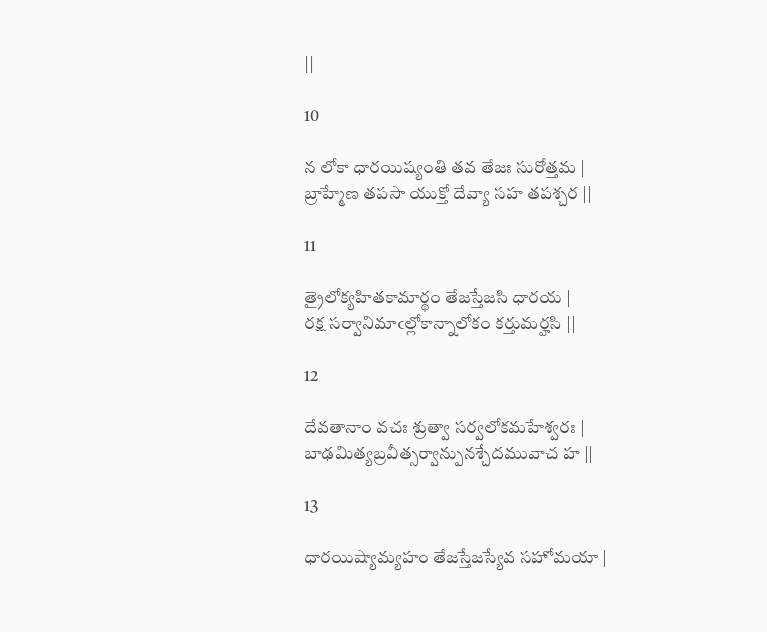||

10

న లోకా ధారయిష్యంతి తవ తేజః సురోత్తమ |
బ్రాహ్మేణ తపసా యుక్తో దేవ్యా సహ తపశ్చర ||

11

త్రైలోక్యహితకామార్థం తేజస్తేజసి ధారయ |
రక్ష సర్వానిమాఁల్లోకాన్నాలోకం కర్తుమర్హసి ||

12

దేవతానాం వచః శ్రుత్వా సర్వలోకమహేశ్వరః |
బాఢమిత్యబ్రవీత్సర్వాన్పునశ్చేదమువాచ హ ||

13

ధారయిష్యామ్యహం తేజస్తేజస్యేవ సహోమయా |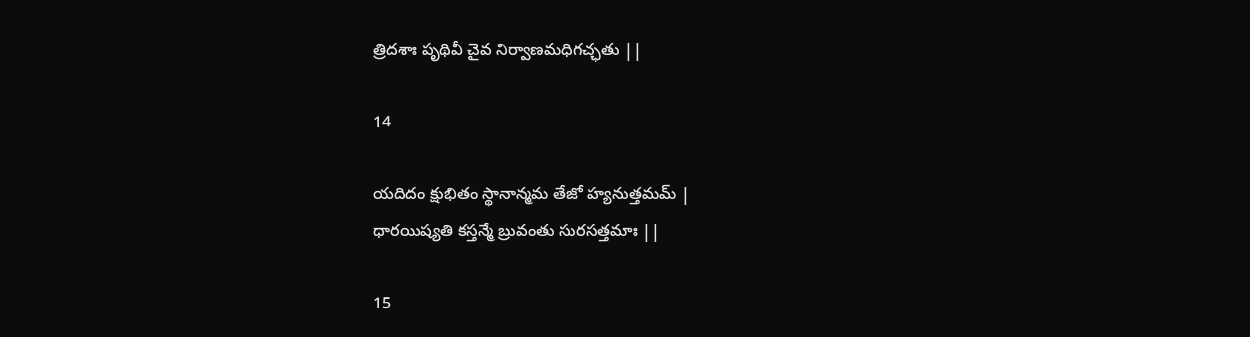త్రిదశాః పృథివీ చైవ నిర్వాణమధిగచ్ఛతు ||

14

యదిదం క్షుభితం స్థానాన్మమ తేజో హ్యనుత్తమమ్ |
ధారయిష్యతి కస్తన్మే బ్రువంతు సురసత్తమాః ||

15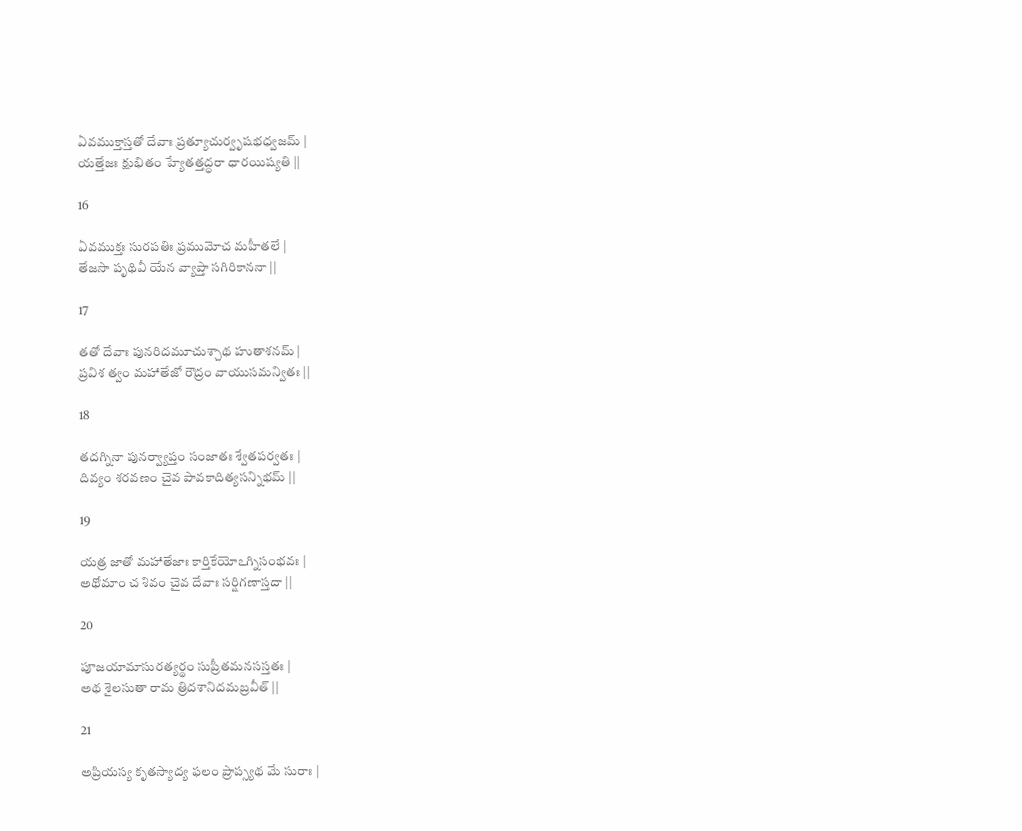ఏవముక్తాస్తతో దేవాః ప్రత్యూచుర్వృషభధ్వజమ్ |
యత్తేజః క్షుభితం హ్యేతత్తద్ధరా ధారయిష్యతి ||

16

ఏవముక్తః సురపతిః ప్రముమోచ మహీతలే |
తేజసా పృథివీ యేన వ్యాప్తా సగిరికాననా ||

17

తతో దేవాః పునరిదమూచుశ్చాథ హుతాశనమ్ |
ప్రవిశ త్వం మహాతేజో రౌద్రం వాయుసమన్వితః ||

18

తదగ్నినా పునర్వ్యాప్తం సంజాతః శ్వేతపర్వతః |
దివ్యం శరవణం చైవ పావకాదిత్యసన్నిభమ్ ||

19

యత్ర జాతో మహాతేజాః కార్తికేయోఽగ్నిసంభవః |
అథోమాం చ శివం చైవ దేవాః సర్షిగణాస్తదా ||

20

పూజయామాసురత్యర్థం సుప్రీతమనసస్తతః |
అథ శైలసుతా రామ త్రిదశానిదమబ్రవీత్ ||

21

అప్రియస్య కృతస్యాద్య ఫలం ప్రాప్స్యథ మే సురాః |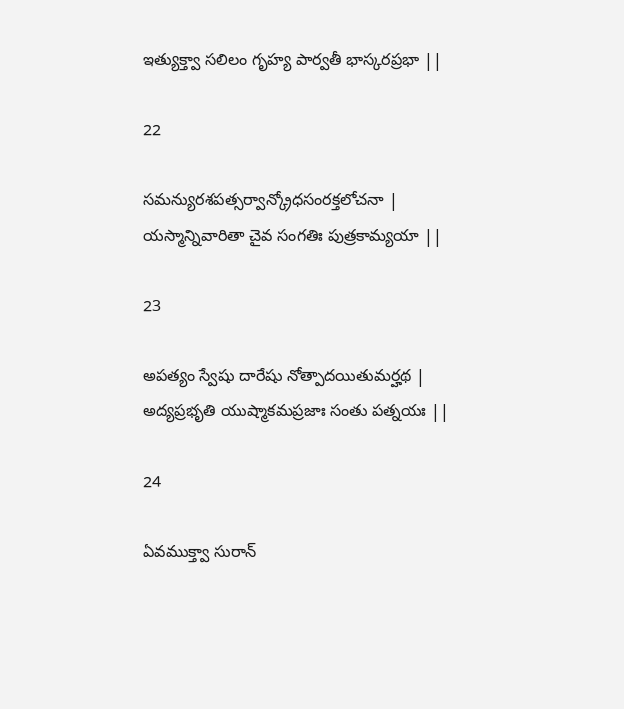ఇత్యుక్త్వా సలిలం గృహ్య పార్వతీ భాస్కరప్రభా ||

22

సమన్యురశపత్సర్వాన్క్రోధసంరక్తలోచనా |
యస్మాన్నివారితా చైవ సంగతిః పుత్రకామ్యయా ||

23

అపత్యం స్వేషు దారేషు నోత్పాదయితుమర్హథ |
అద్యప్రభృతి యుష్మాకమప్రజాః సంతు పత్నయః ||

24

ఏవముక్త్వా సురాన్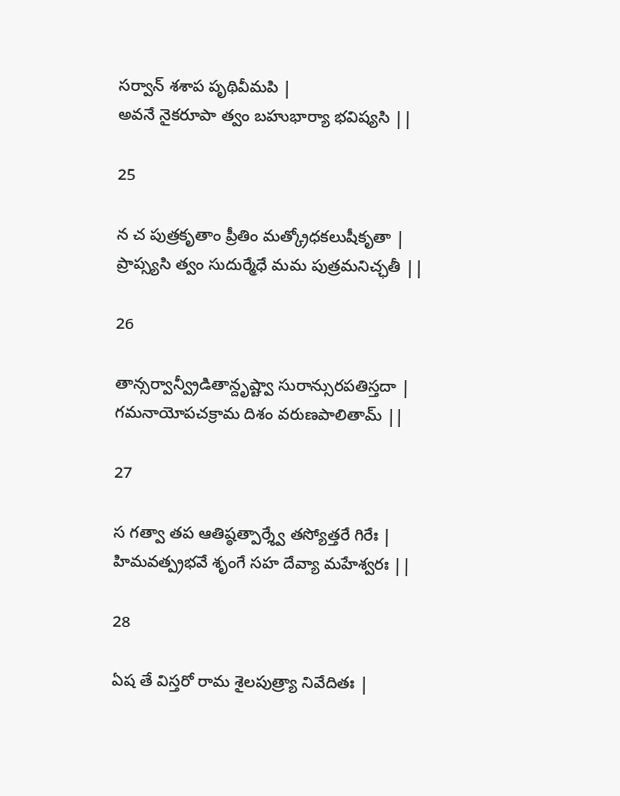సర్వాన్ శశాప పృథివీమపి |
అవనే నైకరూపా త్వం బహుభార్యా భవిష్యసి ||

25

న చ పుత్రకృతాం ప్రీతిం మత్క్రోధకలుషీకృతా |
ప్రాప్స్యసి త్వం సుదుర్మేధే మమ పుత్రమనిచ్ఛతీ ||

26

తాన్సర్వాన్వ్రీడితాన్దృష్ట్వా సురాన్సురపతిస్తదా |
గమనాయోపచక్రామ దిశం వరుణపాలితామ్ ||

27

స గత్వా తప ఆతిష్ఠత్పార్శ్వే తస్యోత్తరే గిరేః |
హిమవత్ప్రభవే శృంగే సహ దేవ్యా మహేశ్వరః ||

28

ఏష తే విస్తరో రామ శైలపుత్ర్యా నివేదితః |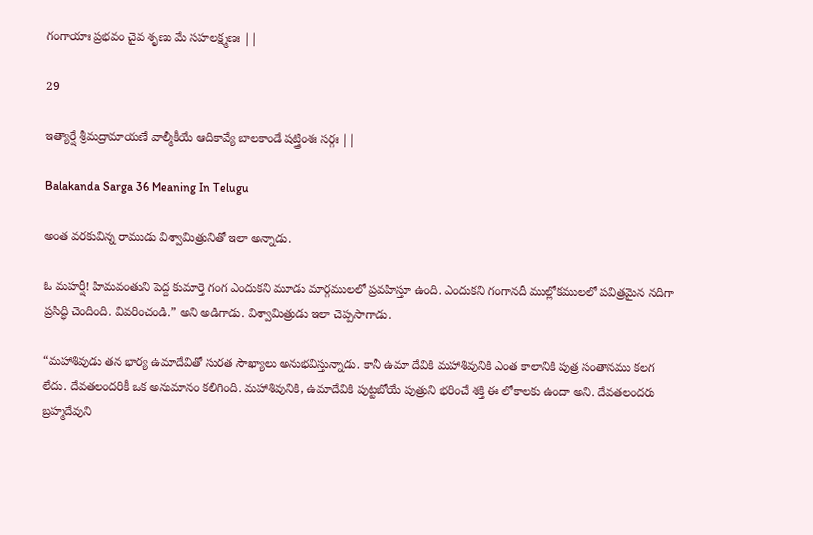గంగాయాః ప్రభవం చైవ శృణు మే సహలక్ష్మణః ||

29

ఇత్యార్షే శ్రీమద్రామాయణే వాల్మీకీయే ఆదికావ్యే బాలకాండే షట్త్రింశః సర్గః ||

Balakanda Sarga 36 Meaning In Telugu

అంత వరకువిన్న రాముడు విశ్వామిత్రునితో ఇలా అన్నాడు.

ఓ మహర్షీ! హిమవంతుని పెద్ద కుమార్తె గంగ ఎందుకని మూడు మార్గములలో ప్రవహిస్తూ ఉంది. ఎందుకని గంగానదీ ముల్లోకములలో పవిత్రమైన నదిగా ప్రసిద్ధి చెందింది. వివరించండి.” అని అడిగాడు. విశ్వామిత్రుడు ఇలా చెప్పసాగాడు.

“మహాశివుడు తన భార్య ఉమాదేవితో సురత సౌఖ్యాలు అనుభవిస్తున్నాడు. కానీ ఉమా దేవికి మహాశివునికి ఎంత కాలానికి పుత్ర సంతానము కలగ లేదు. దేవతలందరికీ ఒక అనుమానం కలిగింది. మహాశివునికి, ఉమాదేవికి పుట్టబోయే పుత్రుని భరించే శక్తి ఈ లోకాలకు ఉందా అని. దేవతలందరు బ్రహ్మదేవుని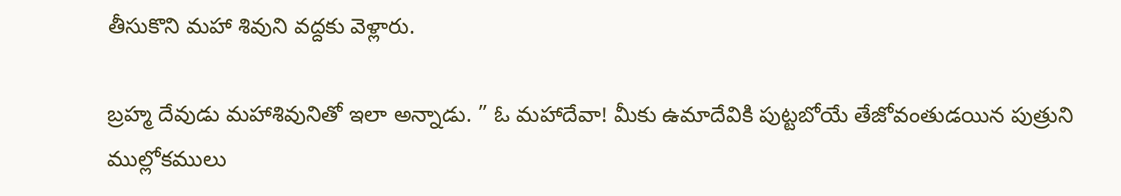తీసుకొని మహా శివుని వద్దకు వెళ్లారు.

బ్రహ్మ దేవుడు మహాశివునితో ఇలా అన్నాడు. ” ఓ మహాదేవా! మీకు ఉమాదేవికి పుట్టబోయే తేజోవంతుడయిన పుత్రుని ముల్లోకములు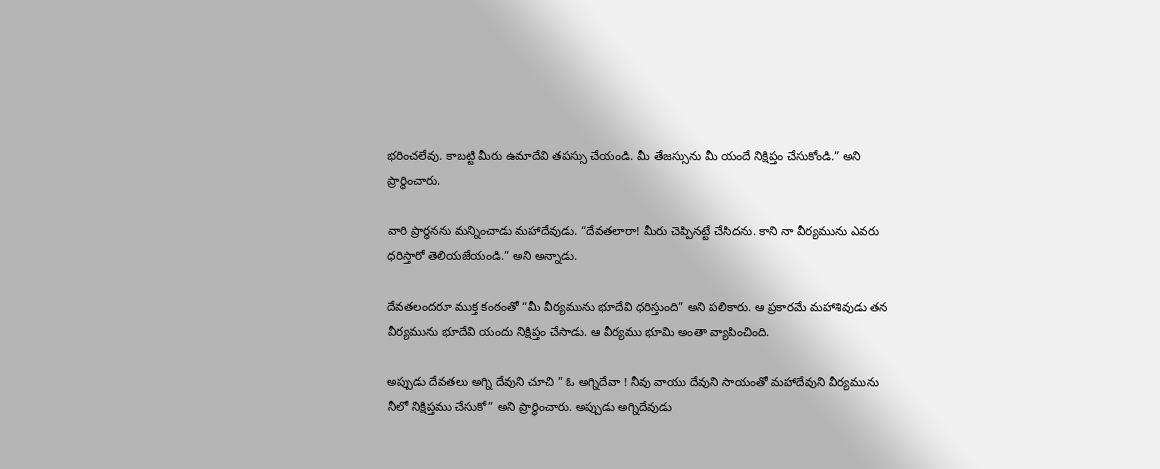భరించలేవు. కాబట్టి మీరు ఉమాదేవి తపస్సు చేయండి. మీ తేజస్సును మీ యందే నిక్షిప్తం చేసుకోండి.” అని ప్రార్థించారు.

వారి ప్రార్థనను మన్నించాడు మహాదేవుడు. “దేవతలారా! మీరు చెప్పినట్టే చేసిదను. కాని నా వీర్యమును ఎవరు ధరిస్తారో తెలియజేయండి.” అని అన్నాడు.

దేవతలందరూ ముక్త కంఠంతో “మీ వీర్యమును భూదేవి ధరిస్తుంది” అని పలికారు. ఆ ప్రకారమే మహాశివుడు తన వీర్యమును భూదేవి యందు నిక్షిప్తం చేసాడు. ఆ వీర్యము భూమి అంతా వ్యాపించింది.

అప్పుడు దేవతలు అగ్ని దేవుని చూచి ” ఓ అగ్నిదేవా ! నీవు వాయు దేవుని సాయంతో మహాదేవుని వీర్యమును నీలో నిక్షిప్తము చేసుకో” అని ప్రార్థించారు. అప్పుడు అగ్నిదేవుడు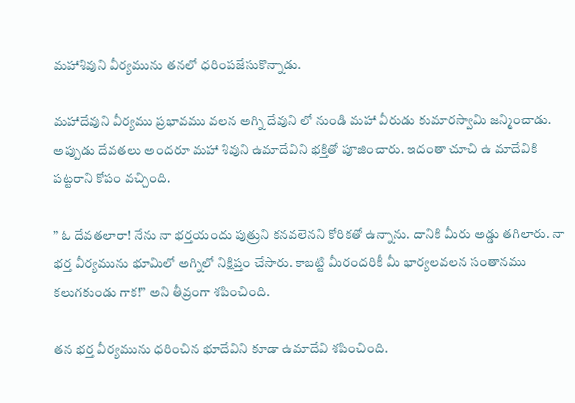మహాశివుని వీర్యమును తనలో ధరింపజేసుకొన్నాడు.

మహాదేవుని వీర్యము ప్రభావము వలన అగ్ని దేవుని లో నుండి మహా వీరుడు కుమారస్వామి జన్మించాడు. అప్పుడు దేవతలు అందరూ మహా శివుని ఉమాదేవిని భక్తితో పూజించారు. ఇదంతా చూచి ఉ మాదేవికి పట్టరాని కోపం వచ్చింది.

” ఓ దేవతలారా! నేను నా భర్తయందు పుత్రుని కనవలెనని కోరికతో ఉన్నాను. దానికి మీరు అడ్డు తగిలారు. నా భర్త వీర్యమును భూమిలో అగ్నిలో నిక్షిప్తం చేసారు. కాబట్టి మీరందరికీ మీ భార్యలవలన సంతానము కలుగకుండు గాక!” అని తీవ్రంగా శపించింది.

తన భర్త వీర్యమును ధరించిన భూదేవిని కూడా ఉమాదేవి శపించింది.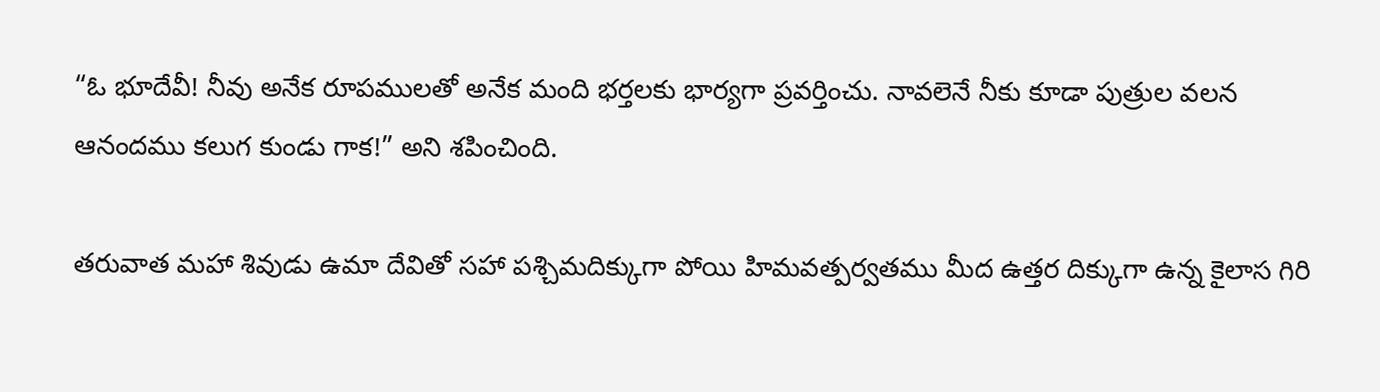“ఓ భూదేవీ! నీవు అనేక రూపములతో అనేక మంది భర్తలకు భార్యగా ప్రవర్తించు. నావలెనే నీకు కూడా పుత్రుల వలన ఆనందము కలుగ కుండు గాక!” అని శపించింది.

తరువాత మహా శివుడు ఉమా దేవితో సహా పశ్చిమదిక్కుగా పోయి హిమవత్పర్వతము మీద ఉత్తర దిక్కుగా ఉన్న కైలాస గిరి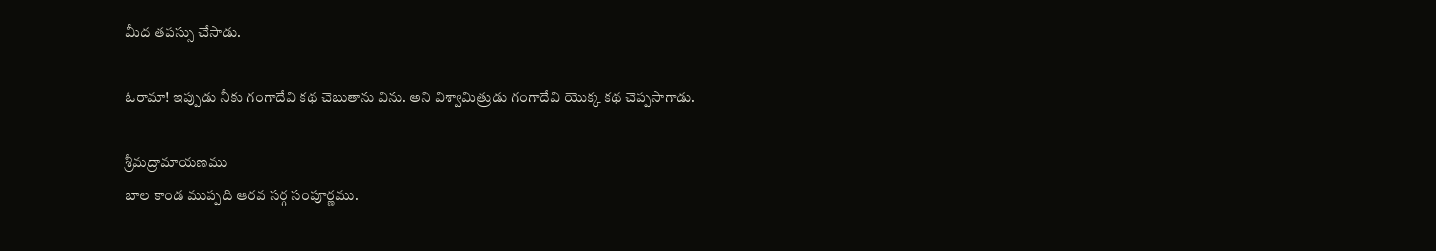మీద తపస్సు చేసాడు.

ఓరామా! ఇప్పుడు నీకు గంగాదేవి కథ చెబుతాను విను. అని విశ్వామిత్రుడు గంగాదేవి యొక్క కథ చెప్పసాగాడు.

శ్రీమద్రామాయణము
బాల కాండ ముప్పది ఆరవ సర్గ సంపూర్ణము.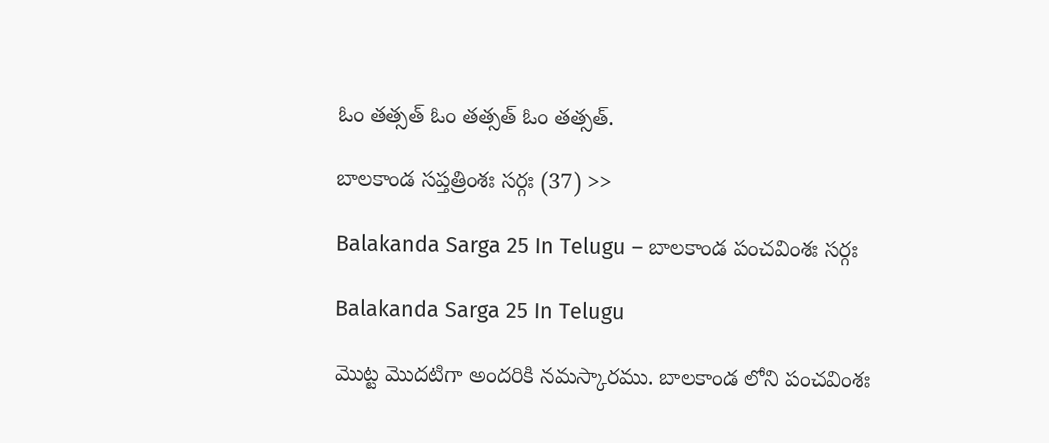ఓం తత్సత్ ఓం తత్సత్ ఓం తత్సత్.

బాలకాండ సప్తత్రింశః సర్గః (37) >>

Balakanda Sarga 25 In Telugu – బాలకాండ పంచవింశః సర్గః

Balakanda Sarga 25 In Telugu

మొట్ట మొదటిగా అందరికి నమస్కారము. బాలకాండ లోని పంచవింశః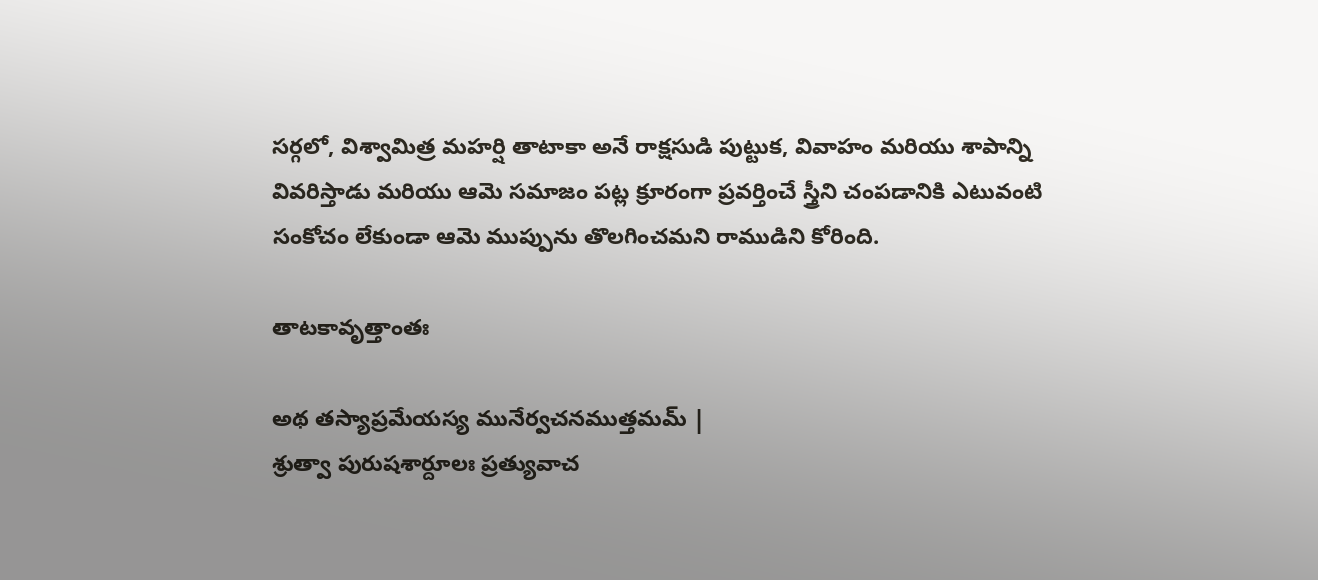సర్గలో, విశ్వామిత్ర మహర్షి తాటాకా అనే రాక్షసుడి పుట్టుక, వివాహం మరియు శాపాన్ని వివరిస్తాడు మరియు ఆమె సమాజం పట్ల క్రూరంగా ప్రవర్తించే స్త్రీని చంపడానికి ఎటువంటి సంకోచం లేకుండా ఆమె ముప్పును తొలగించమని రాముడిని కోరింది.

తాటకావృత్తాంతః

అథ తస్యాప్రమేయస్య మునేర్వచనముత్తమమ్ |
శ్రుత్వా పురుషశార్దూలః ప్రత్యువాచ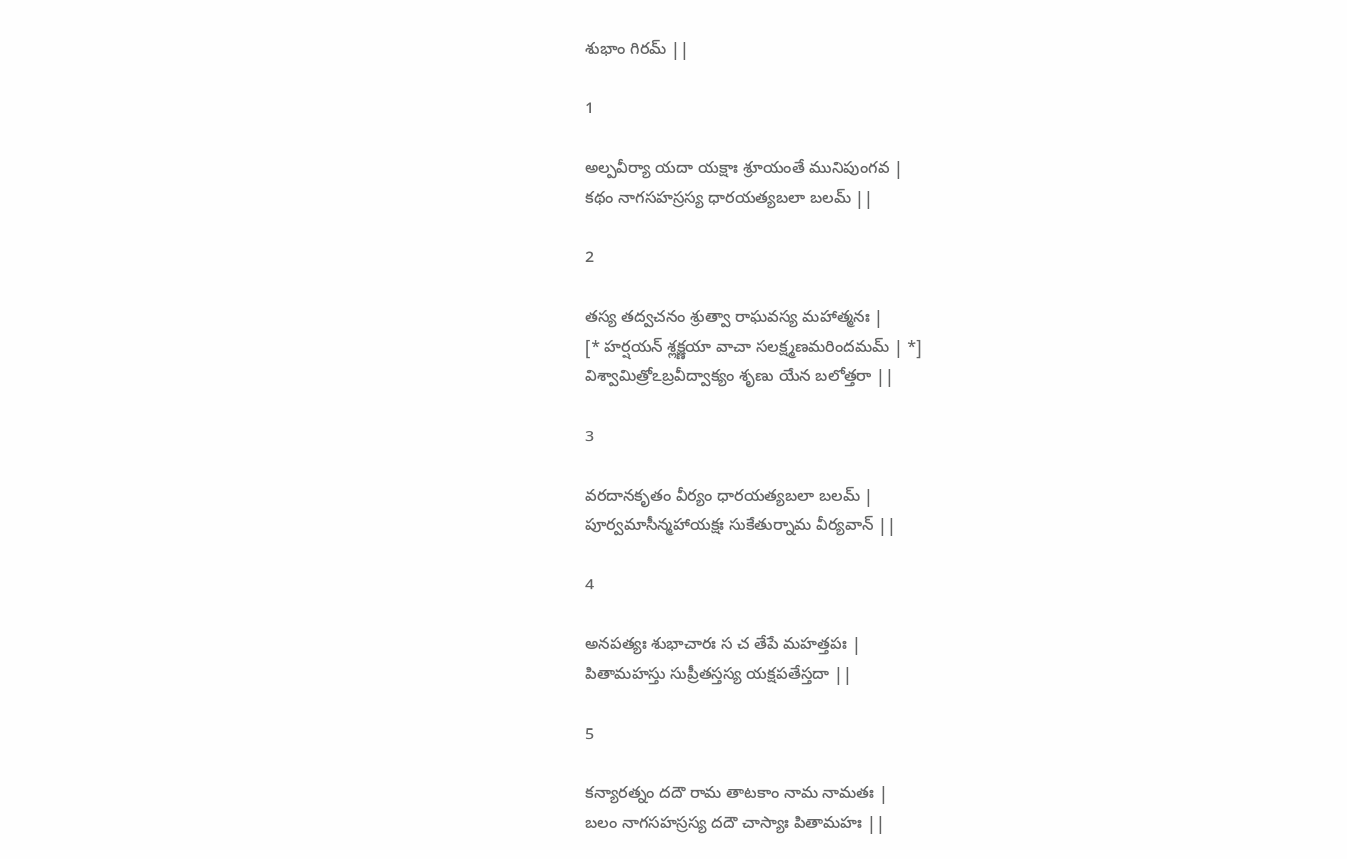శుభాం గిరమ్ ||

1

అల్పవీర్యా యదా యక్షాః శ్రూయంతే మునిపుంగవ |
కథం నాగసహస్రస్య ధారయత్యబలా బలమ్ ||

2

తస్య తద్వచనం శ్రుత్వా రాఘవస్య మహాత్మనః |
[* హర్షయన్ శ్లక్ష్ణయా వాచా సలక్ష్మణమరిందమమ్ | *]
విశ్వామిత్రోఽబ్రవీద్వాక్యం శృణు యేన బలోత్తరా ||

3

వరదానకృతం వీర్యం ధారయత్యబలా బలమ్ |
పూర్వమాసీన్మహాయక్షః సుకేతుర్నామ వీర్యవాన్ ||

4

అనపత్యః శుభాచారః స చ తేపే మహత్తపః |
పితామహస్తు సుప్రీతస్తస్య యక్షపతేస్తదా ||

5

కన్యారత్నం దదౌ రామ తాటకాం నామ నామతః |
బలం నాగసహస్రస్య దదౌ చాస్యాః పితామహః ||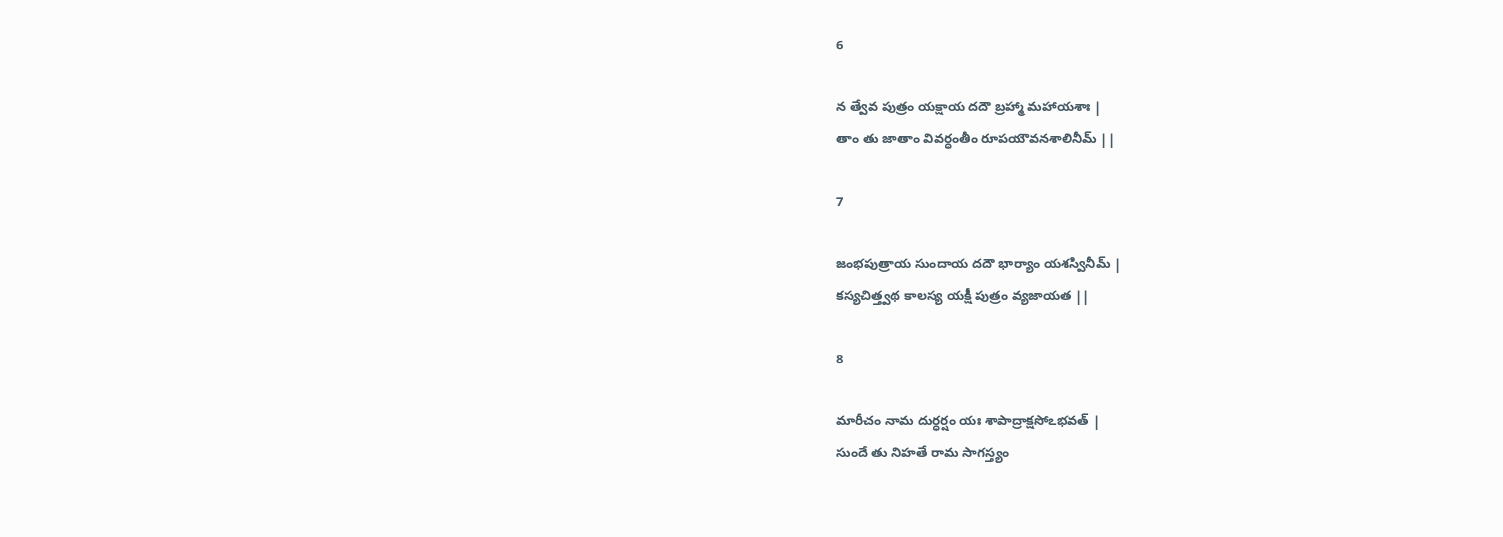6

న త్వేవ పుత్రం యక్షాయ దదౌ బ్రహ్మా మహాయశాః |
తాం తు జాతాం వివర్ధంతీం రూపయౌవనశాలినీమ్ ||

7

జంభపుత్రాయ సుందాయ దదౌ భార్యాం యశస్వినీమ్ |
కస్యచిత్త్వథ కాలస్య యక్షీ పుత్రం వ్యజాయత ||

8

మారీచం నామ దుర్ధర్షం యః శాపాద్రాక్షసోఽభవత్ |
సుందే తు నిహతే రామ సాగస్త్యం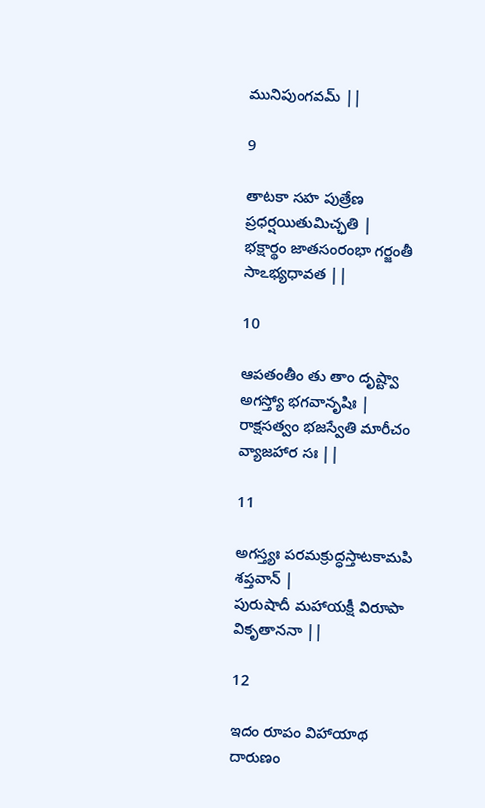మునిపుంగవమ్ ||

9

తాటకా సహ పుత్రేణ ప్రధర్షయితుమిచ్ఛతి |
భక్షార్థం జాతసంరంభా గర్జంతీ సాఽభ్యధావత ||

10

ఆపతంతీం తు తాం దృష్ట్వా అగస్త్యో భగవానృషిః |
రాక్షసత్వం భజస్వేతి మారీచం వ్యాజహార సః ||

11

అగస్త్యః పరమక్రుద్ధస్తాటకామపి శప్తవాన్ |
పురుషాదీ మహాయక్షీ విరూపా వికృతాననా ||

12

ఇదం రూపం విహాయాథ దారుణం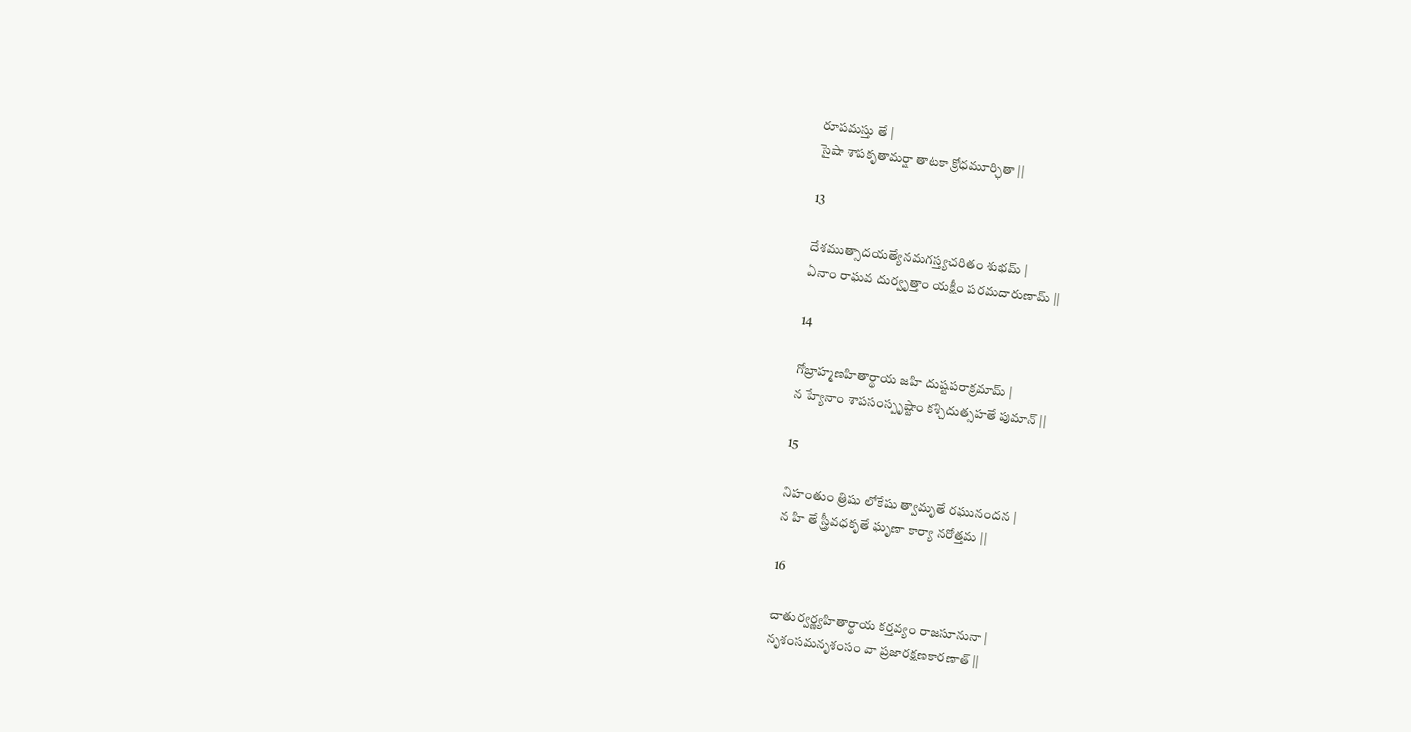రూపమస్తు తే |
సైషా శాపకృతామర్షా తాటకా క్రోధమూర్ఛితా ||

13

దేశముత్సాదయత్యేనమగస్త్యచరితం శుభమ్ |
ఏనాం రాఘవ దుర్వృత్తాం యక్షీం పరమదారుణామ్ ||

14

గోబ్రాహ్మణహితార్థాయ జహి దుష్టపరాక్రమామ్ |
న హ్యేనాం శాపసంస్పృష్టాం కశ్చిదుత్సహతే పుమాన్ ||

15

నిహంతుం త్రిషు లోకేషు త్వామృతే రఘునందన |
న హి తే స్త్రీవధకృతే ఘృణా కార్యా నరోత్తమ ||

16

చాతుర్వర్ణ్యహితార్థాయ కర్తవ్యం రాజసూనునా |
నృశంసమనృశంసం వా ప్రజారక్షణకారణాత్ ||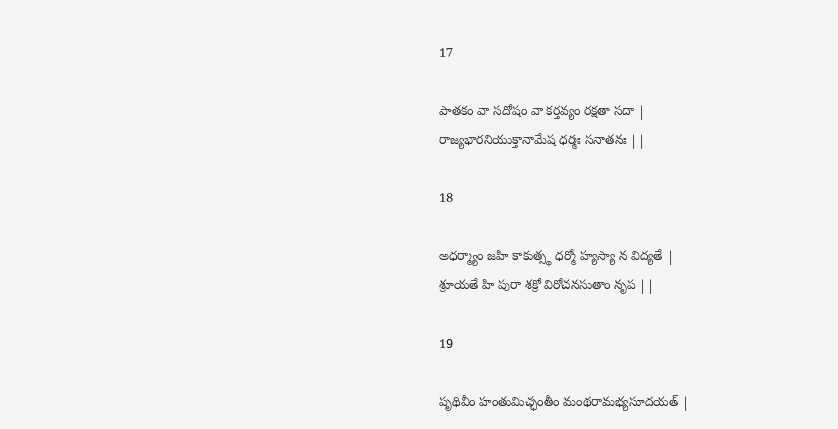17

పాతకం వా సదోషం వా కర్తవ్యం రక్షతా సదా |
రాజ్యభారనియుక్తానామేష ధర్మః సనాతనః ||

18

అధర్మ్యాం జహి కాకుత్స్థ ధర్మో హ్యస్యా న విద్యతే |
శ్రూయతే హి పురా శక్రో విరోచనసుతాం నృప ||

19

పృథివీం హంతుమిచ్ఛంతీం మంథరామభ్యసూదయత్ |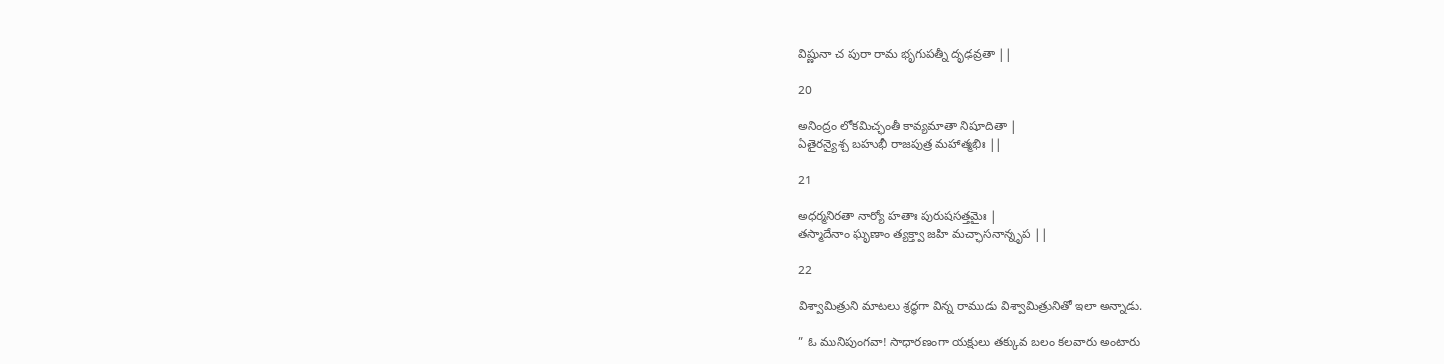విష్ణునా చ పురా రామ భృగుపత్నీ దృఢవ్రతా ||

20

అనింద్రం లోకమిచ్ఛంతీ కావ్యమాతా నిషూదితా |
ఏతైరన్యైశ్చ బహుభీ రాజపుత్ర మహాత్మభిః ||

21

అధర్మనిరతా నార్యో హతాః పురుషసత్తమైః |
తస్మాదేనాం ఘృణాం త్యక్త్వా జహి మచ్ఛాసనాన్నృప ||

22

విశ్వామిత్రుని మాటలు శ్రద్ధగా విన్న రాముడు విశ్వామిత్రునితో ఇలా అన్నాడు.

” ఓ మునిపుంగవా! సాధారణంగా యక్షులు తక్కువ బలం కలవారు అంటారు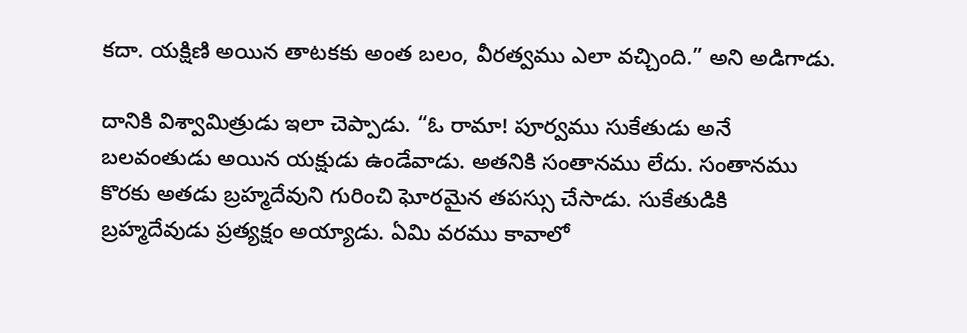కదా. యక్షిణి అయిన తాటకకు అంత బలం, వీరత్వము ఎలా వచ్చింది.” అని అడిగాడు.

దానికి విశ్వామిత్రుడు ఇలా చెప్పాడు. “ఓ రామా! పూర్వము సుకేతుడు అనే బలవంతుడు అయిన యక్షుడు ఉండేవాడు. అతనికి సంతానము లేదు. సంతానము కొరకు అతడు బ్రహ్మదేవుని గురించి ఘోరమైన తపస్సు చేసాడు. సుకేతుడికి బ్రహ్మదేవుడు ప్రత్యక్షం అయ్యాడు. ఏమి వరము కావాలో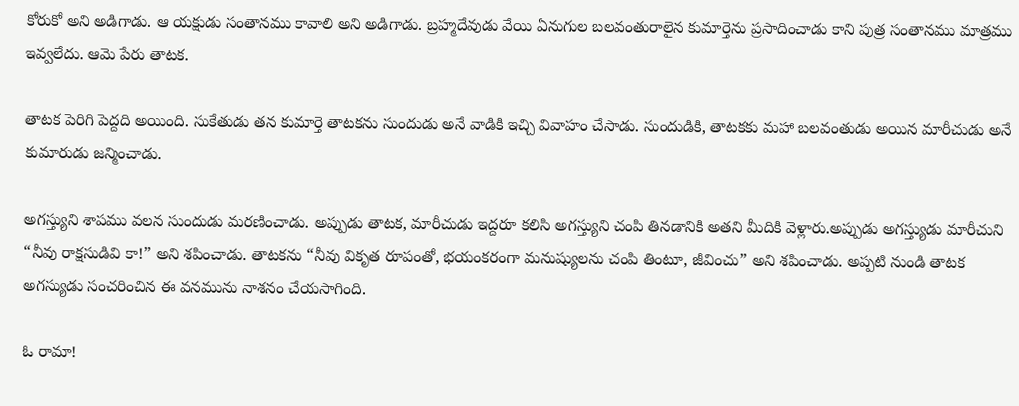కోరుకో అని అడిగాడు. ఆ యక్షుడు సంతానము కావాలి అని అడిగాడు. బ్రహ్మదేవుడు వేయి ఏనుగుల బలవంతురాలైన కుమార్తెను ప్రసాదించాడు కాని పుత్ర సంతానము మాత్రము ఇవ్వలేదు. ఆమె పేరు తాటక.

తాటక పెరిగి పెద్దది అయింది. సుకేతుడు తన కుమార్తె తాటకను సుందుడు అనే వాడికి ఇచ్చి వివాహం చేసాడు. సుందుడికి, తాటకకు మహా బలవంతుడు అయిన మారీచుడు అనే కుమారుడు జన్మించాడు.

అగస్త్యుని శాపము వలన సుందుడు మరణించాడు. అప్పుడు తాటక, మారీచుడు ఇద్దరూ కలిసి అగస్త్యుని చంపి తినడానికి అతని మీదికి వెళ్లారు.అప్పుడు అగస్త్యుడు మారీచుని “నీవు రాక్షసుడివి కా!” అని శపించాడు. తాటకను “నీవు వికృత రూపంతో, భయంకరంగా మనుష్యులను చంపి తింటూ, జీవించు” అని శపించాడు. అప్పటి నుండి తాటక అగస్యుడు సంచరించిన ఈ వనమును నాశనం చేయసాగింది.

ఓ రామా!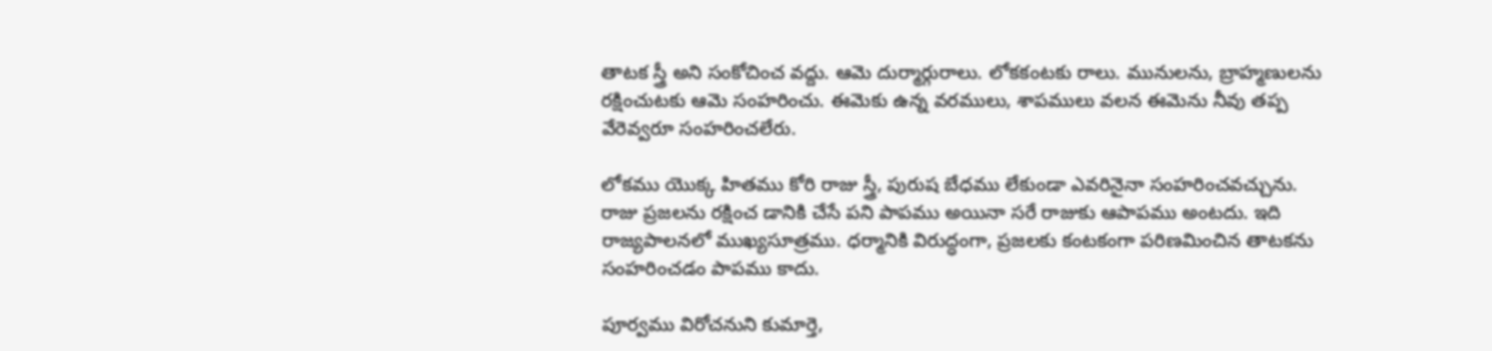తాటక స్త్రీ అని సంకోచించ వద్దు. ఆమె దుర్మార్గురాలు. లోకకంటకు రాలు. మునులను, బ్రాహ్మణులను రక్షించుటకు ఆమె సంహరించు. ఈమెకు ఉన్న వరములు, శాపములు వలన ఈమెను నీవు తప్ప వేరెవ్వరూ సంహరించలేరు.

లోకము యొక్క హితము కోరి రాజు స్త్రీ, పురుష బేధము లేకుండా ఎవరినైనా సంహరించవచ్చును. రాజు ప్రజలను రక్షించ డానికి చేసే పని పాపము అయినా సరే రాజుకు ఆపాపము అంటదు. ఇది రాజ్యపాలనలో ముఖ్యసూత్రము. ధర్మానికి విరుద్ధంగా, ప్రజలకు కంటకంగా పరిణమించిన తాటకను సంహరించడం పాపము కాదు.

పూర్వము విరోచనుని కుమార్తె,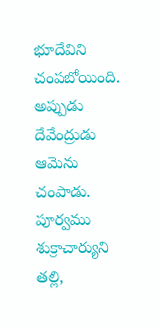భూదేవిని చంపబోయింది. అప్పుడు దేవేంద్రుడు ఆమెను చంపాడు. పూర్వము శుక్రాచార్యుని తల్లి,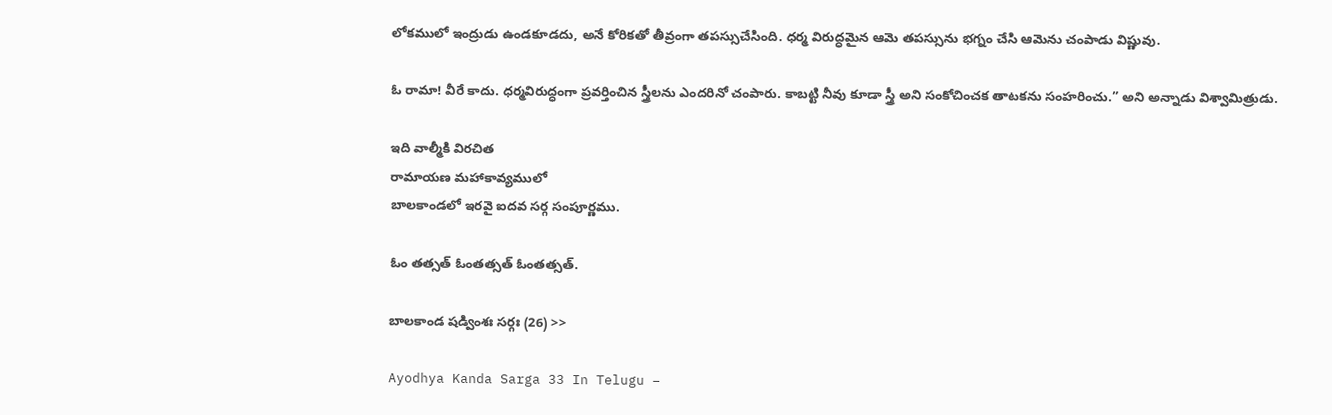లోకములో ఇంద్రుడు ఉండకూడదు, అనే కోరికతో తీవ్రంగా తపస్సుచేసింది. ధర్మ విరుద్ధమైన ఆమె తపస్సును భగ్నం చేసి ఆమెను చంపాడు విష్ణువు.

ఓ రామా! వీరే కాదు. ధర్మవిరుద్ధంగా ప్రవర్తించిన స్త్రీలను ఎందరినో చంపారు. కాబట్టి నీవు కూడా స్త్రీ అని సంకోచించక తాటకను సంహరించు.” అని అన్నాడు విశ్వామిత్రుడు.

ఇది వాల్మీకి విరచిత
రామాయణ మహాకావ్యములో
బాలకాండలో ఇరవై ఐదవ సర్గ సంపూర్ణము.

ఓం తత్సత్ ఓంతత్సత్ ఓంతత్సత్.

బాలకాండ షడ్వింశః సర్గః (26) >>

Ayodhya Kanda Sarga 33 In Telugu –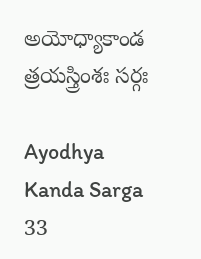అయోధ్యాకాండ త్రయస్త్రింశః సర్గః

Ayodhya Kanda Sarga 33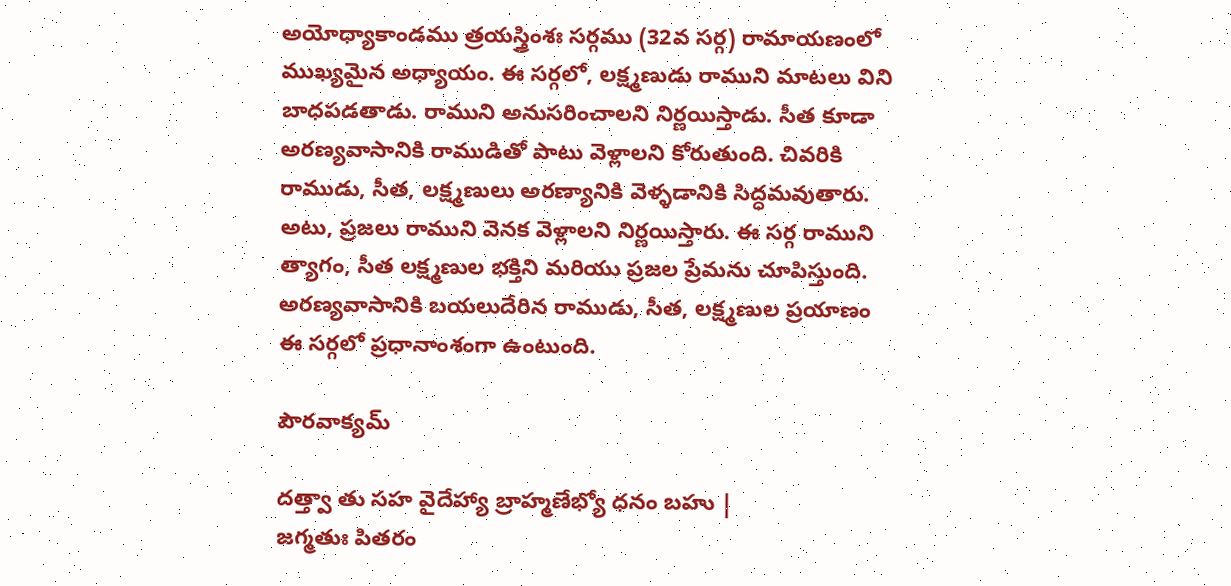అయోధ్యాకాండము త్రయస్త్రింశః సర్గము (32వ సర్గ) రామాయణంలో ముఖ్యమైన అధ్యాయం. ఈ సర్గలో, లక్ష్మణుడు రాముని మాటలు విని బాధపడతాడు. రాముని అనుసరించాలని నిర్ణయిస్తాడు. సీత కూడా అరణ్యవాసానికి రాముడితో పాటు వెళ్లాలని కోరుతుంది. చివరికి రాముడు, సీత, లక్ష్మణులు అరణ్యానికి వెళ్ళడానికి సిద్ధమవుతారు. అటు, ప్రజలు రాముని వెనక వెళ్లాలని నిర్ణయిస్తారు. ఈ సర్గ రాముని త్యాగం, సీత లక్ష్మణుల భక్తిని మరియు ప్రజల ప్రేమను చూపిస్తుంది. అరణ్యవాసానికి బయలుదేరిన రాముడు, సీత, లక్ష్మణుల ప్రయాణం ఈ సర్గలో ప్రధానాంశంగా ఉంటుంది.

పౌరవాక్యమ్

దత్త్వా తు సహ వైదేహ్యా బ్రాహ్మణేభ్యో ధనం బహు |
జగ్మతుః పితరం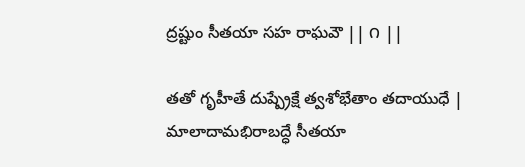ద్రష్టుం సీతయా సహ రాఘవౌ || ౧ ||

తతో గృహీతే దుష్ప్రేక్షే త్వశోభేతాం తదాయుధే |
మాలాదామభిరాబద్ధే సీతయా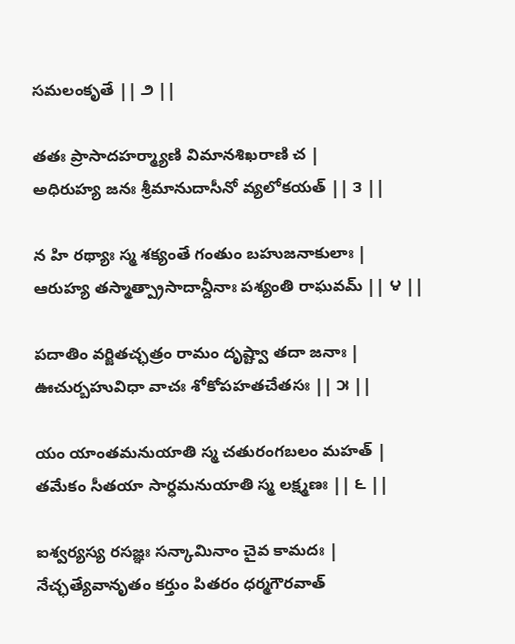సమలంకృతే || ౨ ||

తతః ప్రాసాదహర్మ్యాణి విమానశిఖరాణి చ |
అధిరుహ్య జనః శ్రీమానుదాసీనో వ్యలోకయత్ || ౩ ||

న హి రథ్యాః స్మ శక్యంతే గంతుం బహుజనాకులాః |
ఆరుహ్య తస్మాత్ప్రాసాదాన్దీనాః పశ్యంతి రాఘవమ్ || ౪ ||

పదాతిం వర్జితచ్ఛత్రం రామం దృష్ట్వా తదా జనాః |
ఊచుర్బహువిధా వాచః శోకోపహతచేతసః || ౫ ||

యం యాంతమనుయాతి స్మ చతురంగబలం మహత్ |
తమేకం సీతయా సార్ధమనుయాతి స్మ లక్ష్మణః || ౬ ||

ఐశ్వర్యస్య రసజ్ఞః సన్కామినాం చైవ కామదః |
నేచ్ఛత్యేవానృతం కర్తుం పితరం ధర్మగౌరవాత్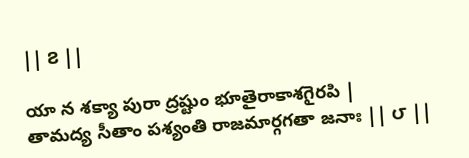|| ౭ ||

యా న శక్యా పురా ద్రష్టుం భూతైరాకాశగైరపి |
తామద్య సీతాం పశ్యంతి రాజమార్గగతా జనాః || ౮ ||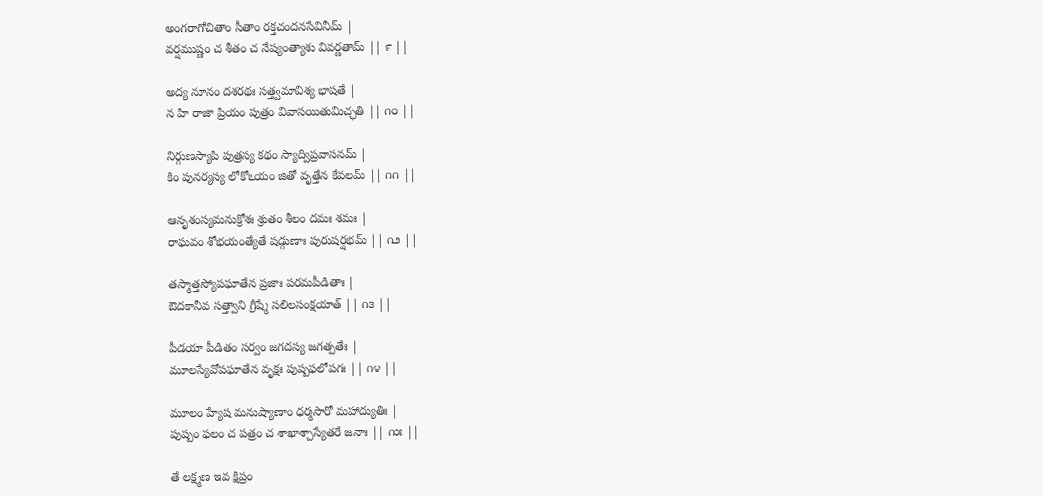అంగరాగోచితాం సీతాం రక్తచందనసేవినీమ్ |
వర్షముష్ణం చ శీతం చ నేష్యంత్యాశు వివర్ణతామ్ || ౯ ||

అద్య నూనం దశరథః సత్త్వమావిశ్య భాషతే |
న హి రాజా ప్రియం పుత్రం వివాసయితుమిచ్ఛతి || ౧౦ ||

నిర్గుణస్యాపి పుత్రస్య కథం స్యాద్విప్రవాసనమ్ |
కిం పునర్యస్య లోకోఽయం జితో వృత్తేన కేవలమ్ || ౧౧ ||

ఆనృశంస్యమనుక్రోశః శ్రుతం శీలం దమః శమః |
రాఘవం శోభయంత్యేతే షడ్గుణాః పురుషర్షభమ్ || ౧౨ ||

తస్మాత్తస్యోపఘాతేన ప్రజాః పరమపీడితాః |
ఔదకానీవ సత్త్వాని గ్రీష్మే సలిలసంక్షయాత్ || ౧౩ ||

పీడయా పీడితం సర్వం జగదస్య జగత్పతేః |
మూలస్యేవోపఘాతేన వృక్షః పుష్పఫలోపగః || ౧౪ ||

మూలం హ్యేష మనుష్యాణాం ధర్మసారో మహాద్యుతిః |
పుష్పం ఫలం చ పత్రం చ శాఖాశ్చాస్యేతరే జనాః || ౧౫ ||

తే లక్ష్మణ ఇవ క్షిప్రం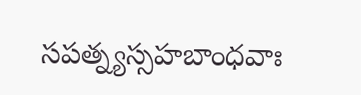సపత్న్యస్సహబాంధవాః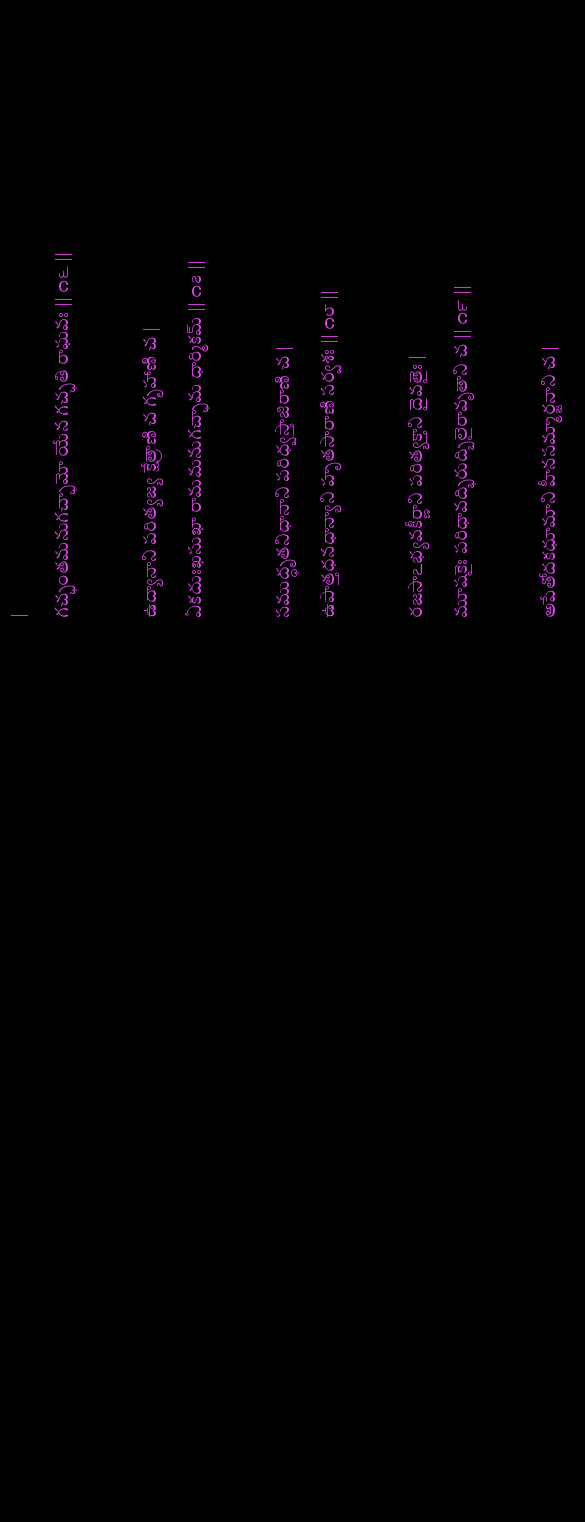|
గచ్ఛంతమనుగచ్ఛామో యేన గచ్ఛతి రాఘవః || ౧౬ ||

ఉద్యానాని పరిత్యజ్య క్షేత్రాణి చ గృహాణి చ |
ఏకదుఃఖసుఖా రామమనుగచ్ఛామ ధార్మికమ్ || ౧౭ ||

సముద్ధృతనిధానాని పరిధ్వస్తాజిరాణి చ |
ఉపాత్తధనధాన్యాని హృతసారాణి సర్వశః || ౧౮ ||

రజసాఽభ్యవకీర్ణాని పరిత్యక్తాని దైవతైః |
మూషకైః పరిధావద్భిరుద్బిలైరావృతాని చ || ౧౯ ||

అపేతోదకధూమాని హీనసమ్మార్జనాని చ |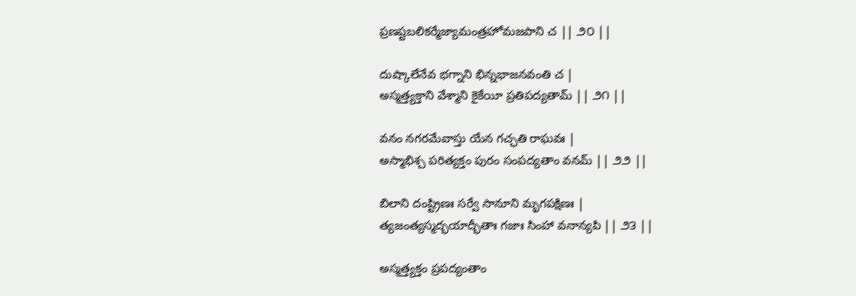ప్రణష్టబలికర్మేజ్యామంత్రహోమజపాని చ || ౨౦ ||

దుష్కాలేనేవ భగ్నాని భిన్నభాజనవంతి చ |
అస్మత్త్యక్తాని వేశ్మాని కైకేయీ ప్రతిపద్యతామ్ || ౨౧ ||

వనం నగరమేవాస్తు యేన గచ్ఛతి రాఘవః |
అస్మాభిశ్చ పరిత్యక్తం పురం సంపద్యతాం వనమ్ || ౨౨ ||

బిలాని దంష్ట్రిణః సర్వే సానూని మృగపక్షిణః |
త్యజంత్యస్మద్భయాద్భీతాః గజాః సింహా వనాన్యపి || ౨౩ ||

అస్మత్త్యక్తం ప్రపద్యంతాం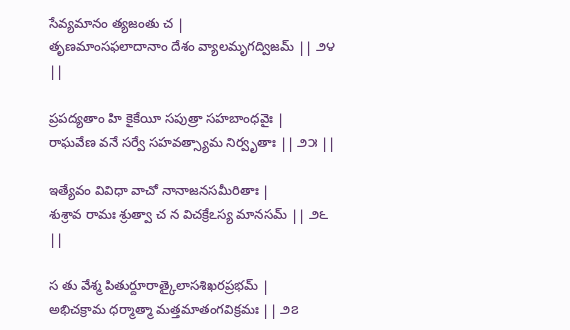సేవ్యమానం త్యజంతు చ |
తృణమాంసఫలాదానాం దేశం వ్యాలమృగద్విజమ్ || ౨౪ ||

ప్రపద్యతాం హి కైకేయీ సపుత్రా సహబాంధవైః |
రాఘవేణ వనే సర్వే సహవత్స్యామ నిర్వృతాః || ౨౫ ||

ఇత్యేవం వివిధా వాచో నానాజనసమీరితాః |
శుశ్రావ రామః శ్రుత్వా చ న విచక్రేఽస్య మానసమ్ || ౨౬ ||

స తు వేశ్మ పితుర్దూరాత్కైలాసశిఖరప్రభమ్ |
అభిచక్రామ ధర్మాత్మా మత్తమాతంగవిక్రమః || ౨౭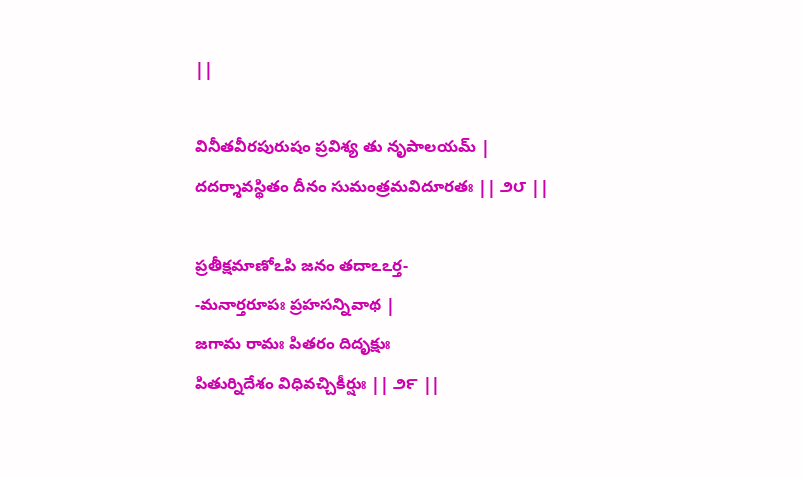||

వినీతవీరపురుషం ప్రవిశ్య తు నృపాలయమ్ |
దదర్శావస్థితం దీనం సుమంత్రమవిదూరతః || ౨౮ ||

ప్రతీక్షమాణోఽపి జనం తదాఽఽర్త-
-మనార్తరూపః ప్రహసన్నివాథ |
జగామ రామః పితరం దిదృక్షుః
పితుర్నిదేశం విధివచ్చికీర్షుః || ౨౯ ||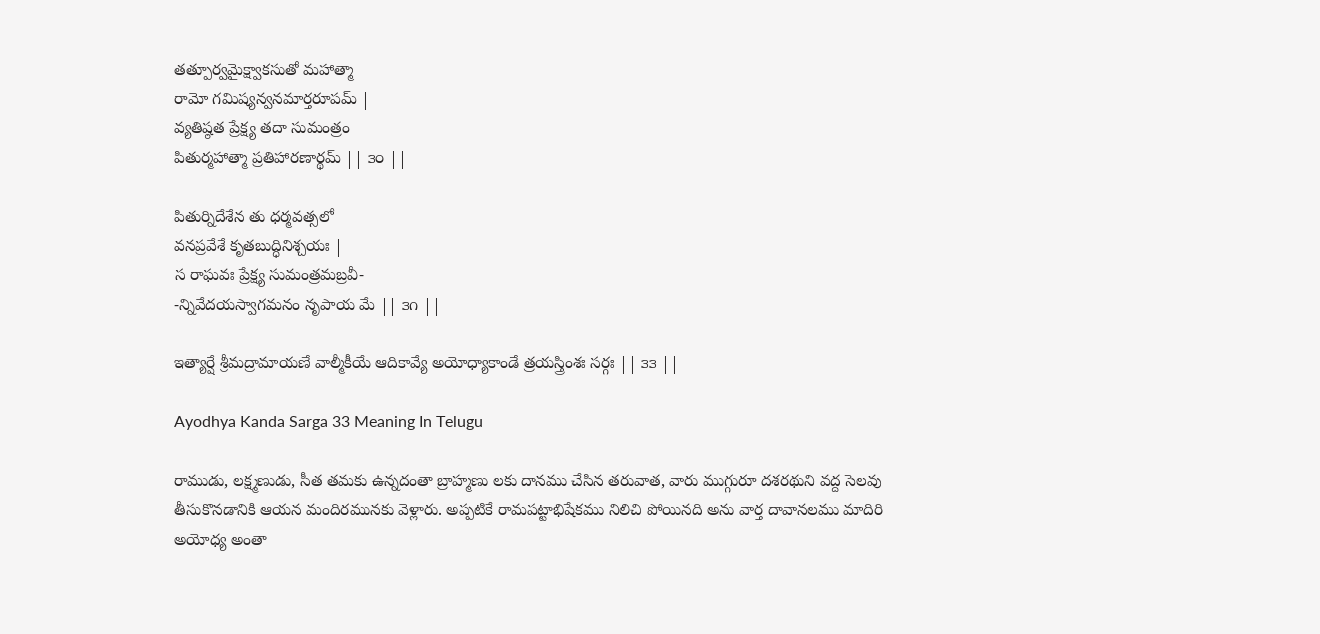తత్పూర్వమైక్ష్వాకసుతో మహాత్మా
రామో గమిష్యన్వనమార్తరూపమ్ |
వ్యతిష్ఠత ప్రేక్ష్య తదా సుమంత్రం
పితుర్మహాత్మా ప్రతిహారణార్థమ్ || ౩౦ ||

పితుర్నిదేశేన తు ధర్మవత్సలో
వనప్రవేశే కృతబుద్ధినిశ్చయః |
స రాఘవః ప్రేక్ష్య సుమంత్రమబ్రవీ-
-న్నివేదయస్వాగమనం నృపాయ మే || ౩౧ ||

ఇత్యార్షే శ్రీమద్రామాయణే వాల్మీకీయే ఆదికావ్యే అయోధ్యాకాండే త్రయస్త్రింశః సర్గః || ౩౩ ||

Ayodhya Kanda Sarga 33 Meaning In Telugu

రాముడు, లక్ష్మణుడు, సీత తమకు ఉన్నదంతా బ్రాహ్మణు లకు దానము చేసిన తరువాత, వారు ముగ్గురూ దశరథుని వద్ద సెలవు తీసుకొనడానికి ఆయన మందిరమునకు వెళ్లారు. అప్పటికే రామపట్టాభిషేకము నిలిచి పోయినది అను వార్త దావానలము మాదిరి అయోధ్య అంతా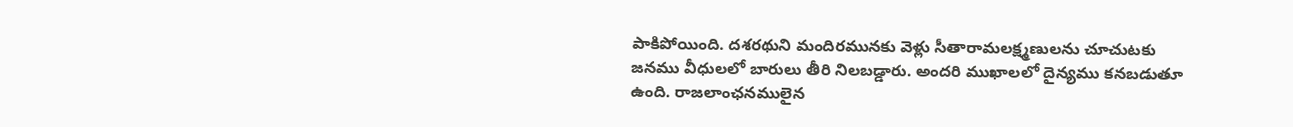పాకిపోయింది. దశరథుని మందిరమునకు వెళ్లు సీతారామలక్ష్మణులను చూచుటకు జనము వీధులలో బారులు తీరి నిలబడ్డారు. అందరి ముఖాలలో దైన్యము కనబడుతూ ఉంది. రాజలాంఛనములైన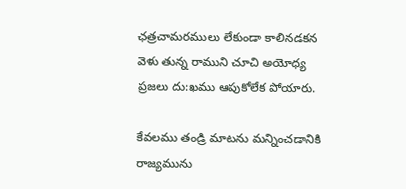ఛత్రచామరములు లేకుండా కాలినడకన వెళు తున్న రాముని చూచి అయోధ్య ప్రజలు దు:ఖము ఆపుకోలేక పోయారు.

కేవలము తండ్రి మాటను మన్నించడానికి రాజ్యమును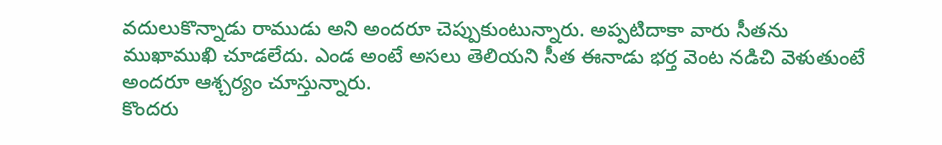వదులుకొన్నాడు రాముడు అని అందరూ చెప్పుకుంటున్నారు. అప్పటిదాకా వారు సీతను ముఖాముఖి చూడలేదు. ఎండ అంటే అసలు తెలియని సీత ఈనాడు భర్త వెంట నడిచి వెళుతుంటే అందరూ ఆశ్చర్యం చూస్తున్నారు.
కొందరు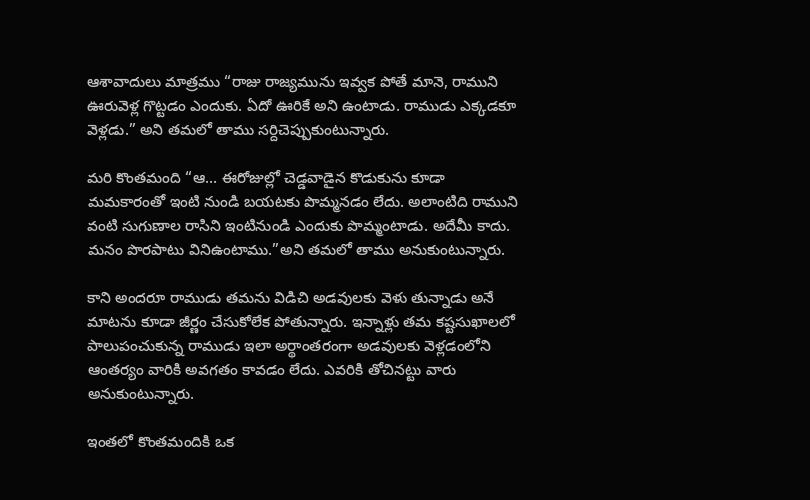ఆశావాదులు మాత్రము “రాజు రాజ్యమును ఇవ్వక పోతే మానె, రాముని ఊరువెళ్ల గొట్టడం ఎందుకు. ఏదో ఊరికే అని ఉంటాడు. రాముడు ఎక్కడకూ వెళ్లడు.” అని తమలో తాము సర్దిచెప్పుకుంటున్నారు.

మరి కొంతమంది “ఆ… ఈరోజుల్లో చెడ్డవాడైన కొడుకును కూడా మమకారంతో ఇంటి నుండి బయటకు పొమ్మనడం లేదు. అలాంటిది రాముని వంటి సుగుణాల రాసిని ఇంటినుండి ఎందుకు పొమ్మంటాడు. అదేమీ కాదు. మనం పొరపాటు వినిఉంటాము.”అని తమలో తాము అనుకుంటున్నారు.

కాని అందరూ రాముడు తమను విడిచి అడవులకు వెళు తున్నాడు అనే మాటను కూడా జీర్ణం చేసుకోలేక పోతున్నారు. ఇన్నాళ్లు తమ కష్టసుఖాలలో పాలుపంచుకున్న రాముడు ఇలా అర్థాంతరంగా అడవులకు వెళ్లడంలోని ఆంతర్యం వారికి అవగతం కావడం లేదు. ఎవరికి తోచినట్టు వారు అనుకుంటున్నారు.

ఇంతలో కొంతమందికి ఒక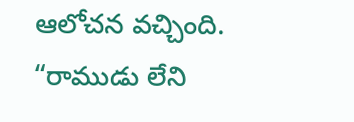ఆలోచన వచ్చింది. “రాముడు లేని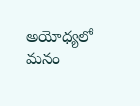అయోధ్యలో మనం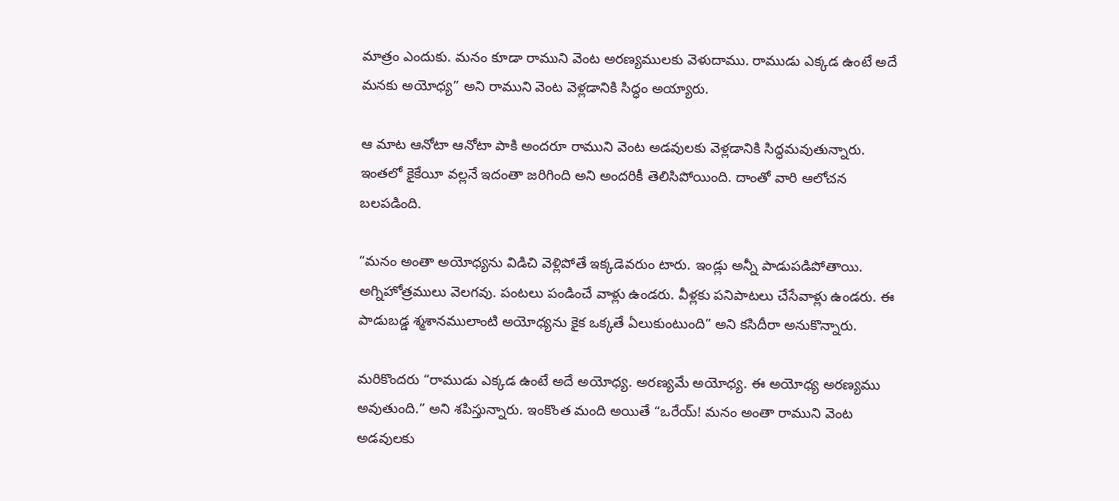మాత్రం ఎందుకు. మనం కూడా రాముని వెంట అరణ్యములకు వెళుదాము. రాముడు ఎక్కడ ఉంటే అదే మనకు అయోధ్య” అని రాముని వెంట వెళ్లడానికి సిద్ధం అయ్యారు.

ఆ మాట ఆనోటా ఆనోటా పాకి అందరూ రాముని వెంట అడవులకు వెళ్లడానికి సిద్ధమవుతున్నారు. ఇంతలో కైకేయీ వల్లనే ఇదంతా జరిగింది అని అందరికీ తెలిసిపోయింది. దాంతో వారి ఆలోచన బలపడింది.

“మనం అంతా అయోధ్యను విడిచి వెళ్లిపోతే ఇక్కడెవరుం టారు. ఇండ్లు అన్నీ పాడుపడిపోతాయి. అగ్నిహోత్రములు వెలగవు. పంటలు పండించే వాళ్లు ఉండరు. వీళ్లకు పనిపాటలు చేసేవాళ్లు ఉండరు. ఈ పాడుబడ్డ శ్మశానములాంటి అయోధ్యను కైక ఒక్కతే ఏలుకుంటుంది” అని కసిదీరా అనుకొన్నారు.

మరికొందరు “రాముడు ఎక్కడ ఉంటే అదే అయోధ్య. అరణ్యమే అయోధ్య. ఈ అయోధ్య అరణ్యము అవుతుంది.” అని శపిస్తున్నారు. ఇంకొంత మంది అయితే “ఒరేయ్! మనం అంతా రాముని వెంట అడవులకు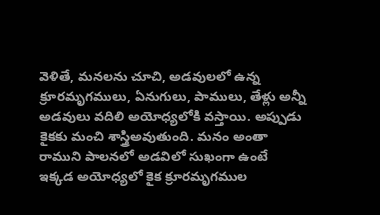వెళితే, మనలను చూచి, అడవులలో ఉన్న క్రూరమృగములు, ఏనుగులు, పాములు, తేళ్లు అన్నీ అడవులు వదిలి అయోధ్యలోకి వస్తాయి. అప్పుడు కైకకు మంచి శాస్త్రిఅవుతుంది. మనం అంతా రాముని పాలనలో అడవిలో సుఖంగా ఉంటే ఇక్కడ అయోధ్యలో కైక క్రూరమృగముల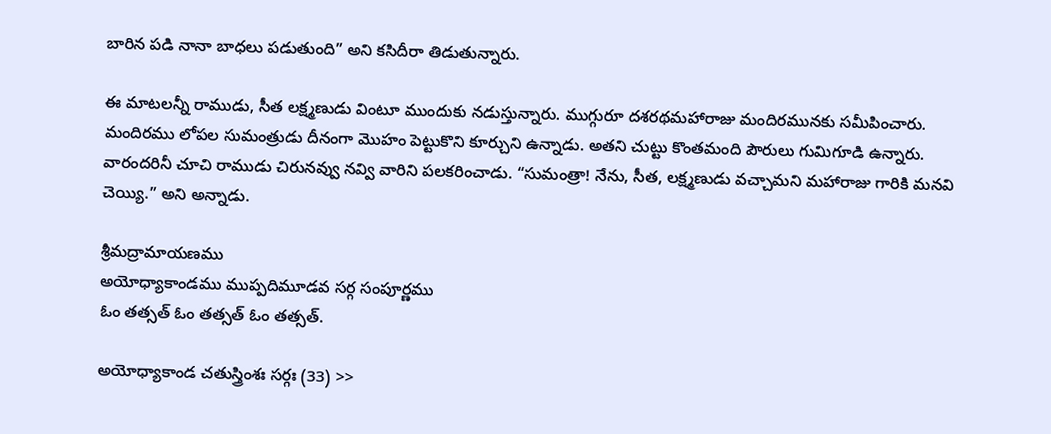బారిన పడి నానా బాధలు పడుతుంది” అని కసిదీరా తిడుతున్నారు.

ఈ మాటలన్నీ రాముడు, సీత లక్ష్మణుడు వింటూ ముందుకు నడుస్తున్నారు. ముగ్గురూ దశరథమహారాజు మందిరమునకు సమీపించారు. మందిరము లోపల సుమంత్రుడు దీనంగా మొహం పెట్టుకొని కూర్చుని ఉన్నాడు. అతని చుట్టు కొంతమంది పౌరులు గుమిగూడి ఉన్నారు.
వారందరినీ చూచి రాముడు చిరునవ్వు నవ్వి వారిని పలకరించాడు. “సుమంత్రా! నేను, సీత, లక్ష్మణుడు వచ్చామని మహారాజు గారికి మనవి చెయ్యి.” అని అన్నాడు.

శ్రీమద్రామాయణము
అయోధ్యాకాండము ముప్పదిమూడవ సర్గ సంపూర్ణము
ఓం తత్సత్ ఓం తత్సత్ ఓం తత్సత్.

అయోధ్యాకాండ చతుస్త్రింశః సర్గః (33) >>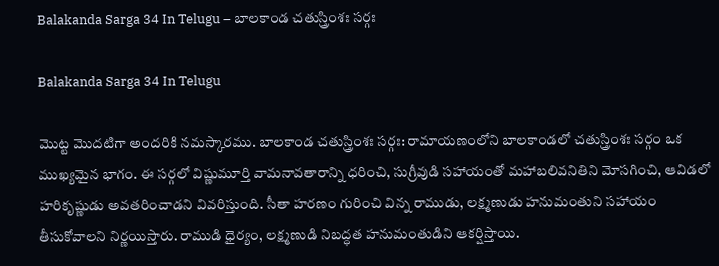Balakanda Sarga 34 In Telugu – బాలకాండ చతుస్త్రింశః సర్గః

Balakanda Sarga 34 In Telugu

మొట్ట మొదటిగా అందరికి నమస్కారము. బాలకాండ చతుస్త్రింశః సర్గః: రామాయణంలోని బాలకాండలో చతుస్త్రింశః సర్గం ఒక ముఖ్యమైన భాగం. ఈ సర్గలో విష్ణుమూర్తి వామనావతారాన్ని ధరించి, సుగ్రీవుడి సహాయంతో మహాబలివనితిని మోసగించి, ఆవిడలో హరికృష్ణుడు అవతరించాడని వివరిస్తుంది. సీతా హరణం గురించి విన్న రాముడు, లక్ష్మణుడు హనుమంతుని సహాయం తీసుకోవాలని నిర్ణయిస్తారు. రాముడి ధైర్యం, లక్ష్మణుడి నిబద్ధత హనుమంతుడిని ఆకర్షిస్తాయి.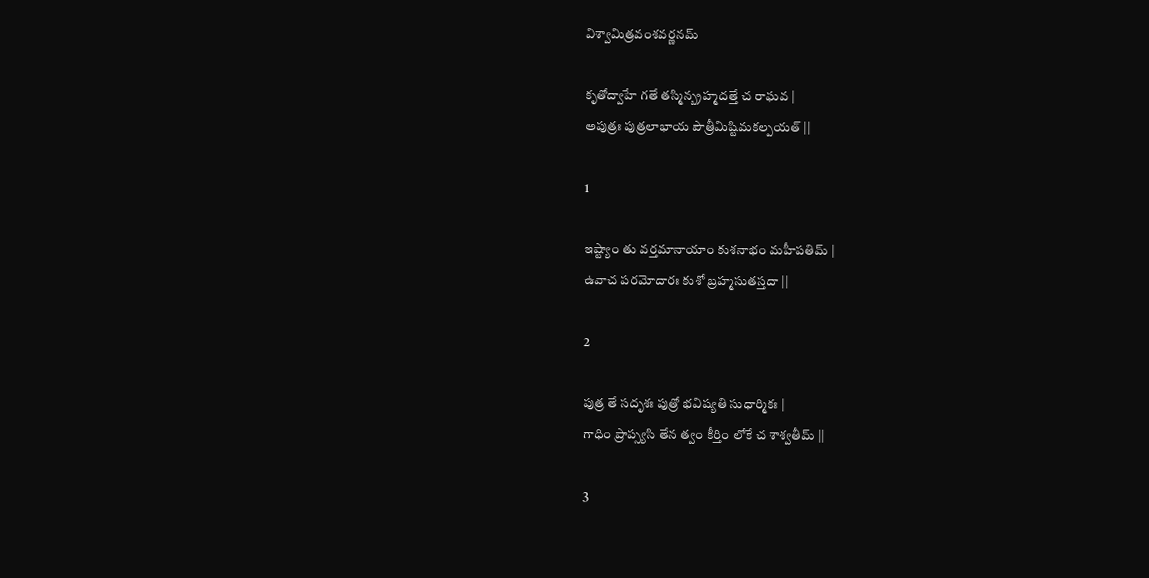విశ్వామిత్రవంశవర్ణనమ్

కృతోద్వాహే గతే తస్మిన్బ్రహ్మదత్తే చ రాఘవ |
అపుత్రః పుత్రలాభాయ పౌత్రీమిష్టిమకల్పయత్ ||

1

ఇష్ట్యాం తు వర్తమానాయాం కుశనాభం మహీపతిమ్ |
ఉవాచ పరమోదారః కుశో బ్రహ్మసుతస్తదా ||

2

పుత్ర తే సదృశః పుత్రో భవిష్యతి సుధార్మికః |
గాధిం ప్రాప్స్యసి తేన త్వం కీర్తిం లోకే చ శాశ్వతీమ్ ||

3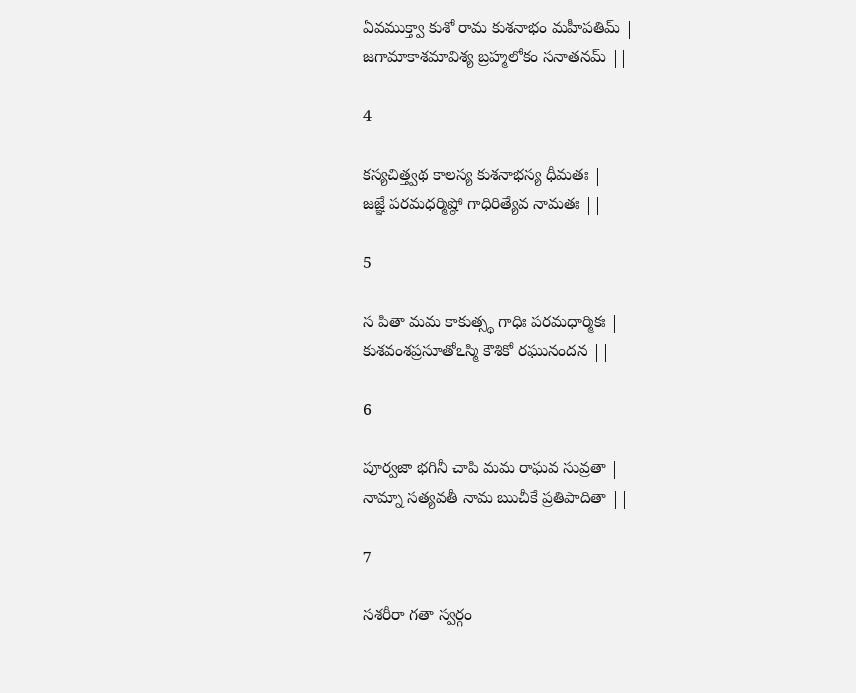ఏవముక్త్వా కుశో రామ కుశనాభం మహీపతిమ్ |
జగామాకాశమావిశ్య బ్రహ్మలోకం సనాతనమ్ ||

4

కస్యచిత్త్వథ కాలస్య కుశనాభస్య ధీమతః |
జజ్ఞే పరమధర్మిష్ఠో గాధిరిత్యేవ నామతః ||

5

స పితా మమ కాకుత్స్థ గాధిః పరమధార్మికః |
కుశవంశప్రసూతోఽస్మి కౌశికో రఘునందన ||

6

పూర్వజా భగినీ చాపి మమ రాఘవ సువ్రతా |
నామ్నా సత్యవతీ నామ ఋచీకే ప్రతిపాదితా ||

7

సశరీరా గతా స్వర్గం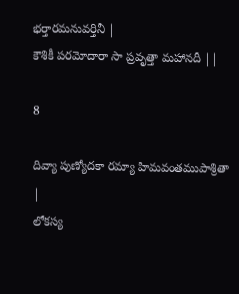భర్తారమనువర్తినీ |
కౌశికీ పరమోదారా సా ప్రవృత్తా మహానదీ ||

8

దివ్యా పుణ్యోదకా రమ్యా హిమవంతముపాశ్రితా |
లోకస్య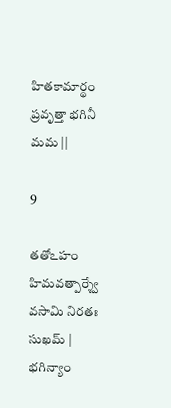హితకామార్థం ప్రవృత్తా భగినీ మమ ||

9

తతోఽహం హిమవత్పార్శ్వే వసామి నిరతః సుఖమ్ |
భగిన్యాం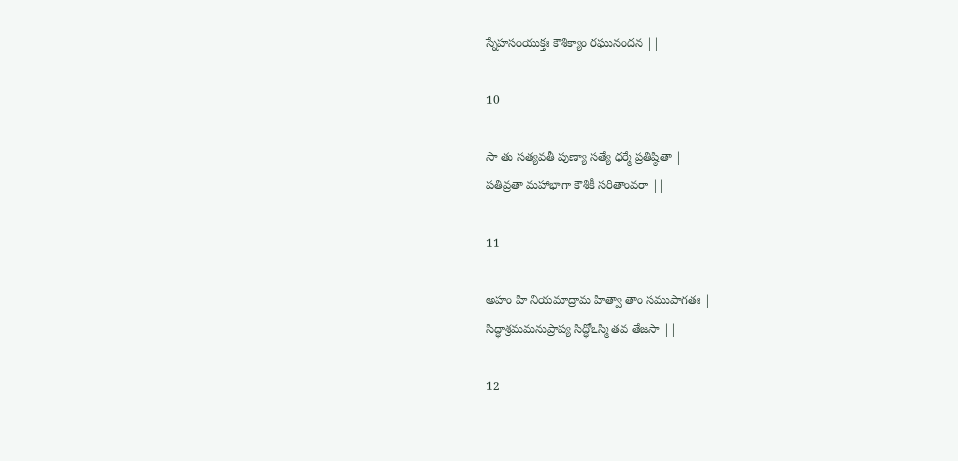స్నేహసంయుక్తః కౌశిక్యాం రఘునందన ||

10

సా తు సత్యవతీ పుణ్యా సత్యే ధర్మే ప్రతిష్ఠితా |
పతివ్రతా మహాభాగా కౌశికీ సరితాం‍వరా ||

11

అహం హి నియమాద్రామ హిత్వా తాం సముపాగతః |
సిద్ధాశ్రమమనుప్రాప్య సిద్ధోఽస్మి తవ తేజసా ||

12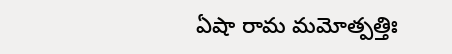ఏషా రామ మమోత్పత్తిః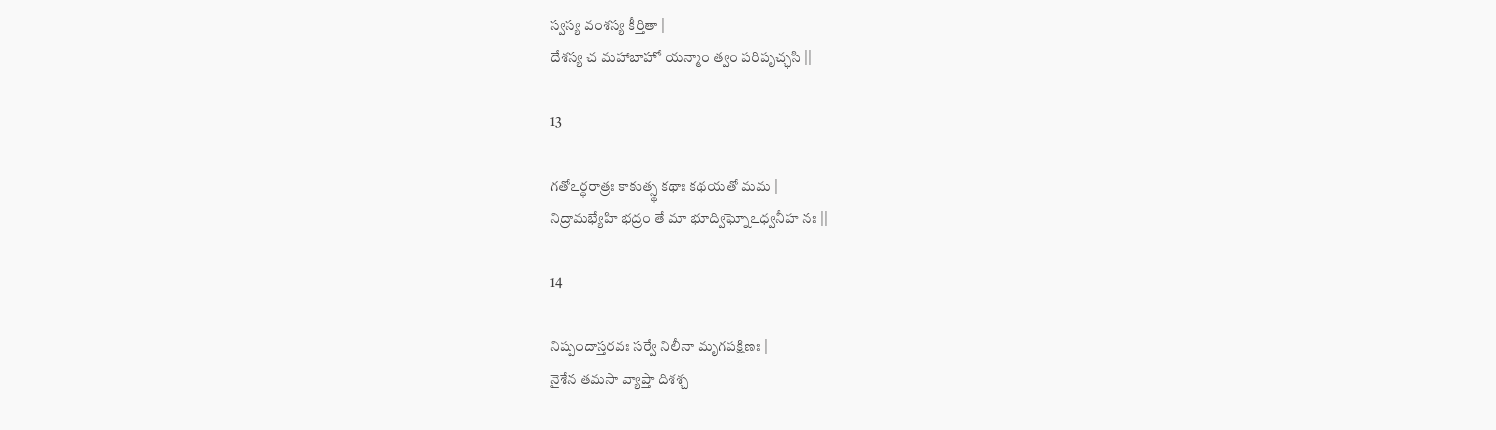స్వస్య వంశస్య కీర్తితా |
దేశస్య చ మహాబాహో యన్మాం త్వం పరిపృచ్ఛసి ||

13

గతోఽర్ధరాత్రః కాకుత్స్థ కథాః కథయతో మమ |
నిద్రామభ్యేహి భద్రం తే మా భూద్విఘ్నోఽధ్వనీహ నః ||

14

నిష్పందాస్తరవః సర్వే నిలీనా మృగపక్షిణః |
నైశేన తమసా వ్యాప్తా దిశశ్చ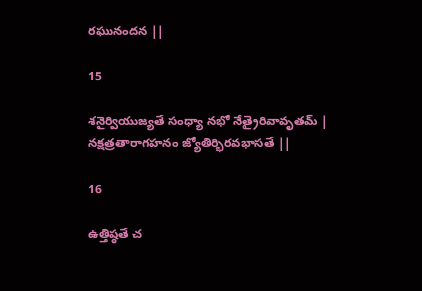రఘునందన ||

15

శనైర్వియుజ్యతే సంధ్యా నభో నేత్రైరివావృతమ్ |
నక్షత్రతారాగహనం జ్యోతిర్భిరవభాసతే ||

16

ఉత్తిష్ఠతే చ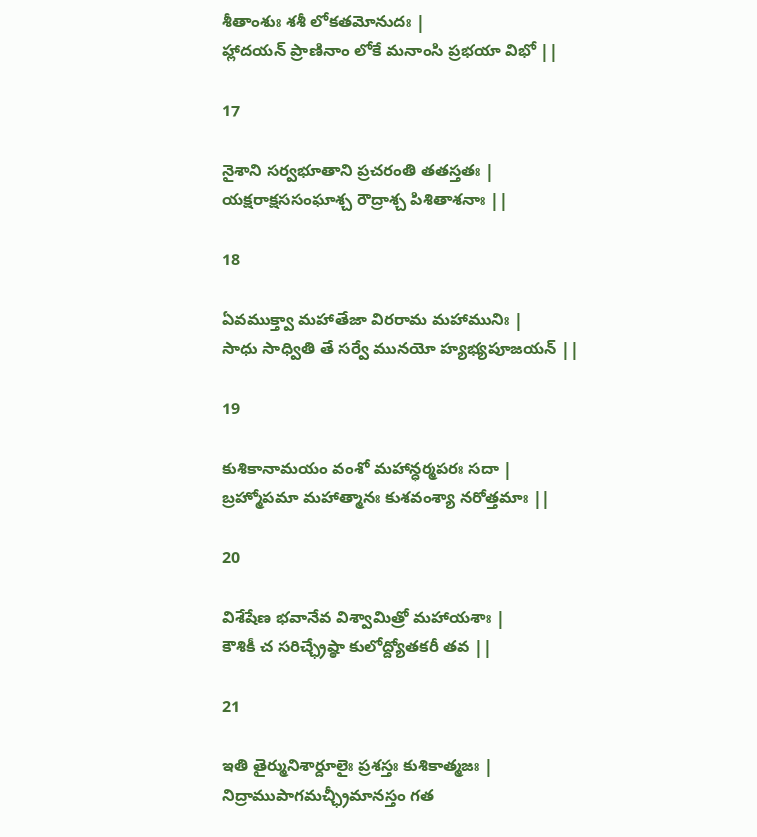శీతాంశుః శశీ లోకతమోనుదః |
హ్లాదయన్ ప్రాణినాం లోకే మనాంసి ప్రభయా విభో ||

17

నైశాని సర్వభూతాని ప్రచరంతి తతస్తతః |
యక్షరాక్షససంఘాశ్చ రౌద్రాశ్చ పిశితాశనాః ||

18

ఏవముక్త్వా మహాతేజా విరరామ మహామునిః |
సాధు సాధ్వితి తే సర్వే మునయో హ్యభ్యపూజయన్ ||

19

కుశికానామయం వంశో మహాన్ధర్మపరః సదా |
బ్రహ్మోపమా మహాత్మానః కుశవంశ్యా నరోత్తమాః ||

20

విశేషేణ భవానేవ విశ్వామిత్రో మహాయశాః |
కౌశికీ చ సరిచ్ఛ్రేష్ఠా కులోద్ద్యోతకరీ తవ ||

21

ఇతి తైర్మునిశార్దూలైః ప్రశస్తః కుశికాత్మజః |
నిద్రాముపాగమచ్ఛ్రీమానస్తం గత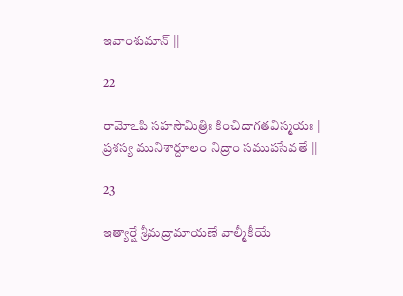ఇవాంశుమాన్ ||

22

రామోఽపి సహసౌమిత్రిః కించిదాగతవిస్మయః |
ప్రశస్య మునిశార్దూలం నిద్రాం సముపసేవతే ||

23

ఇత్యార్షే శ్రీమద్రామాయణే వాల్మీకీయే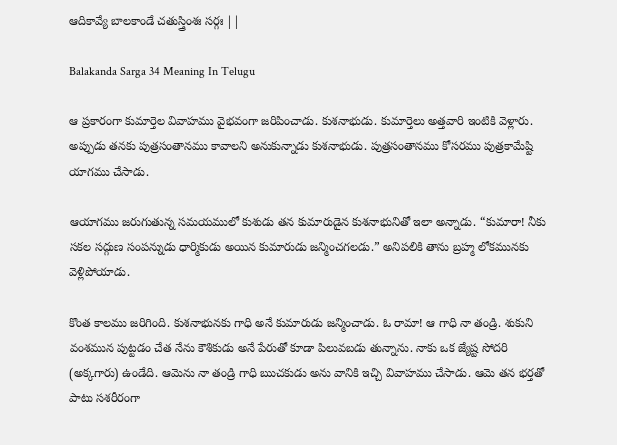ఆదికావ్యే బాలకాండే చతుస్త్రింశః సర్గః ||

Balakanda Sarga 34 Meaning In Telugu

ఆ ప్రకారంగా కుమార్తెల వివాహము వైభవంగా జరిపించాడు. కుశనాభుడు. కుమార్తెలు అత్తవారి ఇంటికి వెళ్లారు. అప్పుడు తనకు పుత్రసంతానము కావాలని అనుకున్నాడు కుశనాభుడు. పుత్రసంతానము కోసరము పుత్రకామేష్టి యాగము చేసాడు.

ఆయాగము జరుగుతున్న సమయములో కుశుడు తన కుమారుడైన కుశనాభునితో ఇలా అన్నాడు. “కుమారా! నీకు సకల సద్గుణ సంపన్నుడు ధార్మికుడు అయిన కుమారుడు జన్మించగలడు.” అనిపలికి తాను బ్రహ్మ లోకమునకు వెళ్లిపోయాడు.

కొంత కాలము జరిగింది. కుశనాభునకు గాధి అనే కుమారుడు జన్మించాడు. ఓ రామా! ఆ గాధి నా తండ్రి. శుకుని వంశమున పుట్టడం చేత నేను కౌశికుడు అనే పేరుతో కూడా పిలువబడు తున్నాను. నాకు ఒక జ్యేష్ట సోదరి (అక్కగారు) ఉండేది. ఆమెను నా తండ్రి గాధి ఋచకుడు అను వానికి ఇచ్చి వివాహము చేసాడు. ఆమె తన భర్తతో పాటు సశరీరంగా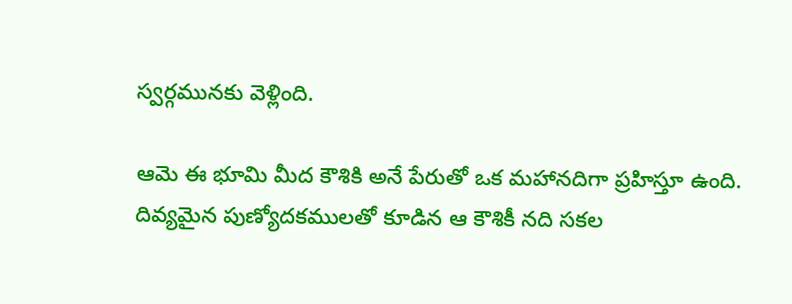స్వర్గమునకు వెళ్లింది.

ఆమె ఈ భూమి మీద కౌశికి అనే పేరుతో ఒక మహానదిగా ప్రహిస్తూ ఉంది. దివ్యమైన పుణ్యోదకములతో కూడిన ఆ కౌశికీ నది సకల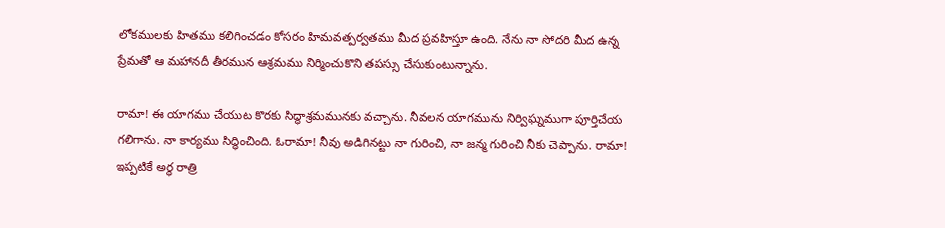లోకములకు హితము కలిగించడం కోసరం హిమవత్పర్వతము మీద ప్రవహిస్తూ ఉంది. నేను నా సోదరి మీద ఉన్న ప్రేమతో ఆ మహానదీ తీరమున ఆశ్రమము నిర్మించుకొని తపస్సు చేసుకుంటున్నాను.

రామా! ఈ యాగము చేయుట కొరకు సిద్ధాశ్రమమునకు వచ్చాను. నీవలన యాగమును నిర్విఘ్నముగా పూర్తిచేయ గలిగాను. నా కార్యము సిద్ధించింది. ఓరామా! నీవు అడిగినట్టు నా గురించి, నా జన్మ గురించి నీకు చెప్పాను. రామా! ఇప్పటికే అర్ధ రాత్రి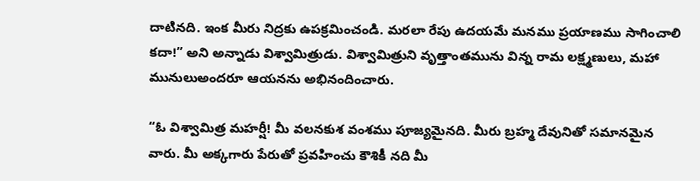దాటినది. ఇంక మీరు నిద్రకు ఉపక్రమించండి. మరలా రేపు ఉదయమే మనము ప్రయాణము సాగించాలి కదా!” అని అన్నాడు విశ్వామిత్రుడు. విశ్వామిత్రుని వృత్తాంతమును విన్న రామ లక్ష్మణులు, మహా మునులుఅందరూ ఆయనను అభినందించారు.

“ఓ విశ్వామిత్ర మహర్షీ! మీ వలనకుశ వంశము పూజ్యమైనది. మీరు బ్రహ్మ దేవునితో సమానమైన వారు. మీ అక్కగారు పేరుతో ప్రవహించు కౌశికీ నది మీ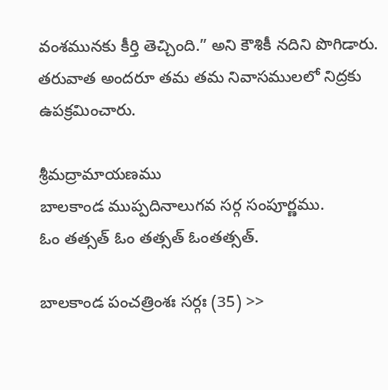వంశమునకు కీర్తి తెచ్చింది.” అని కౌశికీ నదిని పొగిడారు. తరువాత అందరూ తమ తమ నివాసములలో నిద్రకు ఉపక్రమించారు.

శ్రీమద్రామాయణము
బాలకాండ ముప్పదినాలుగవ సర్గ సంపూర్ణము.
ఓం తత్సత్ ఓం తత్సత్ ఓంతత్సత్.

బాలకాండ పంచత్రింశః సర్గః (35) >>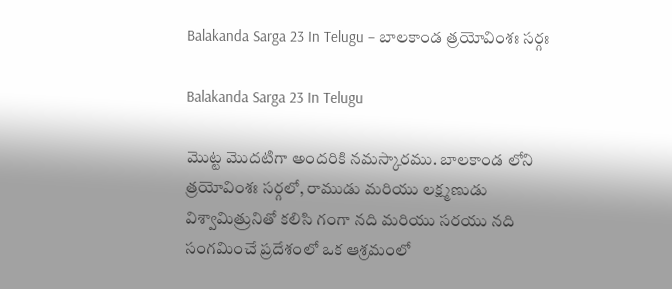Balakanda Sarga 23 In Telugu – బాలకాండ త్రయోవింశః సర్గః

Balakanda Sarga 23 In Telugu

మొట్ట మొదటిగా అందరికి నమస్కారము. బాలకాండ లోని త్రయోవింశః సర్గలో, రాముడు మరియు లక్ష్మణుడు విశ్వామిత్రునితో కలిసి గంగా నది మరియు సరయు నది సంగమించే ప్రదేశంలో ఒక ఆశ్రమంలో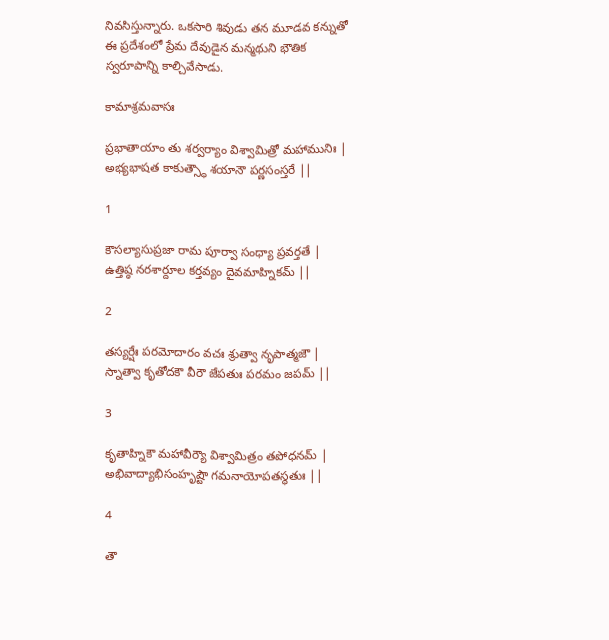నివసిస్తున్నారు. ఒకసారి శివుడు తన మూడవ కన్నుతో ఈ ప్రదేశంలో ప్రేమ దేవుడైన మన్మథుని భౌతిక స్వరూపాన్ని కాల్చివేసాడు.

కామాశ్రమవాసః

ప్రభాతాయాం తు శర్వర్యాం విశ్వామిత్రో మహామునిః |
అభ్యభాషత కాకుత్స్థౌ శయానౌ పర్ణసంస్తరే ||

1

కౌసల్యాసుప్రజా రామ పూర్వా సంధ్యా ప్రవర్తతే |
ఉత్తిష్ఠ నరశార్దూల కర్తవ్యం దైవమాహ్నికమ్ ||

2

తస్యర్షేః పరమోదారం వచః శ్రుత్వా నృపాత్మజౌ |
స్నాత్వా కృతోదకౌ వీరౌ జేపతుః పరమం జపమ్ ||

3

కృతాహ్నికౌ మహావీర్యౌ విశ్వామిత్రం తపోధనమ్ |
అభివాద్యాభిసంహృష్టౌ గమనాయోపతస్థతుః ||

4

తౌ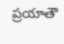ప్రయాతౌ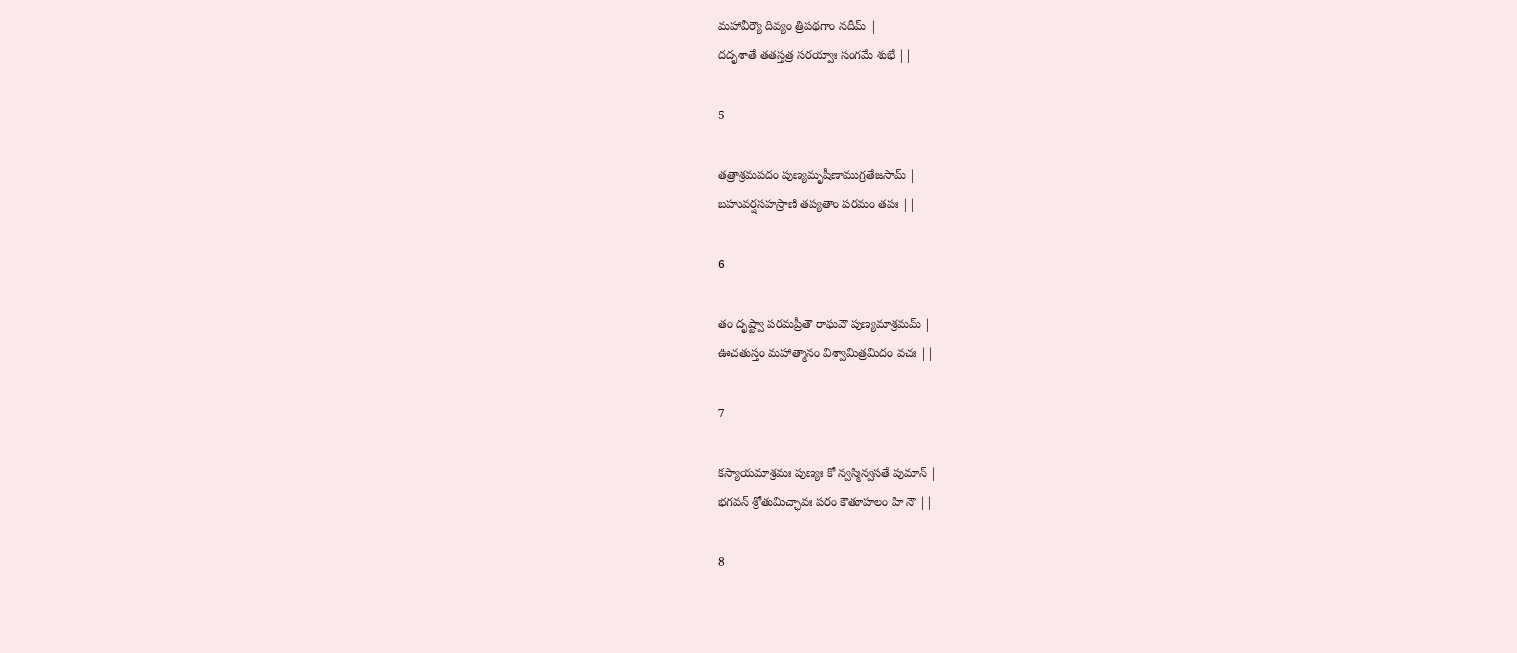మహావీర్యౌ దివ్యం త్రిపథగాం నదీమ్ |
దదృశాతే తతస్తత్ర సరయ్వాః సంగమే శుభే ||

5

తత్రాశ్రమపదం పుణ్యమృషీణాముగ్రతేజసామ్ |
బహువర్షసహస్రాణి తప్యతాం పరమం తపః ||

6

తం దృష్ట్వా పరమప్రీతౌ రాఘవౌ పుణ్యమాశ్రమమ్ |
ఊచతుస్తం మహాత్మానం విశ్వామిత్రమిదం వచః ||

7

కస్యాయమాశ్రమః పుణ్యః కో న్వస్మిన్వసతే పుమాన్ |
భగవన్ శ్రోతుమిచ్ఛావః పరం కౌతూహలం హి నౌ ||

8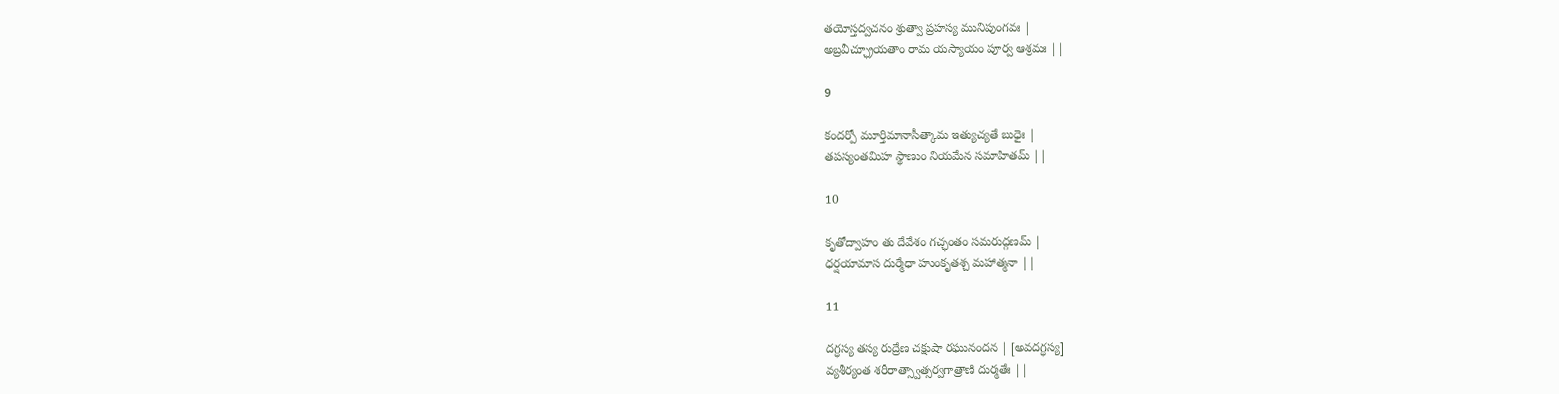తయోస్తద్వచనం శ్రుత్వా ప్రహస్య మునిపుంగవః |
అబ్రవీచ్ఛ్రూయతాం రామ యస్యాయం పూర్వ ఆశ్రమః ||

9

కందర్పో మూర్తిమానాసీత్కామ ఇత్యుచ్యతే బుధైః |
తపస్యంతమిహ స్థాణుం నియమేన సమాహితమ్ ||

10

కృతోద్వాహం తు దేవేశం గచ్ఛంతం సమరుద్గణమ్ |
ధర్షయామాస దుర్మేధా హుంకృతశ్చ మహాత్మనా ||

11

దగ్ధస్య తస్య రుద్రేణ చక్షుషా రఘునందన | [అవదగ్ధస్య]
వ్యశీర్యంత శరీరాత్స్వాత్సర్వగాత్రాణి దుర్మతేః ||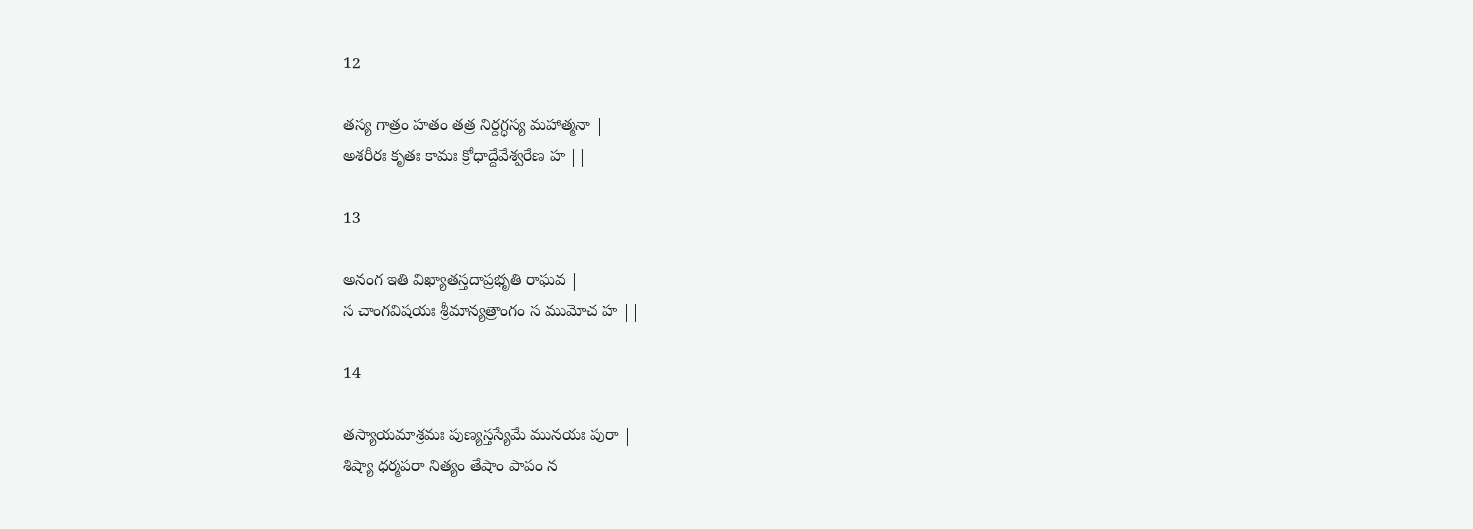12

తస్య గాత్రం హతం తత్ర నిర్దగ్ధస్య మహాత్మనా |
అశరీరః కృతః కామః క్రోధాద్దేవేశ్వరేణ హ ||

13

అనంగ ఇతి విఖ్యాతస్తదాప్రభృతి రాఘవ |
స చాంగవిషయః శ్రీమాన్యత్రాంగం స ముమోచ హ ||

14

తస్యాయమాశ్రమః పుణ్యస్తస్యేమే మునయః పురా |
శిష్యా ధర్మపరా నిత్యం తేషాం పాపం న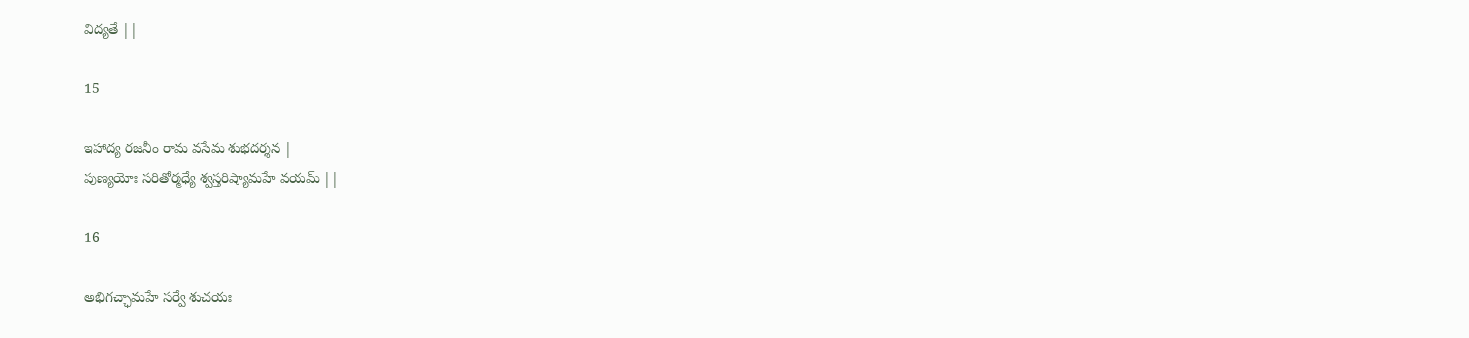విద్యతే ||

15

ఇహాద్య రజనీం రామ వసేమ శుభదర్శన |
పుణ్యయోః సరితోర్మధ్యే శ్వస్తరిష్యామహే వయమ్ ||

16

అభిగచ్ఛామహే సర్వే శుచయః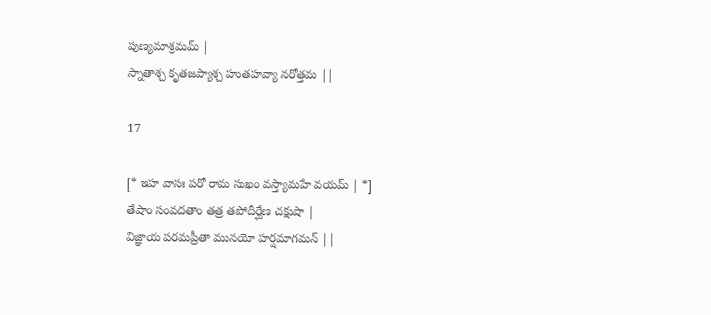పుణ్యమాశ్రమమ్ |
స్నాతాశ్చ కృతజప్యాశ్చ హుతహవ్యా నరోత్తమ ||

17

[* ఇహ వాసః పరో రామ సుఖం వస్త్యామహే వయమ్ | *]
తేషాం సంవదతాం తత్ర తపోదీర్ఘేణ చక్షుషా |
విజ్ఞాయ పరమప్రీతా మునయో హర్షమాగమన్ ||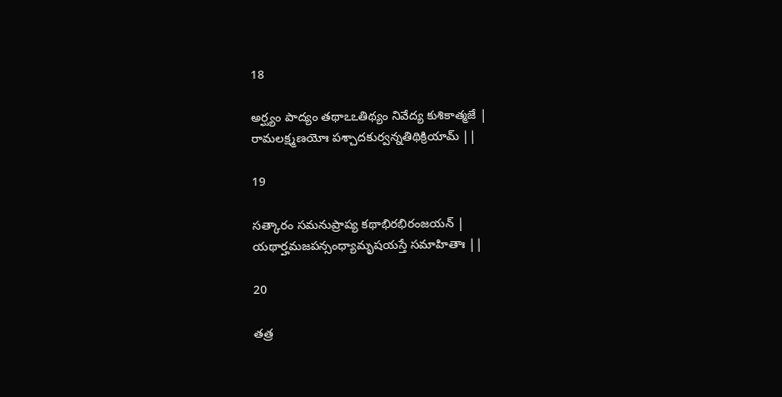18

అర్ఘ్యం పాద్యం తథాఽఽతిథ్యం నివేద్య కుశికాత్మజే |
రామలక్ష్మణయోః పశ్చాదకుర్వన్నతిథిక్రియామ్ ||

19

సత్కారం సమనుప్రాప్య కథాభిరభిరంజయన్ |
యథార్హమజపన్సంధ్యామృషయస్తే సమాహితాః ||

20

తత్ర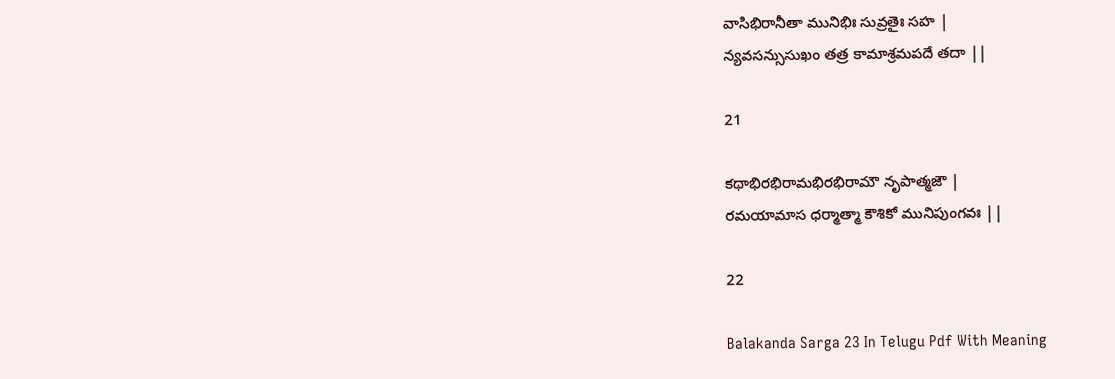వాసిభిరానీతా మునిభిః సువ్రతైః సహ |
న్యవసన్సుసుఖం తత్ర కామాశ్రమపదే తదా ||

21

కథాభిరభిరామభిరభిరామౌ నృపాత్మజౌ |
రమయామాస ధర్మాత్మా కౌశికో మునిపుంగవః ||

22

Balakanda Sarga 23 In Telugu Pdf With Meaning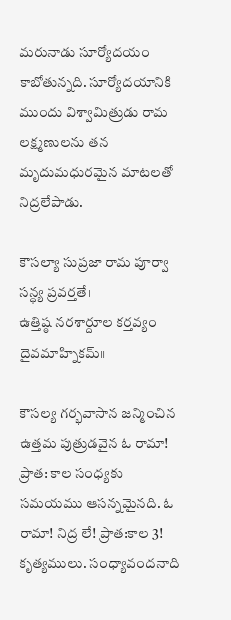మరునాడు సూర్యోదయం కాబోతున్నది. సూర్యోదయానికి ముందు విశ్వామిత్రుడు రామ లక్ష్మణులను తన మృదుమధురమైన మాటలతో నిద్రలేపాడు.

కౌసల్యా సుప్రజా రామ పూర్వా సన్ధ్య ప్రవర్తతే।
ఉత్తిష్ఠ నరశార్దూల కర్తవ్యం దైవమాహ్నికమ్॥

కౌసల్య గర్భవాసాన జన్మించిన ఉత్తమ పుత్రుడవైన ఓ రామా! ప్రాత: కాల సంధ్యకు సమయము ఆసన్నమైనది. ఓ రామా! నిద్ర లే! ప్రాత:కాల 3! కృత్యములు. సంధ్యావందనాది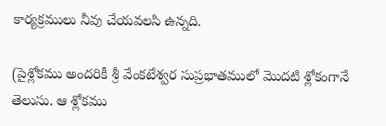కార్యక్రములు నీవు చేయవలసి ఉన్నది.

(పైశ్లోకము అందరికీ శ్రీ వేంకటేశ్వర సుప్రభాతములో మొదటి శ్లోకంగానే తెలుసు. ఆ శ్లోకము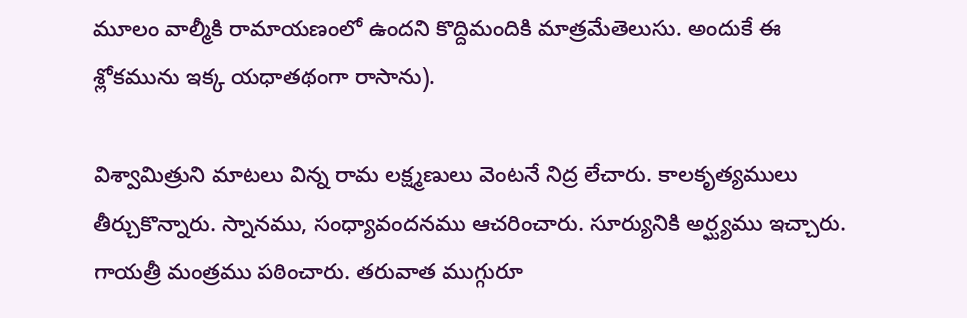మూలం వాల్మీకి రామాయణంలో ఉందని కొద్దిమందికి మాత్రమేతెలుసు. అందుకే ఈ శ్లోకమును ఇక్క యధాతథంగా రాసాను).

విశ్వామిత్రుని మాటలు విన్న రామ లక్ష్మణులు వెంటనే నిద్ర లేచారు. కాలకృత్యములు తీర్చుకొన్నారు. స్నానము, సంధ్యావందనము ఆచరించారు. సూర్యునికి అర్ఘ్యము ఇచ్చారు. గాయత్రీ మంత్రము పఠించారు. తరువాత ముగ్గురూ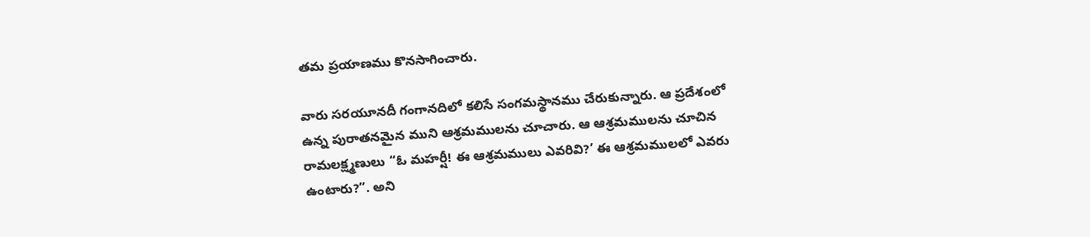తమ ప్రయాణము కొనసాగించారు.

వారు సరయూనదీ గంగానదిలో కలిసే సంగమస్థానము చేరుకున్నారు. ఆ ప్రదేశంలో ఉన్న పురాతనమైన ముని ఆశ్రమములను చూచారు. ఆ ఆశ్రమములను చూచిన రామలక్ష్మణులు “ఓ మహర్షీ! ఈ ఆశ్రమములు ఎవరివి?’ ఈ ఆశ్రమములలో ఎవరు ఉంటారు?”. అని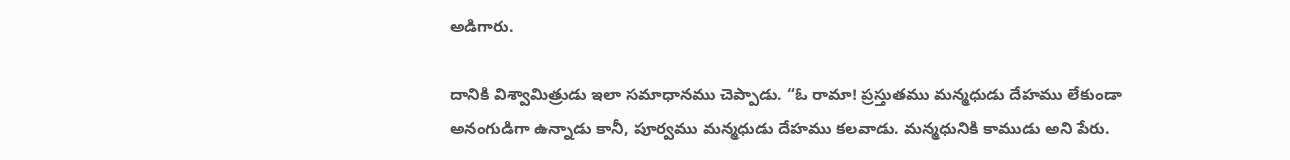అడిగారు.

దానికి విశ్వామిత్రుడు ఇలా సమాధానము చెప్పాడు. “ఓ రామా! ప్రస్తుతము మన్మధుడు దేహము లేకుండా అనంగుడిగా ఉన్నాడు కానీ, పూర్వము మన్మధుడు దేహము కలవాడు. మన్మధునికి కాముడు అని పేరు.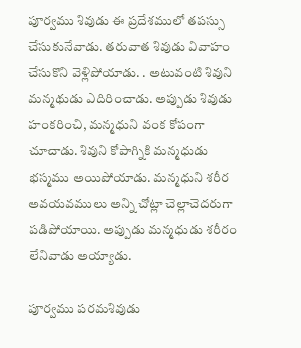పూర్వము శివుడు ఈ ప్రదేశములో తపస్సు చేసుకునేవాడు. తరువాత శివుడు వివాహం చేసుకొని వెళ్లిపోయాడు. . అటువంటి శివుని మన్మథుడు ఎదిరించాడు. అప్పుడు శివుడు హంకరించి, మన్మధుని వంక కోపంగా చూచాడు. శివుని కోపాగ్నికి మన్మధుడు భస్మము అయిపోయాడు. మన్మధుని శరీర అవయవములు అన్ని చోట్లా చెల్లాచెదరుగా పడిపోయాయి. అప్పుడు మన్మధుడు శరీరం లేనివాడు అయ్యాడు.

పూర్వము పరమశివుడు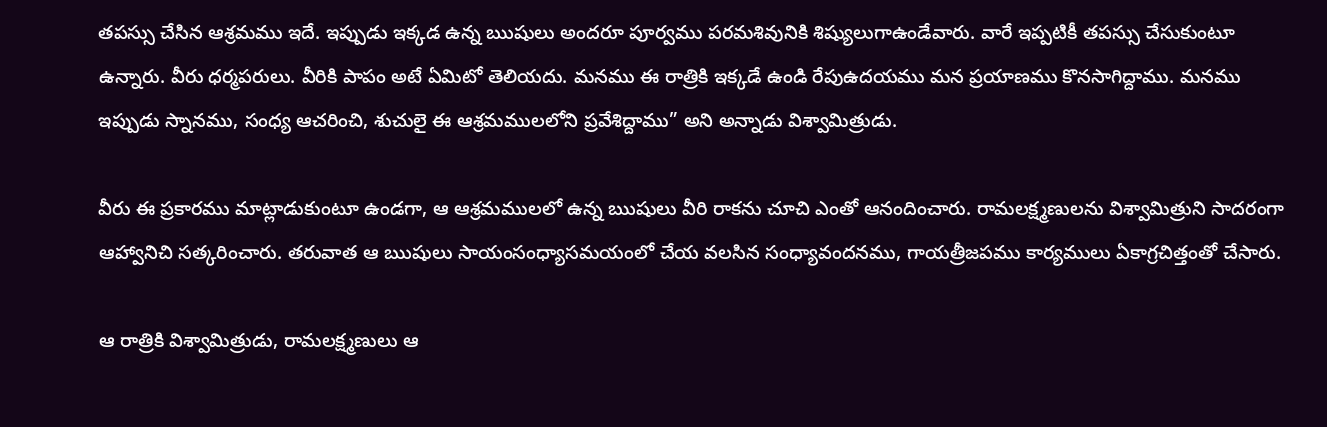తపస్సు చేసిన ఆశ్రమము ఇదే. ఇప్పుడు ఇక్కడ ఉన్న ఋషులు అందరూ పూర్వము పరమశివునికి శిష్యులుగాఉండేవారు. వారే ఇప్పటికీ తపస్సు చేసుకుంటూ ఉన్నారు. వీరు ధర్మపరులు. వీరికి పాపం అటే ఏమిటో తెలియదు. మనము ఈ రాత్రికి ఇక్కడే ఉండి రేపుఉదయము మన ప్రయాణము కొనసాగిద్దాము. మనము ఇప్పుడు స్నానము, సంధ్య ఆచరించి, శుచులై ఈ ఆశ్రమములలోని ప్రవేశిద్దాము” అని అన్నాడు విశ్వామిత్రుడు.

వీరు ఈ ప్రకారము మాట్లాడుకుంటూ ఉండగా, ఆ ఆశ్రమములలో ఉన్న ఋషులు వీరి రాకను చూచి ఎంతో ఆనందించారు. రామలక్ష్మణులను విశ్వామిత్రుని సాదరంగా ఆహ్వానిచి సత్కరించారు. తరువాత ఆ ఋషులు సాయంసంధ్యాసమయంలో చేయ వలసిన సంధ్యావందనము, గాయత్రీజపము కార్యములు ఏకాగ్రచిత్తంతో చేసారు.

ఆ రాత్రికి విశ్వామిత్రుడు, రామలక్ష్మణులు ఆ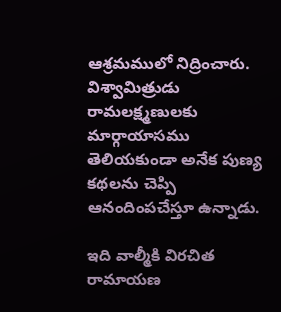ఆశ్రమములో నిద్రించారు. విశ్వామిత్రుడు రామలక్ష్మణులకు మార్గాయాసము తెలియకుండా అనేక పుణ్య కథలను చెప్పి ఆనందింపచేస్తూ ఉన్నాడు.

ఇది వాల్మీకి విరచిత
రామాయణ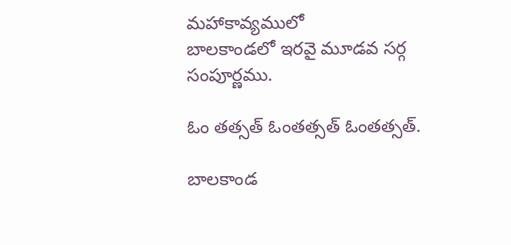మహాకావ్యములో
బాలకాండలో ఇరవై మూడవ సర్గ సంపూర్ణము.

ఓం తత్సత్ ఓంతత్సత్ ఓంతత్సత్.

బాలకాండ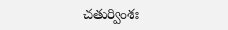చతుర్వింశః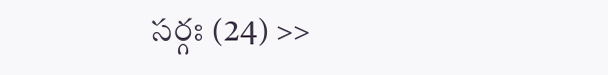సర్గః (24) >>